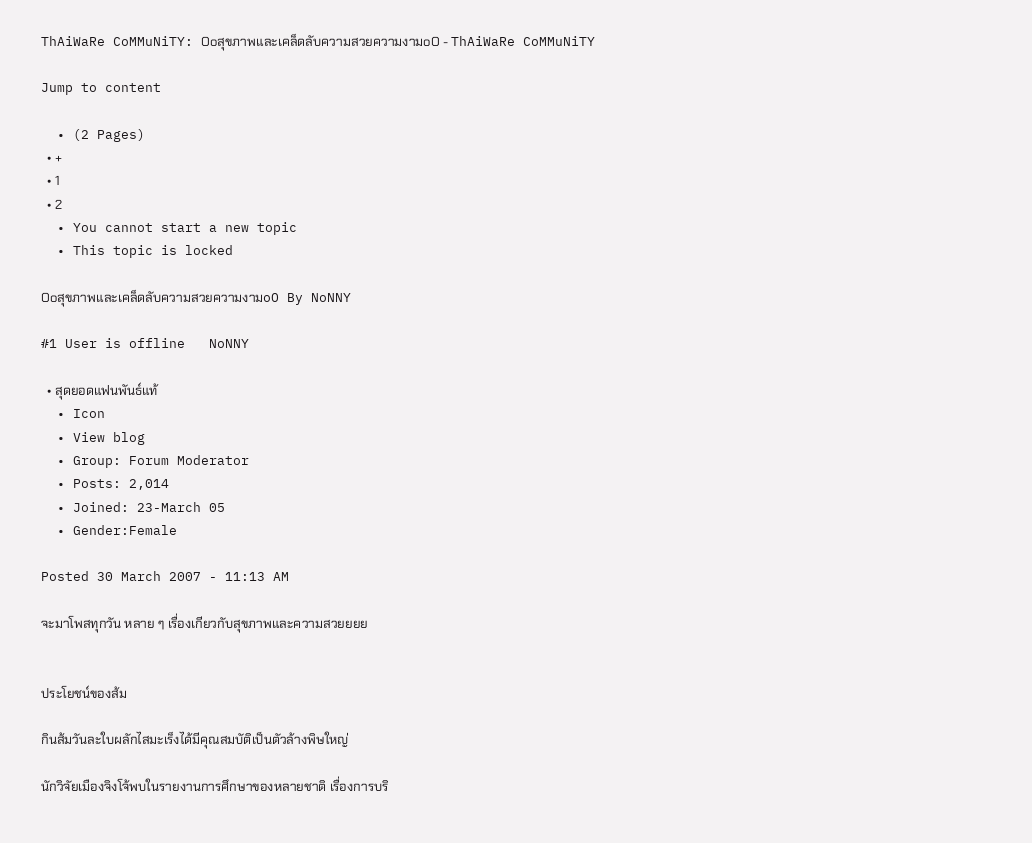ThAiWaRe CoMMuNiTY: Ooสุขภาพและเคล็ดลับความสวยความงามoO - ThAiWaRe CoMMuNiTY

Jump to content

  • (2 Pages)
  • +
  • 1
  • 2
  • You cannot start a new topic
  • This topic is locked

Ooสุขภาพและเคล็ดลับความสวยความงามoO By NoNNY

#1 User is offline   NoNNY

  • สุดยอดแฟนพันธ์แท้
  • Icon
  • View blog
  • Group: Forum Moderator
  • Posts: 2,014
  • Joined: 23-March 05
  • Gender:Female

Posted 30 March 2007 - 11:13 AM

จะมาโพสทุกวัน หลาย ๆ เรื่องเกียวกับสุขภาพและความสวยยยย


ประโยชน์ของส้ม

กินส้มวันละใบผลักไสมะเร็งได้มีคุณสมบัติเป็นตัวล้างพิษใหญ่

นักวิจัยเมืองจิงโจ้พบในรายงานการศึกษาของหลายชาติ เรื่องการบริ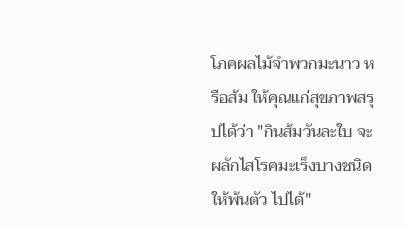โภคผลไม้จำพวกมะนาว หรือส้ม ให้คุณแก่สุขภาพสรุปได้ว่า "กินส้มวันละใบ จะผลักไสโรคมะเร็งบางชนิดให้พ้นตัว ไปได้"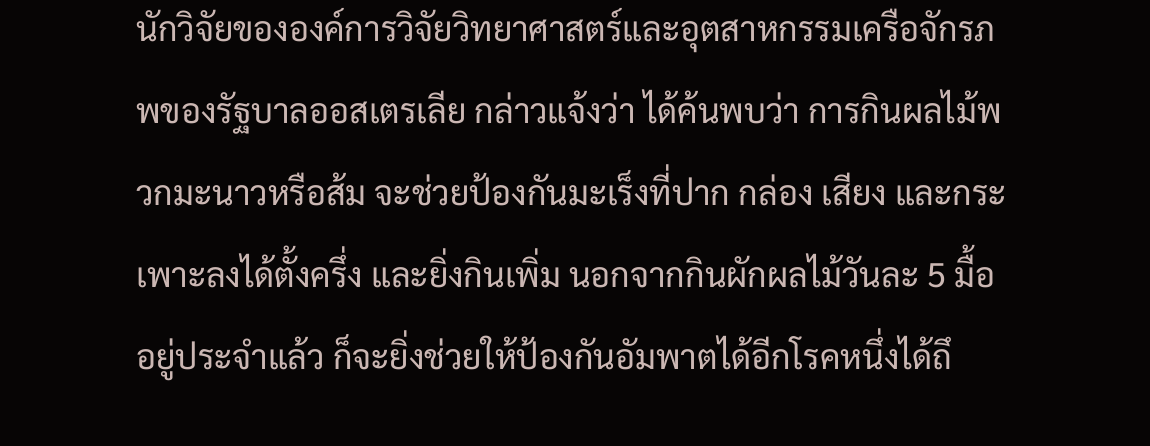นักวิจัยขององค์การวิจัยวิทยาศาสตร์และอุตสาหกรรมเครือจักรภพของรัฐบาลออสเตรเลีย กล่าวแจ้งว่า ได้ค้นพบว่า การกินผลไม้พวกมะนาวหรือส้ม จะช่วยป้องกันมะเร็งที่ปาก กล่อง เสียง และกระเพาะลงได้ตั้งครึ่ง และยิ่งกินเพิ่ม นอกจากกินผักผลไม้วันละ 5 มื้ออยู่ประจำแล้ว ก็จะยิ่งช่วยให้ป้องกันอัมพาตได้อีกโรคหนึ่งได้ถึ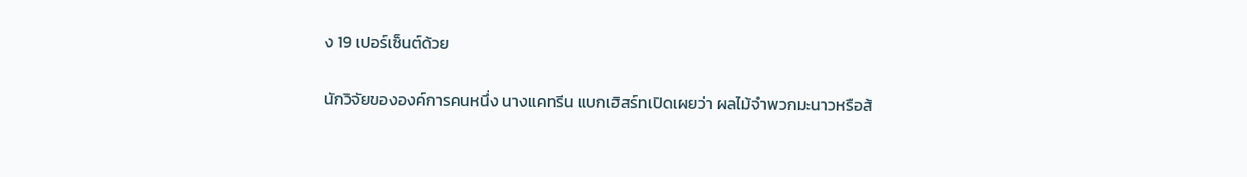ง 19 เปอร์เซ็นต์ด้วย

นักวิจัยขององค์การคนหนึ่ง นางแคทรีน แบกเฮิสร์ทเปิดเผยว่า ผลไม้จำพวกมะนาวหรือส้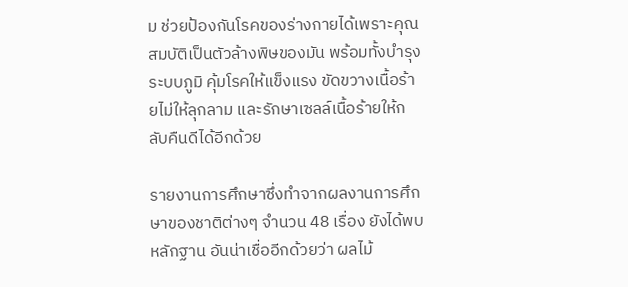ม ช่วยป้องกันโรคของร่างกายได้เพราะคุณสมบัติเป็นตัวล้างพิษของมัน พร้อมทั้งบำรุงระบบภูมิ คุ้มโรคให้แข็งแรง ขัดขวางเนื้อร้ายไม่ให้ลุกลาม และรักษาเซลล์เนื้อร้ายให้กลับคืนดีได้อีกด้วย

รายงานการศึกษาซึ่งทำจากผลงานการศึกษาของชาติต่างๆ จำนวน 48 เรื่อง ยังได้พบหลักฐาน อันน่าเชื่ออีกด้วยว่า ผลไม้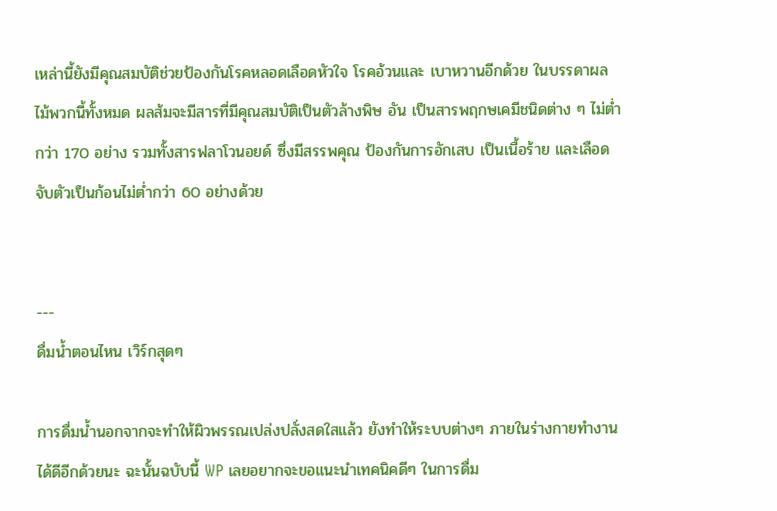เหล่านี้ยังมีคุณสมบัติช่วยป้องกันโรคหลอดเลือดหัวใจ โรคอ้วนและ เบาหวานอีกด้วย ในบรรดาผลไม้พวกนี้ทั้งหมด ผลส้มจะมีสารที่มีคุณสมบัติเป็นตัวล้างพิษ อัน เป็นสารพฤกษเคมีชนิดต่าง ๆ ไม่ต่ำกว่า 170 อย่าง รวมทั้งสารฟลาโวนอยด์ ซึ่งมีสรรพคุณ ป้องกันการอักเสบ เป็นเนื้อร้าย และเลือดจับตัวเป็นก้อนไม่ต่ำกว่า 60 อย่างด้วย


---
ดื่มน้ำตอนไหน เวิร์กสุดๆ

การดื่มน้ำนอกจากจะทําให้ผิวพรรณเปล่งปลั่งสดใสแล้ว ยังทําให้ระบบต่างๆ ภายในร่างกายทํางานได้ดีอีกด้วยนะ ฉะนั้นฉบับนี้ WP เลยอยากจะขอแนะนําเทคนิคดีๆ ในการดื่ม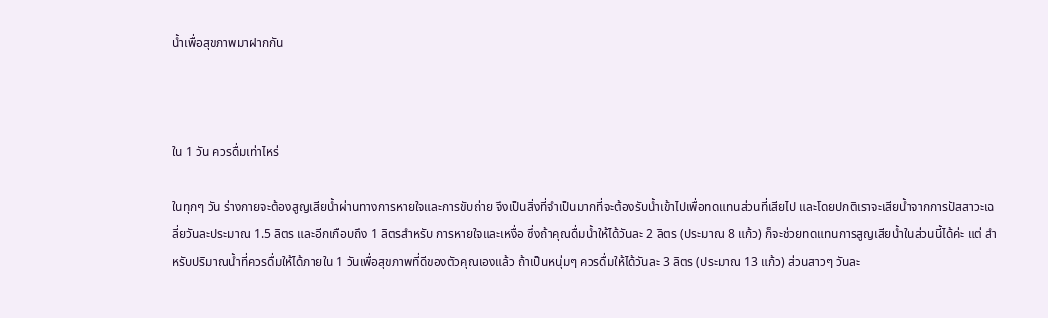น้ำเพื่อสุขภาพมาฝากกัน



ใน 1 วัน ควรดื่มเท่าไหร่

ในทุกๆ วัน ร่างกายจะต้องสูญเสียน้ำผ่านทางการหายใจและการขับถ่าย จึงเป็นสิ่งที่จําเป็นมากที่จะต้องรับน้ำเข้าไปเพื่อทดแทนส่วนที่เสียไป และโดยปกติเราจะเสียน้ำจากการปัสสาวะเฉลี่ยวันละประมาณ 1.5 ลิตร และอีกเกือบถึง 1 ลิตรสำหรับ การหายใจและเหงื่อ ซึ่งถ้าคุณดื่มน้ำให้ได้วันละ 2 ลิตร (ประมาณ 8 แก้ว) ก็จะช่วยทดแทนการสูญเสียน้ำในส่วนนี้ได้ค่ะ แต่ สําหรับปริมาณน้ำที่ควรดื่มให้ได้ภายใน 1 วันเพื่อสุขภาพที่ดีของตัวคุณเองแล้ว ถ้าเป็นหนุ่มๆ ควรดื่มให้ได้วันละ 3 ลิตร (ประมาณ 13 แก้ว) ส่วนสาวๆ วันละ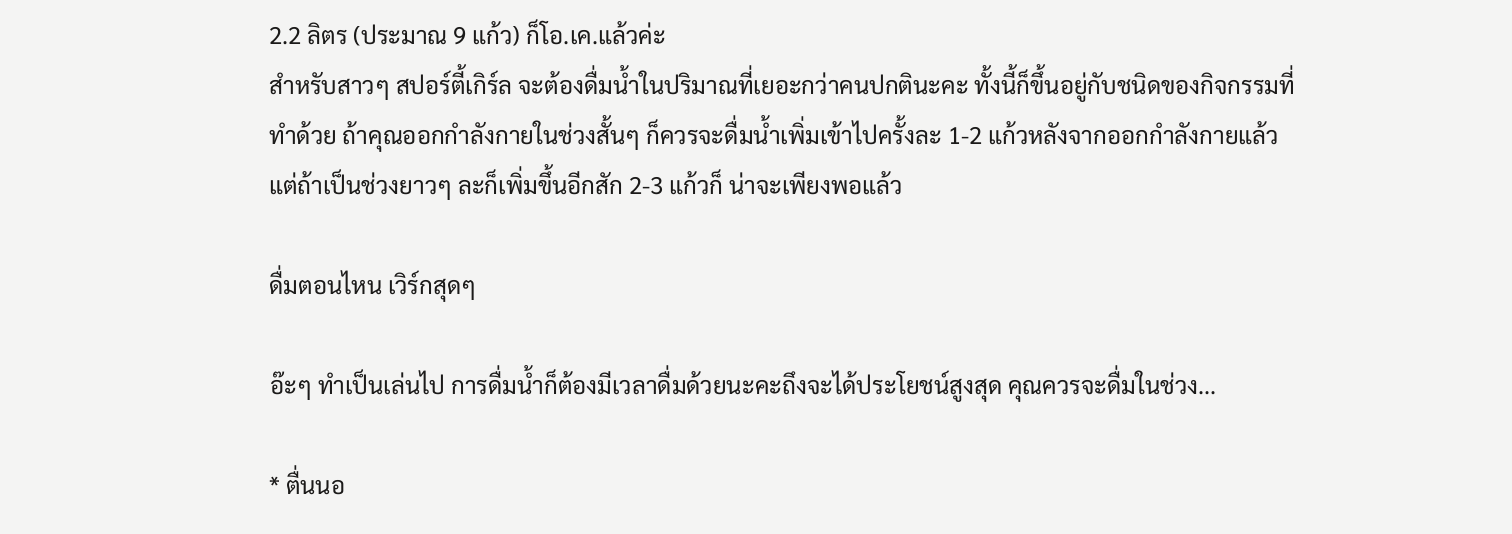2.2 ลิตร (ประมาณ 9 แก้ว) ก็โอ.เค.แล้วค่ะ
สําหรับสาวๆ สปอร์ตี้เกิร์ล จะต้องดื่มน้ำในปริมาณที่เยอะกว่าคนปกตินะคะ ทั้งนี้ก็ขึ้นอยู่กับชนิดของกิจกรรมที่ทําด้วย ถ้าคุณออกกําลังกายในช่วงสั้นๆ ก็ควรจะดื่มน้ำเพิ่มเข้าไปครั้งละ 1-2 แก้วหลังจากออกกําลังกายแล้ว แต่ถ้าเป็นช่วงยาวๆ ละก็เพิ่มขึ้นอีกสัก 2-3 แก้วก็ น่าจะเพียงพอแล้ว

ดื่มตอนไหน เวิร์กสุดๆ

อ๊ะๆ ทําเป็นเล่นไป การดื่มน้ำก็ต้องมีเวลาดื่มด้วยนะคะถึงจะได้ประโยชน์สูงสุด คุณควรจะดื่มในช่วง...

* ตื่นนอ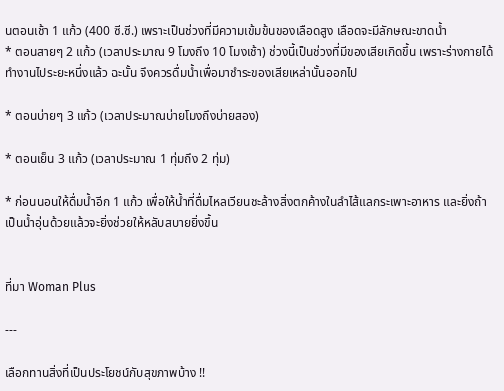นตอนเช้า 1 แก้ว (400 ซี.ซี.) เพราะเป็นช่วงที่มีความเข้มข้นของเลือดสูง เลือดจะมีลักษณะขาดน้ำ
* ตอนสายๆ 2 แก้ว (เวลาประมาณ 9 โมงถึง 10 โมงเช้า) ช่วงนี้เป็นช่วงที่มีของเสียเกิดขึ้น เพราะร่างกายได้ทํางานไประยะหนึ่งแล้ว ฉะนั้น จึงควรดื่มน้ำเพื่อมาชําระของเสียเหล่านั้นออกไป

* ตอนบ่ายๆ 3 แก้ว (เวลาประมาณบ่ายโมงถึงบ่ายสอง)

* ตอนเย็น 3 แก้ว (เวลาประมาณ 1 ทุ่มถึง 2 ทุ่ม)

* ก่อนนอนให้ดื่มน้ำอีก 1 แก้ว เพื่อให้น้ำที่ดื่มไหลเวียนชะล้างสิ่งตกค้างในลําไส้แลกระเพาะอาหาร และยิ่งถ้าเป็นน้ำอุ่นด้วยแล้วจะยิ่งช่วยให้หลับสบายยิ่งขึ้น


ที่มา Woman Plus

---

เลือกทานสิ่งที่เป็นประโยชน์กับสุขภาพบ้าง !!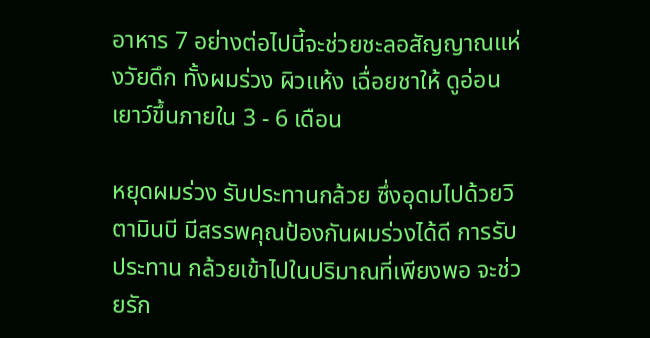อาหาร 7 อย่างต่อไปนี้จะช่วยชะลอสัญญาณแห่งวัยดึก ทั้งผมร่วง ผิวแห้ง เฉื่อยชาให้ ดูอ่อนเยาว์ขึ้นภายใน 3 - 6 เดือน

หยุดผมร่วง รับประทานกล้วย ซึ่งอุดมไปด้วยวิตามินบี มีสรรพคุณป้องกันผมร่วงได้ดี การรับประทาน กล้วยเข้าไปในปริมาณที่เพียงพอ จะช่วยรัก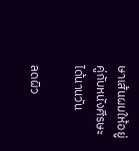ษาเส้นผมให้อยู่คู่กับหนังศีรษะได้นานวัน

ลดผิว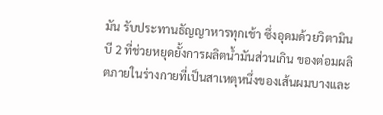มัน รับประทานธัญญาหารทุกเช้า ซึ่งอุดมด้วยวิตามินบี 2 ที่ช่วยหยุดยั้งการผลิตน้ำมันส่วนเกิน ของต่อมผลิตภายในร่างกายที่เป็นสาเหตุหนึ่งของเส้นผมบางและ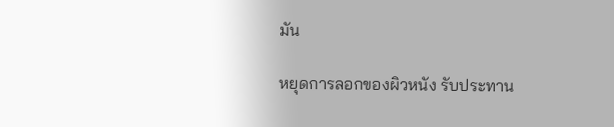มัน

หยุดการลอกของผิวหนัง รับประทาน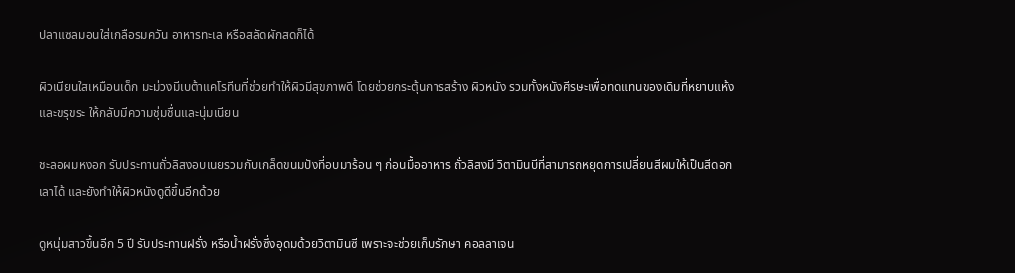ปลาแซลมอนใส่เกลือรมควัน อาหารทะเล หรือสลัดผักสดก็ได้

ผิวเนียนใสเหมือนเด็ก มะม่วงมีเบต้าแคโรทีนที่ช่วยทำให้ผิวมีสุขภาพดี โดยช่วยกระตุ้นการสร้าง ผิวหนัง รวมทั้งหนังศีรษะเพื่อทดแทนของเดิมที่หยาบแห้งและขรุขระ ให้กลับมีความชุ่มชื่นและนุ่มเนียน

ชะลอผมหงอก รับประทานถั่วลิสงอบเนยรวมกับเกล็ดขนมปังที่อบมาร้อน ๆ ก่อนมื้ออาหาร ถั่วลิสงมี วิตามินบีที่สามารถหยุดการเปลี่ยนสีผมให้เป็นสีดอกเลาได้ และยังทำให้ผิวหนังดูดีขึ้นอีกด้วย

ดูหนุ่มสาวขึ้นอีก 5 ปี รับประทานฝรั่ง หรือน้ำฝรั่งซึ่งอุดมด้วยวิตามินซี เพราะจะช่วยเก็บรักษา คอลลาเจน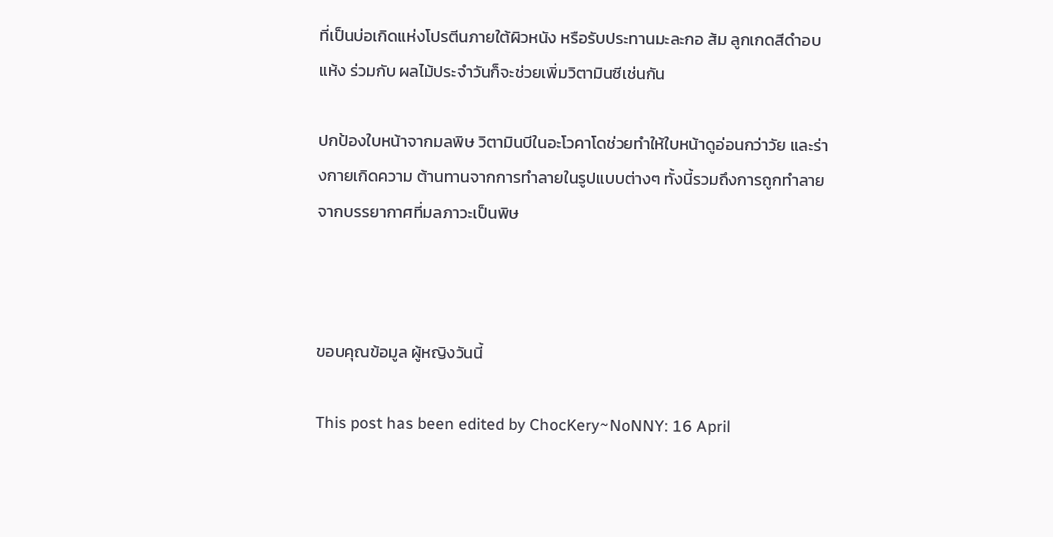ที่เป็นบ่อเกิดแห่งโปรตีนภายใต้ผิวหนัง หรือรับประทานมะละกอ ส้ม ลูกเกดสีดำอบแห้ง ร่วมกับ ผลไม้ประจำวันก็จะช่วยเพิ่มวิตามินซีเช่นกัน

ปกป้องใบหน้าจากมลพิษ วิตามินบีในอะโวคาโดช่วยทำให้ใบหน้าดูอ่อนกว่าวัย และร่างกายเกิดความ ต้านทานจากการทำลายในรูปแบบต่างๆ ทั้งนี้รวมถึงการถูกทำลายจากบรรยากาศที่มลภาวะเป็นพิษ



ขอบคุณข้อมูล ผู้หญิงวันนี้

This post has been edited by ChocKery~NoNNY: 16 April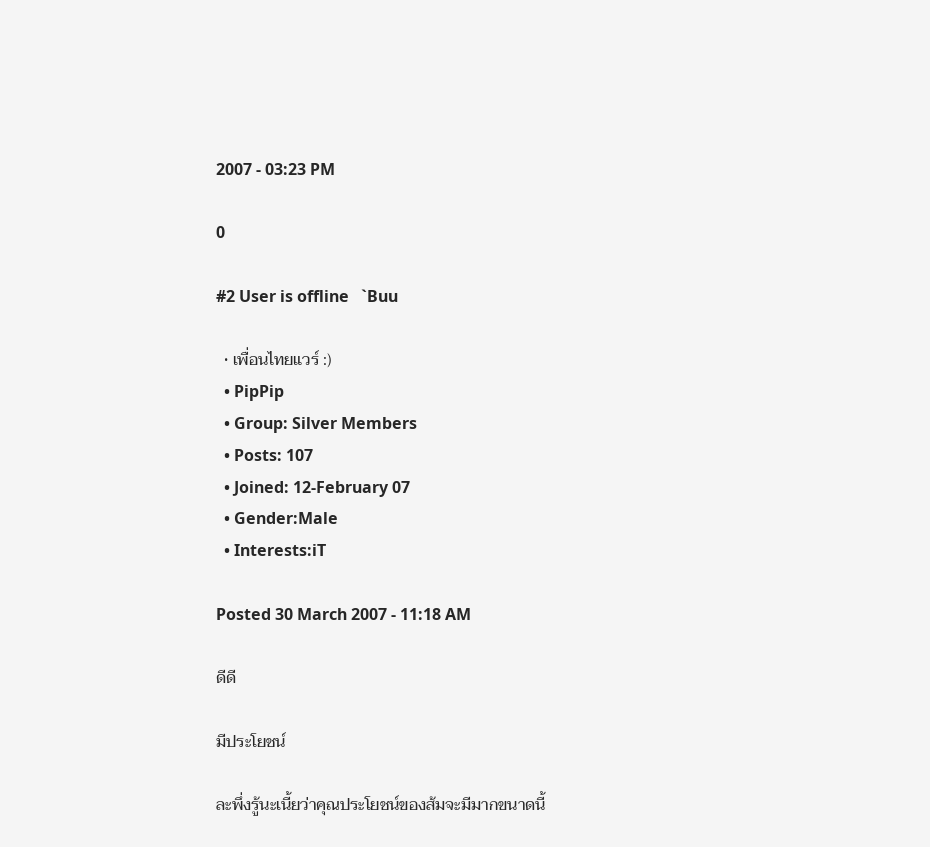2007 - 03:23 PM

0

#2 User is offline   `Buu

  • เพื่อนไทยแวร์ :)
  • PipPip
  • Group: Silver Members
  • Posts: 107
  • Joined: 12-February 07
  • Gender:Male
  • Interests:iT

Posted 30 March 2007 - 11:18 AM

ดีดี

มีประโยชน์

ละพึ่งรู้นะเนี้ยว่าคุณประโยชน์ของส้มจะมีมากขนาดนี้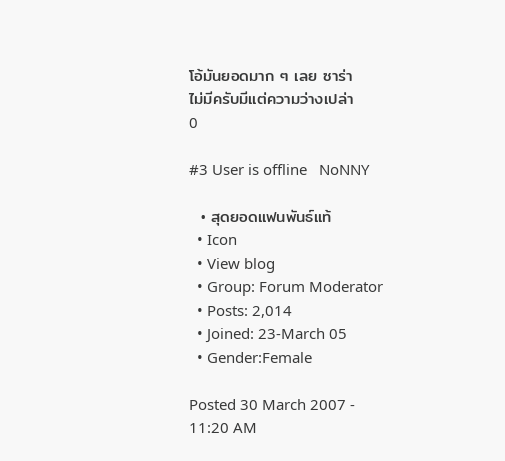โอ้มันยอดมาก ๆ เลย ซาร่า
ไม่มีครับมีแต่ความว่างเปล่า
0

#3 User is offline   NoNNY

  • สุดยอดแฟนพันธ์แท้
  • Icon
  • View blog
  • Group: Forum Moderator
  • Posts: 2,014
  • Joined: 23-March 05
  • Gender:Female

Posted 30 March 2007 - 11:20 AM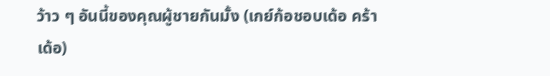ว้าว ๆ อันนี้ของคุณผู้ชายกันมั้ง (เกย์ก้อชอบเด้อ คร้า เด้อ)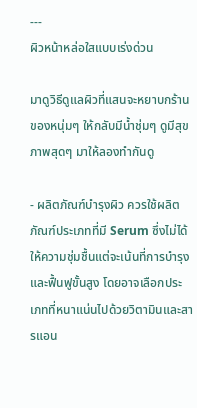---
ผิวหน้าหล่อใสแบบเร่งด่วน

มาดูวิธีดูแลผิวที่แสนจะหยาบกร้านของหนุ่มๆ ให้กลับมีน้ำชุ่มๆ ดูมีสุขภาพสุดๆ มาให้ลองทำกันดู

- ผลิตภัณฑ์บำรุงผิว ควรใช้ผลิตภัณฑ์ประเภทที่มี Serum ซึ่งไม่ได้ให้ความชุ่มชื้นแต่จะเน้นที่การบำรุงและฟื้นฟูขั้นสูง โดยอาจเลือกประเภทที่หนาแน่นไปด้วยวิตามินและสารแอน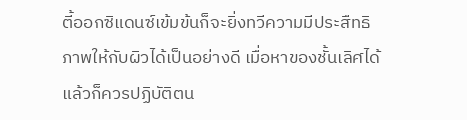ตี้ออกซิแดนซ์เข้มข้นก็จะยิ่งทวีความมีประสืทธิภาพให้กับผิวได้เป็นอย่างดี เมื่อหาของชั้นเลิศได้แล้วก็ควรปฏิบัติตน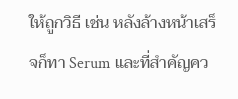ให้ถูกวิธี เช่น หลังล้างหน้าเสร็จก็ทา Serum และที่สำคัญคว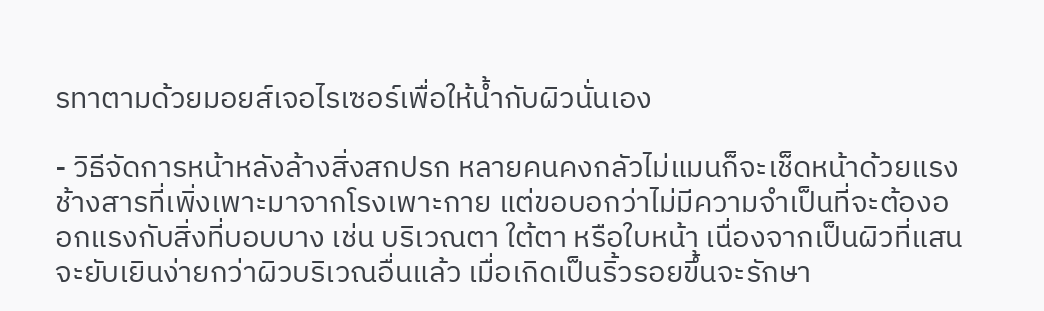รทาตามด้วยมอยส์เจอไรเซอร์เพื่อให้น้ำกับผิวนั่นเอง

- วิธีจัดการหน้าหลังล้างสิ่งสกปรก หลายคนคงกลัวไม่แมนก็จะเช็ดหน้าด้วยแรงช้างสารที่เพิ่งเพาะมาจากโรงเพาะกาย แต่ขอบอกว่าไม่มีความจำเป็นที่จะต้องออกแรงกับสิ่งที่บอบบาง เช่น บริเวณตา ใต้ตา หรือใบหน้า เนื่องจากเป็นผิวที่แสนจะยับเยินง่ายกว่าผิวบริเวณอื่นแล้ว เมื่อเกิดเป็นริ้วรอยขึ้นจะรักษา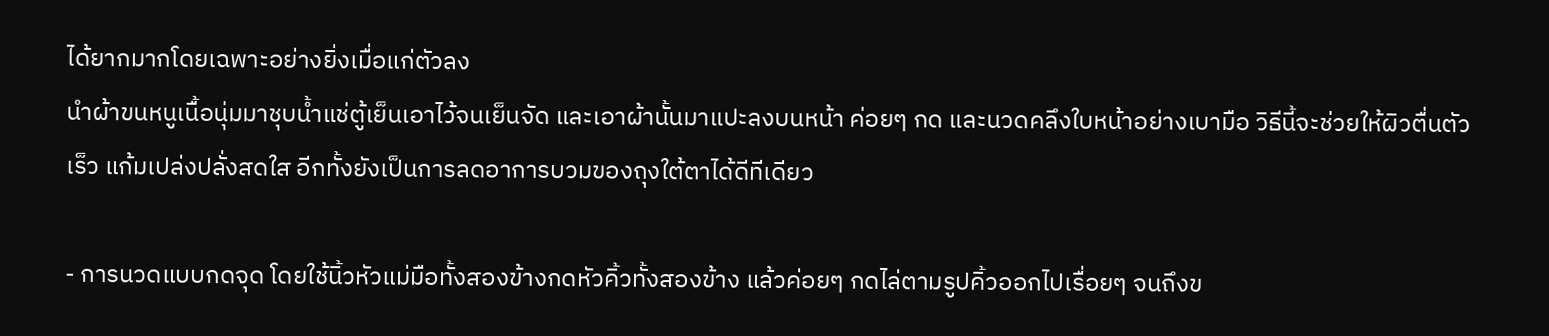ได้ยากมากโดยเฉพาะอย่างยิ่งเมื่อแก่ตัวลง
นำผ้าขนหนูเนื้อนุ่มมาชุบน้ำแช่ตู้เย็นเอาไว้จนเย็นจัด และเอาผ้านั้นมาแปะลงบนหน้า ค่อยๆ กด และนวดคลึงใบหน้าอย่างเบามือ วิธีนี้จะช่วยให้ผิวตื่นตัวเร็ว แก้มเปล่งปลั่งสดใส อีกทั้งยังเป็นการลดอาการบวมของถุงใต้ตาได้ดีทีเดียว

- การนวดแบบกดจุด โดยใช้นิ้วหัวแม่มือทั้งสองข้างกดหัวคิ้วทั้งสองข้าง แล้วค่อยๆ กดไล่ตามรูปคิ้วออกไปเรื่อยๆ จนถึงข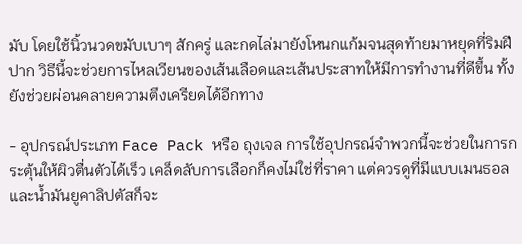มับ โดยใช้นิ้วนวดขมับเบาๆ สักครู่ และกดไล่มายังโหนกแก้มจนสุดท้ายมาหยุดที่ริมฝีปาก วิธีนี้จะช่วยการไหลเวียนของเส้นเลือดและเส้นประสาทให้มีการทำงานที่ดีขึ้น ทั้งยังช่วยผ่อนคลายความตึงเครียดได้อีกทาง

- อุปกรณ์ประเภท Face Pack หรือ ถุงเจล การใช้อุปกรณ์จำพวกนี้จะช่วยในการกระตุ้นให้ผิวตื่นตัวได้เร็ว เคล็ดลับการเลือกก็คงไม่ใช่ที่ราคา แต่ควรดูที่มีแบบเมนธอลและน้ำมันยูคาลิปตัสก็จะ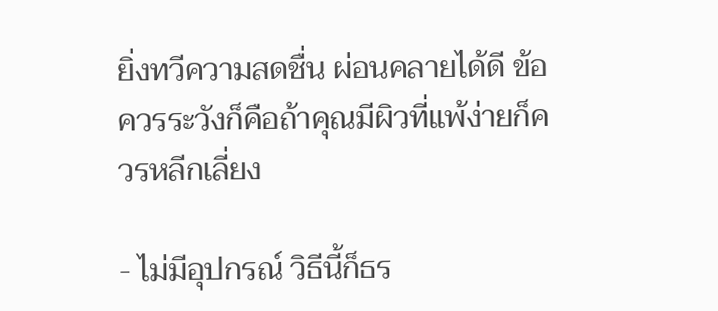ยิ่งทวีความสดชื่น ผ่อนคลายได้ดี ข้อควรระวังก็คือถ้าคุณมีผิวที่แพ้ง่ายก็ควรหลีกเลี่ยง

- ไม่มีอุปกรณ์ วิธีนี้ก็ธร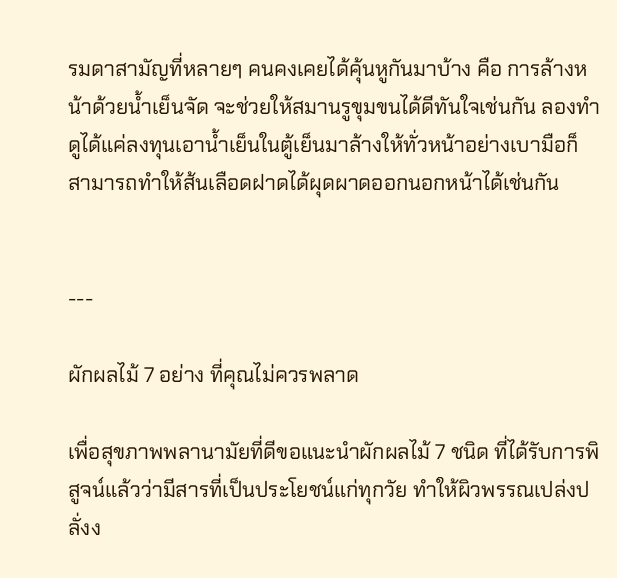รมดาสามัญที่หลายๆ คนคงเคยได้คุ้นหูกันมาบ้าง คือ การล้างหน้าด้วยน้ำเย็นจัด จะช่วยให้สมานรูขุมขนได้ดีทันใจเช่นกัน ลองทำดูได้แค่ลงทุนเอาน้ำเย็นในตู้เย็นมาล้างให้ทั่วหน้าอย่างเบามือก็สามารถทำให้ส้นเลือดฝาดได้ผุดผาดออกนอกหน้าได้เช่นกัน


---

ผักผลไม้ 7 อย่าง ที่คุณไม่ควรพลาด

เพื่อสุขภาพพลานามัยที่ดีขอแนะนำผักผลไม้ 7 ชนิด ที่ได้รับการพิสูจน์แล้วว่ามีสารที่เป็นประโยชน์แก่ทุกวัย ทำให้ผิวพรรณเปล่งปลั่งง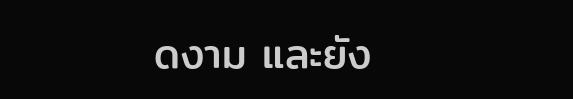ดงาม และยัง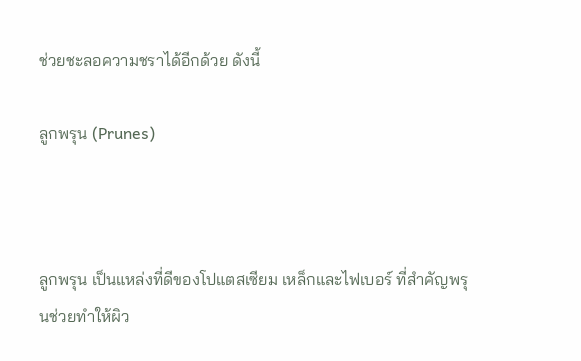ช่วยชะลอความชราได้อีกด้วย ดังนี้

ลูกพรุน (Prunes)



ลูกพรุน เป็นแหล่งที่ดีของโปแตสเซียม เหล็กและไฟเบอร์ ที่สำคัญพรุนช่วยทำให้ผิว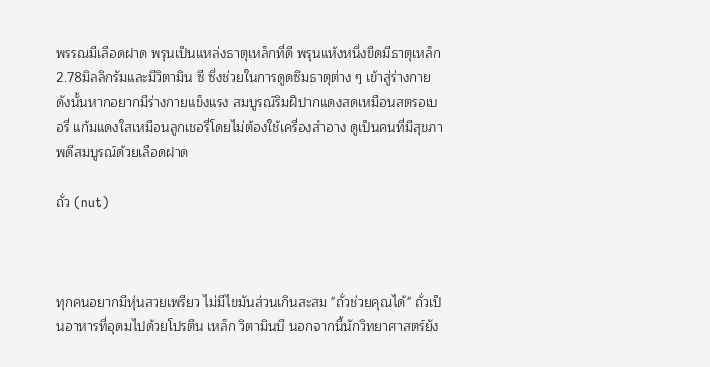พรรณมีเลือดฝาด พรุนเป็นแหล่งธาตุเหล็กที่ดี พรุนแห้งหนึ่งขีดมีธาตุเหล็ก 2.78มิลลิกรัมและมีวิตามิน ซี ซึ่งช่วยในการดูดซึมธาตุต่าง ๆ เข้าสู่ร่างกาย ดังนั้นหากอยากมีร่างกายแข็งแรง สมบูรณ์ริมฝีปากแดงสดเหมือนสตรอเบอรี่ แก้มแดงใสเหมือนลูกเชอรี่โดยไม่ต้องใช้เครื่องสำอาง ดูเป็นคนที่มีสุขภาพดีสมบูรณ์ด้วยเลือดฝาด

ถั่ว (nut)



ทุกคนอยากมีหุ่นสวยเพรียว ไม่มีไขมันส่วนเกินสะสม "ถั่วช่วยคุณได้" ถั่วเป็นอาหารที่อุดมไปด้วยโปรตีน เหล็ก วิตามินบี นอกจากนี้นักวิทยาศาสตร์ยัง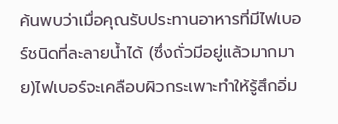ค้นพบว่าเมื่อคุณรับประทานอาหารที่มีไฟเบอร์ชนิดที่ละลายน้ำได้ (ซึ่งถั่วมีอยู่แล้วมากมาย)ไฟเบอร์จะเคลือบผิวกระเพาะทำให้รู้สึกอิ่ม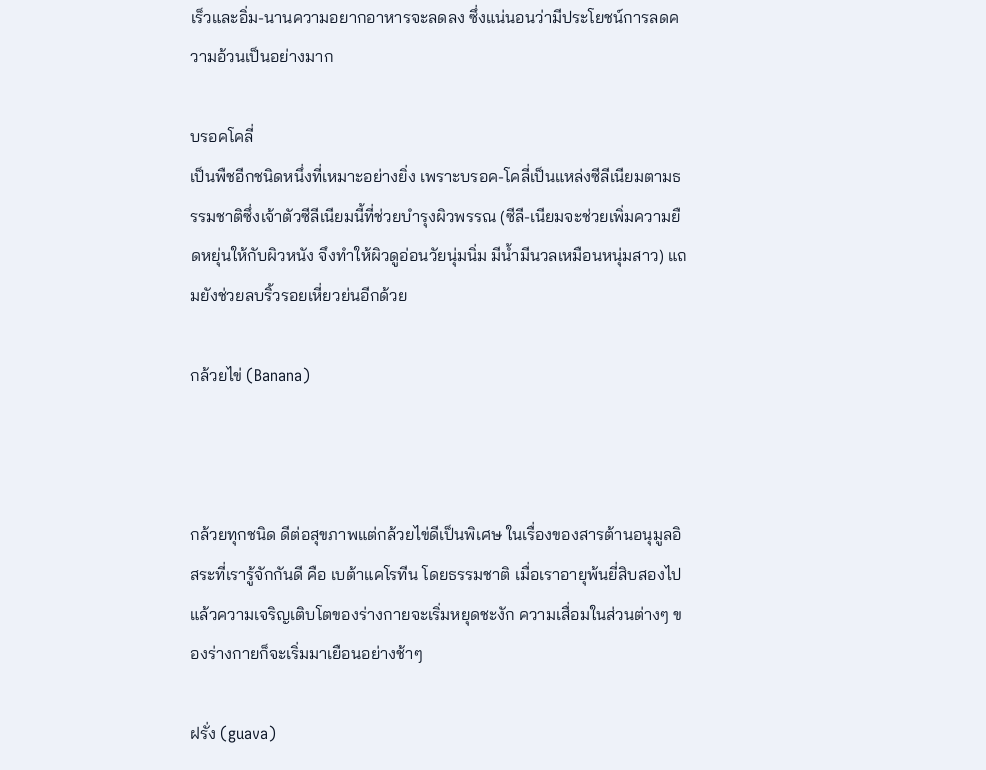เร็วและอิ่ม-นานความอยากอาหารจะลดลง ซึ่งแน่นอนว่ามีประโยชน์การลดความอ้วนเป็นอย่างมาก

บรอคโคลี่
เป็นพืชอีกชนิดหนึ่งที่เหมาะอย่างยิ่ง เพราะบรอค-โคลี่เป็นแหล่งซีลีเนียมตามธรรมชาติซึ่งเจ้าตัวซีลีเนียมนี้ที่ช่วยบำรุงผิวพรรณ (ซีลี-เนียมจะช่วยเพิ่มความยืดหยุ่นให้กับผิวหนัง จึงทำให้ผิวดูอ่อนวัยนุ่มนิ่ม มีน้ำมีนวลเหมือนหนุ่มสาว) แถมยังช่วยลบริ้วรอยเหี่ยวย่นอีกด้วย

กล้วยไข่ (Banana)



กล้วยทุกชนิด ดีต่อสุขภาพแต่กล้วยไข่ดีเป็นพิเศษ ในเรื่องของสารต้านอนุมูลอิสระที่เรารู้จักกันดี คือ เบต้าแคโรทีน โดยธรรมชาติ เมื่อเราอายุพ้นยี่สิบสองไปแล้วความเจริญเติบโตของร่างกายจะเริ่มหยุดชะงัก ความเสื่อมในส่วนต่างๆ ของร่างกายก็จะเริ่มมาเยือนอย่างช้าๆ

ฝรั่ง (guava)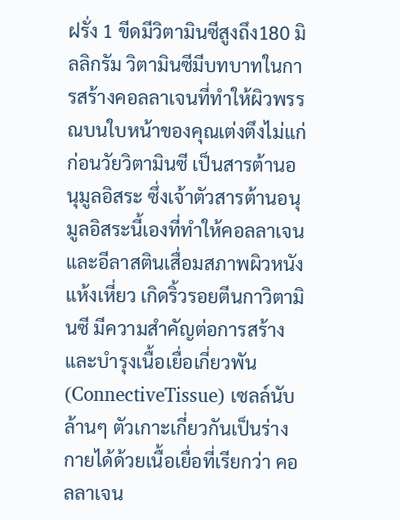ฝรั่ง 1 ขีดมีวิตามินซีสูงถึง180 มิลลิกรัม วิตามินซีมีบทบาทในการสร้างคอลลาเจนที่ทำให้ผิวพรรณบนใบหน้าของคุณเต่งตึงไม่แก่ก่อนวัยวิตามินซี เป็นสารต้านอนุมูลอิสระ ซึ่งเจ้าตัวสารต้านอนุมูลอิสระนี้เองที่ทำให้คอลลาเจนและอีลาสตินเสื่อมสภาพผิวหนังแห้งเหี่ยว เกิดริ้วรอยตีนกาวิตามินซี มีความสำคัญต่อการสร้าง และบำรุงเนื้อเยื่อเกี่ยวพัน(ConnectiveTissue) เซลล์นับล้านๆ ตัวเกาะเกี่ยวกันเป็นร่างกายได้ด้วยเนื้อเยื่อที่เรียกว่า คอลลาเจน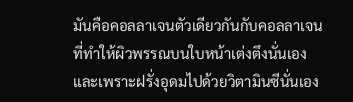มันคือคอลลาเจนตัวเดียวกันกับคอลลาเจนที่ทำให้ผิวพรรณบนใบหน้าเต่งตึงนั่นเอง และเพราะฝรั่งอุดมไปด้วยวิตามินซีนั่นเอง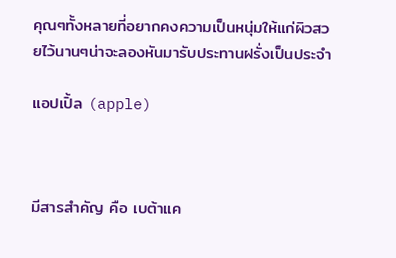คุณๆทั้งหลายที่อยากคงความเป็นหนุ่มให้แก่ผิวสวยไว้นานๆน่าจะลองหันมารับประทานฝรั่งเป็นประจำ

แอปเปิ้ล (apple)



มีสารสำคัญ คือ เบต้าแค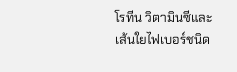โรทีน วิตามินซีและเส้นใยไฟเบอร์ชนิด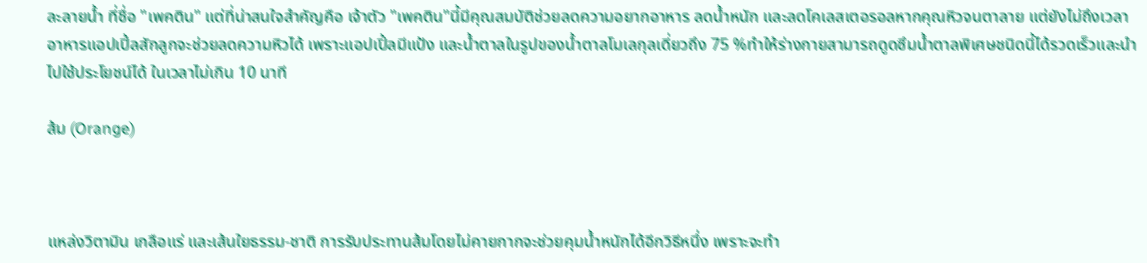ละลายน้ำ ที่ชื่อ "เพคติน" แต่ที่น่าสนใจสำคัญคือ เจ้าตัว "เพคติน"นี้มีคุณสมบัติช่วยลดความอยากอาหาร ลดน้ำหนัก และลดโคเลสเตอรอลหากคุณหิวจนตาลาย แต่ยังไม่ถึงเวลาอาหารแอปเปิ้ลสักลูกจะช่วยลดความหิวได้ เพราะแอปเปิ้ลมีแป้ง และน้ำตาลในรูปของน้ำตาลโมเลกุลเดี่ยวถึง 75 %ทำให้ร่างกายสามารถดูดซึมน้ำตาลพิเศษชนิดนี้ได้รวดเร็วและนำไปใช้ประโยชน์ได้ ในเวลาไม่เกิน 10 นาที

ส้ม (Orange)



แหล่งวิตามิน เกลือแร่ และเส้นใยธรรม-ชาติ การรับประทานส้มโดยไม่คายกากจะช่วยคุมน้ำหนักได้อีกวิธีหนึ่ง เพราะจะทำ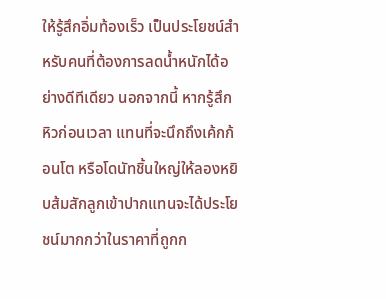ให้รู้สึกอิ่มท้องเร็ว เป็นประโยชน์สำหรับคนที่ต้องการลดน้ำหนักได้อย่างดีทีเดียว นอกจากนี้ หากรู้สึกหิวก่อนเวลา แทนที่จะนึกถึงเค้กก้อนโต หรือโดนัทชิ้นใหญ่ให้ลองหยิบส้มสักลูกเข้าปากแทนจะได้ประโยชน์มากกว่าในราคาที่ถูกก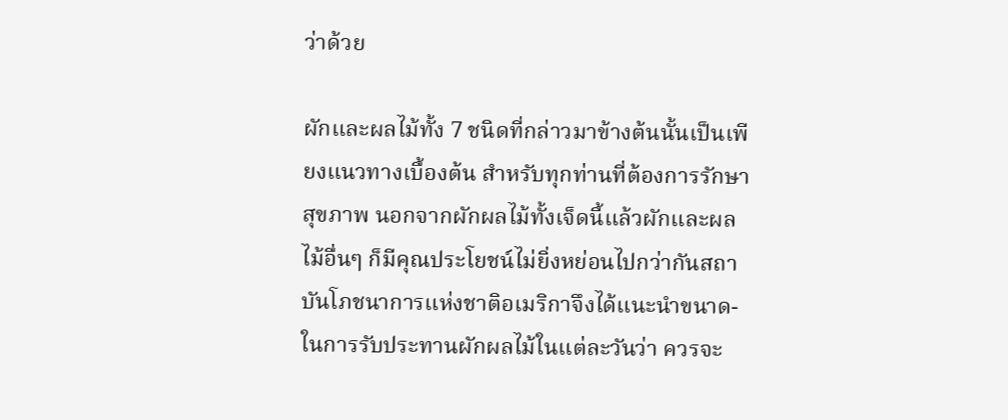ว่าด้วย

ผักและผลไม้ทั้ง 7 ชนิดที่กล่าวมาข้างต้นนั้นเป็นเพียงแนวทางเบื้องต้น สำหรับทุกท่านที่ต้องการรักษาสุขภาพ นอกจากผักผลไม้ทั้งเจ็ดนี้แล้วผักและผลไม้อื่นๆ ก็มีคุณประโยชน์ไม่ยิ่งหย่อนไปกว่ากันสถาบันโภชนาการแห่งชาติอเมริกาจึงได้แนะนำขนาด-ในการรับประทานผักผลไม้ในแต่ละวันว่า ควรจะ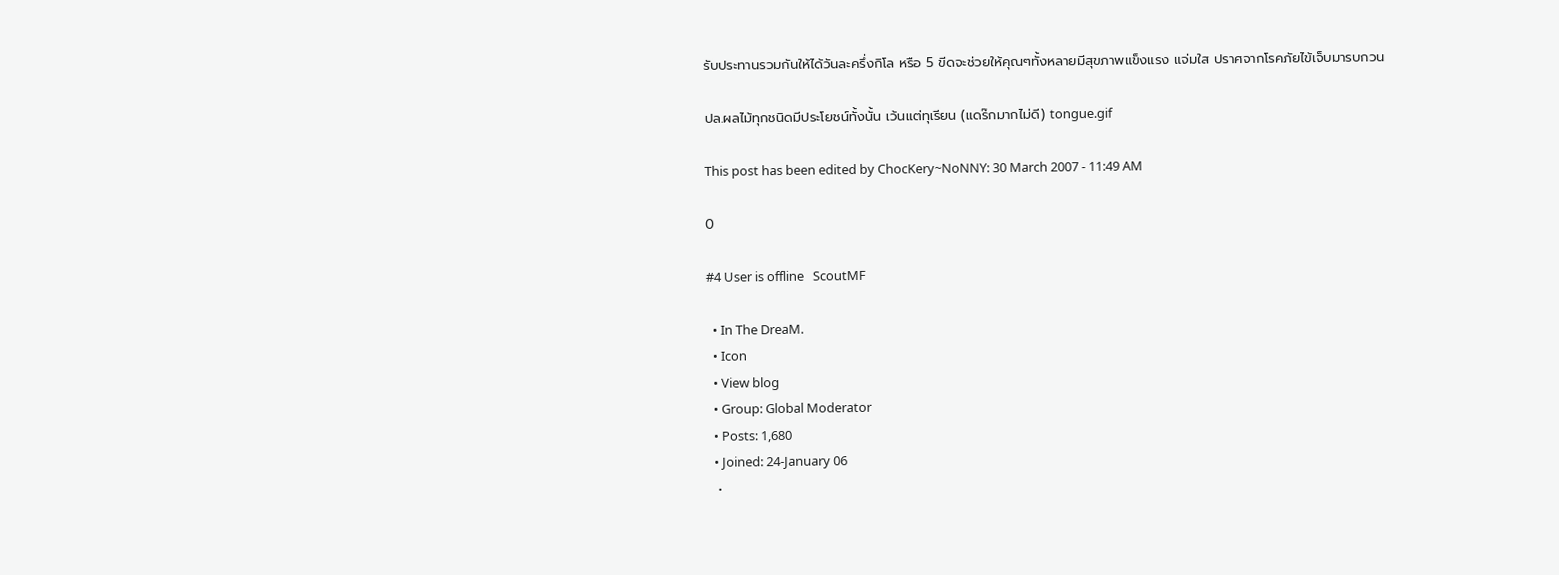รับประทานรวมกันให้ได้วันละครึ่งกิโล หรือ 5 ขีดจะช่วยให้คุณๆทั้งหลายมีสุขภาพแข็งแรง แจ่มใส ปราศจากโรคภัยไข้เจ็บมารบกวน

ปล.ผลไม้ทุกชนิดมีประโยชน์ทั้งนั้น เว้นแต่ทุเรียน (แดร๊กมากไม่ดี) tongue.gif

This post has been edited by ChocKery~NoNNY: 30 March 2007 - 11:49 AM

0

#4 User is offline   ScoutMF

  • In The DreaM.
  • Icon
  • View blog
  • Group: Global Moderator
  • Posts: 1,680
  • Joined: 24-January 06
  •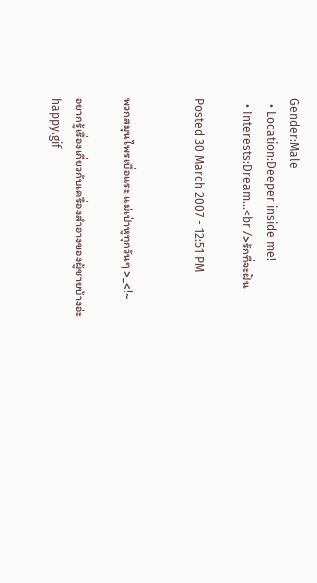Gender:Male
  • Location:Deeper inside me!
  • Interests:Dream...<br />รักที่จะฝัน

Posted 30 March 2007 - 12:51 PM


พวกสมุนไพรเบื่อแระ แม่เป่าหูทุกวันๆ >_<!~

อยากรู้เรื่องเกี่ยวกับเครื่องสำอางของผู้ชายบ้างอ่ะ happy.gif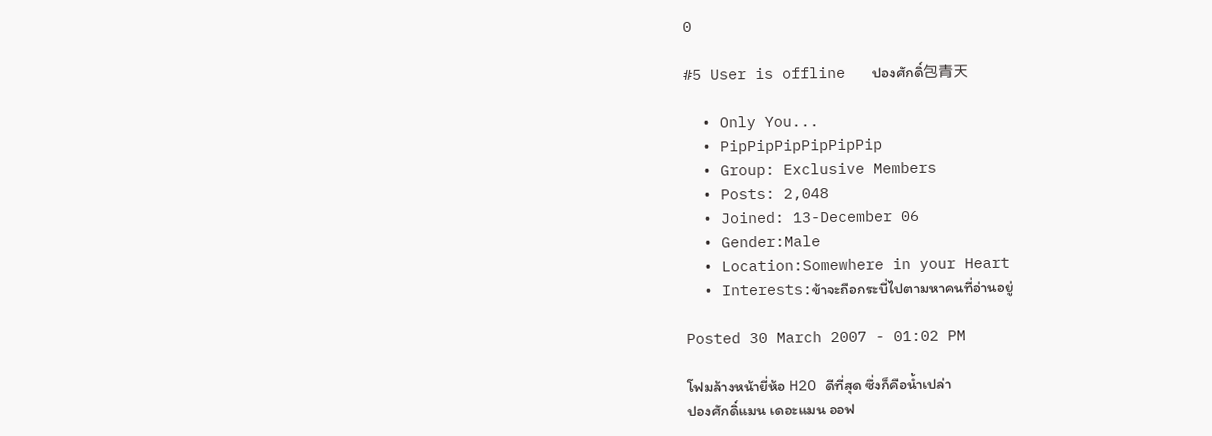0

#5 User is offline   ปองศักดิ์包青天

  • Only You...
  • PipPipPipPipPipPip
  • Group: Exclusive Members
  • Posts: 2,048
  • Joined: 13-December 06
  • Gender:Male
  • Location:Somewhere in your Heart
  • Interests:ข้าจะถือกระบี่ไปตามหาคนที่อ่านอยู่

Posted 30 March 2007 - 01:02 PM

โฟมล้างหน้ายี่ห้อ H2O ดีที่สุด ซึ่งก็คือน้ำเปล่า
ปองศักดิ์แมน เดอะแมน ออฟ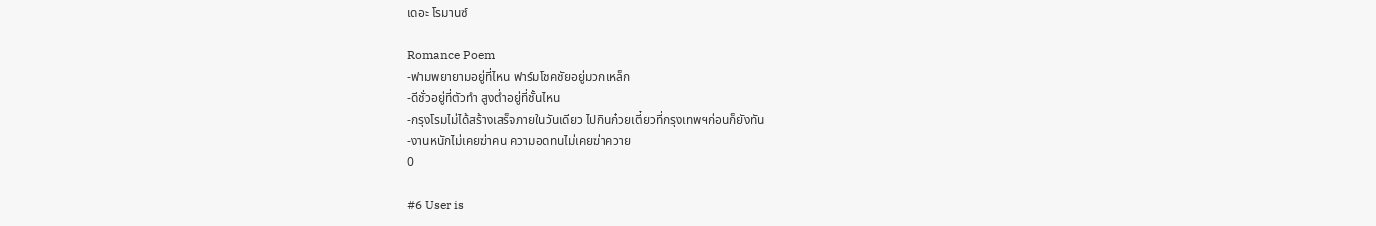เดอะ โรมานซ์

Romance Poem
-ฟามพยายามอยู่ที่ไหน ฟาร์มโชคชัยอยู่มวกเหล็ก
-ดีชั่วอยู่ที่ตัวทำ สูงต่ำอยู่ที่ชั้นไหน
-กรุงโรมไม่ได้สร้างเสร็จภายในวันเดียว ไปกินก๋วยเตี๋ยวที่กรุงเทพฯก่อนก็ยังทัน
-งานหนักไม่เคยฆ่าคน ความอดทนไม่เคยฆ่าควาย
0

#6 User is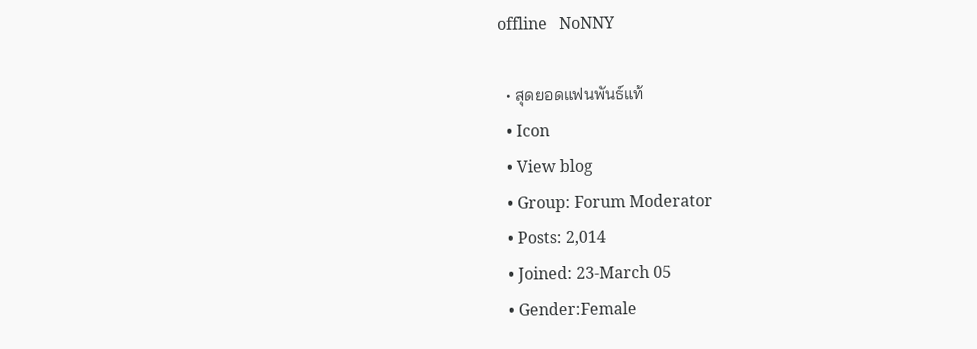offline   NoNNY

  • สุดยอดแฟนพันธ์แท้
  • Icon
  • View blog
  • Group: Forum Moderator
  • Posts: 2,014
  • Joined: 23-March 05
  • Gender:Female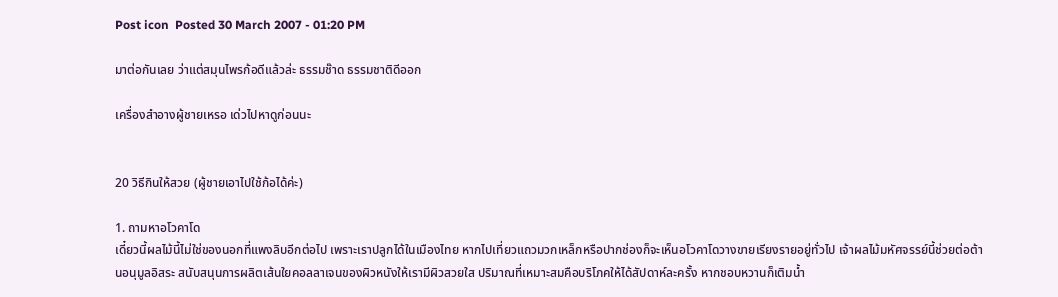Post icon  Posted 30 March 2007 - 01:20 PM

มาต่อกันเลย ว่าแต่สมุนไพรก้อดีแล้วล่ะ ธรรมช๊าด ธรรมชาติดีออก

เครื่องสำอางผู้ชายเหรอ เด่วไปหาดูก่อนนะ


20 วิธีกินให้สวย (ผู้ชายเอาไปใช้ก้อได้ค่ะ)

1. ถามหาอโวคาโด
เดี๋ยวนี้ผลไม้นี้ไม่ใช่ของนอกที่แพงลิบอีกต่อไป เพราะเราปลูกได้ในเมืองไทย หากไปเที่ยวแถวมวกเหล็กหรือปากช่องก็จะเห็นอโวคาโดวางขายเรียงรายอยู่ทั่วไป เจ้าผลไม้มหัศจรรย์นี้ช่วยต่อต้านอนุมูลอิสระ สนับสนุนการผลิตเส้นใยคอลลาเจนของผิวหนังให้เรามีผิวสวยใส ปริมาณที่เหมาะสมคือบริโภคให้ได้สัปดาห์ละครั้ง หากชอบหวานก็เติมน้ำ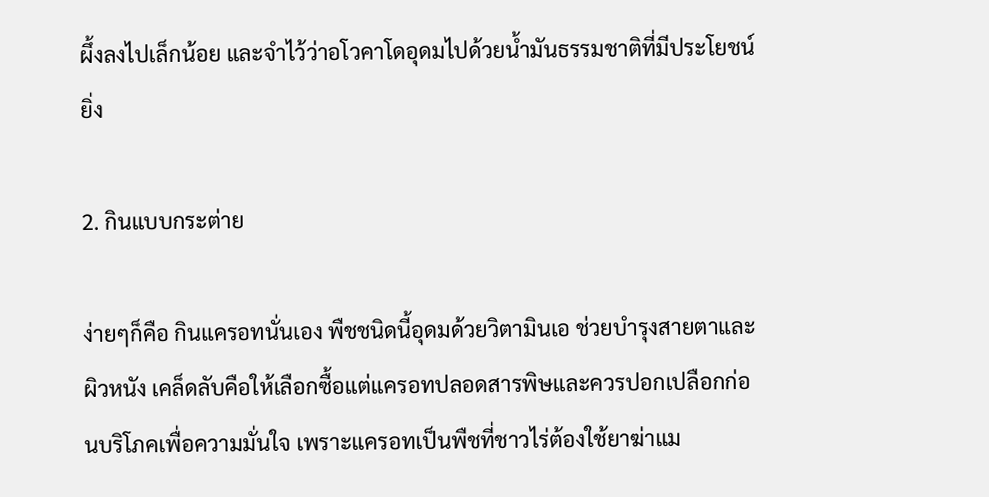ผึ้งลงไปเล็กน้อย และจำไว้ว่าอโวคาโดอุดมไปด้วยน้ำมันธรรมชาติที่มีประโยชน์ยิ่ง

2. กินแบบกระต่าย

ง่ายๆก็คือ กินแครอทนั่นเอง พืชชนิดนี้อุดมด้วยวิตามินเอ ช่วยบำรุงสายตาและผิวหนัง เคล็ดลับคือให้เลือกซื้อแต่แครอทปลอดสารพิษและควรปอกเปลือกก่อนบริโภคเพื่อความมั่นใจ เพราะแครอทเป็นพืชที่ชาวไร่ต้องใช้ยาฆ่าแม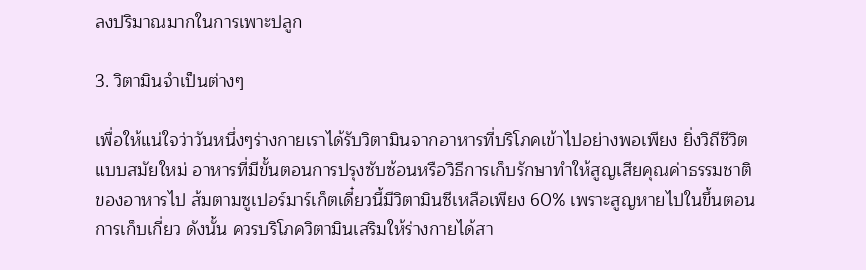ลงปริมาณมากในการเพาะปลูก

3. วิตามินจำเป็นต่างๆ

เพื่อให้แน่ใจว่าวันหนึ่งๆร่างกายเราได้รับวิตามินจากอาหารที่บริโภคเข้าไปอย่างพอเพียง ยิ่งวิถีชีวิตแบบสมัยใหม่ อาหารที่มีขั้นตอนการปรุงซับซ้อนหรือวิธีการเก็บรักษาทำให้สูญเสียคุณค่าธรรมชาติของอาหารไป ส้มตามซูเปอร์มาร์เก็ตเดี๋ยวนี้มีวิตามินซีเหลือเพียง 60% เพราะสูญหายไปในขึ้นตอนการเก็บเกี่ยว ดังนั้น ควรบริโภควิตามินเสริมให้ร่างกายได้สา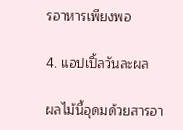รอาหารเพียงพอ

4. แอปเปิ้ลวันละผล

ผลไม้นี้อุดมด้วยสารอา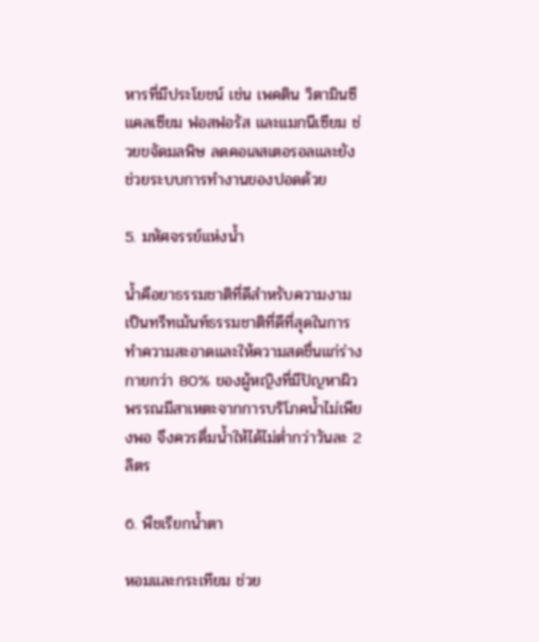หารที่มีประโยชน์ เช่น เพคติน วิตามินซี แคลเซียม ฟอสฟอรัส และแมกนีเซียม ช่วยขจัดมลพิษ ลดคอเลสเตอรอลและยังช่วยระบบการทำงานของปอดด้วย

5. มหัศจรรย์แห่งน้ำ

น้ำคือยาธรรมชาติที่ดีสำหรับความงามเป็นทรีทเม้นท์ธรรมชาติที่ดีที่สุดในการทำความสะอาดและให้ความสดชื่นแก่ร่างกายกว่า 80% ของผู้หญิงที่มีปัญหาผิวพรรณมีสาเหตะจากการบริโภคน้ำไม่เพียงพอ จึงควรดื่มน้ำให้ได้ไม่ต่ำกว่าวันละ 2 ลิตร

6. พืชเรียกน้ำตา

หอมและกระเทียม ช่วย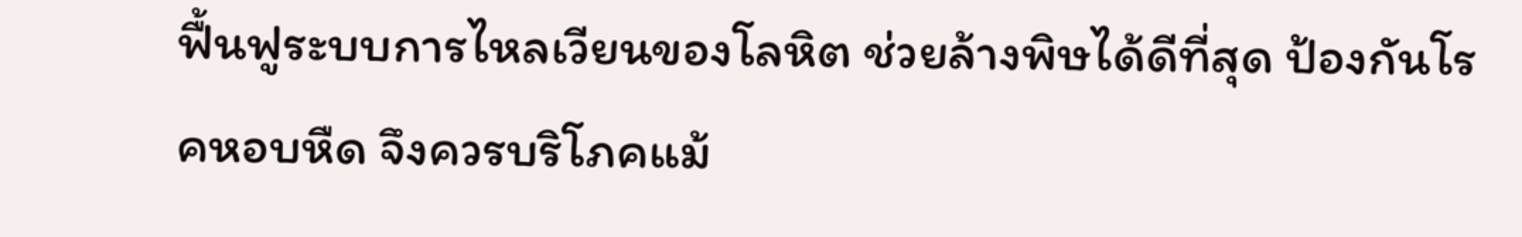ฟื้นฟูระบบการไหลเวียนของโลหิต ช่วยล้างพิษได้ดีที่สุด ป้องกันโรคหอบหืด จึงควรบริโภคแม้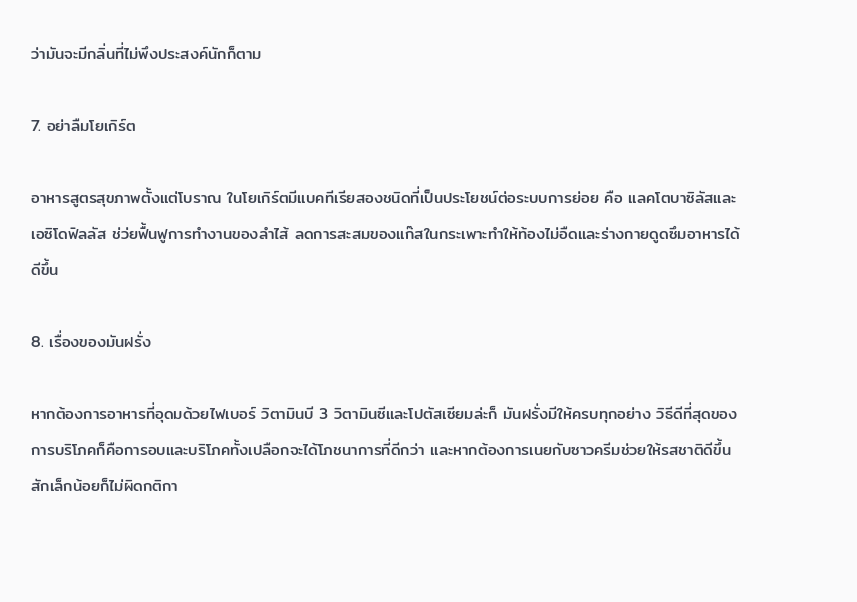ว่ามันจะมีกลิ่นที่ไม่พึงประสงค์นักก็ตาม

7. อย่าลืมโยเกิร์ต

อาหารสูตรสุขภาพตั้งแต่โบราณ ในโยเกิร์ตมีแบคทีเรียสองชนิดที่เป็นประโยชน์ต่อระบบการย่อย คือ แลคโตบาซิลัสและเอซิโดฟิลลัส ช่ว่ยฟื้นฟูการทำงานของลำไส้ ลดการสะสมของแก๊สในกระเพาะทำให้ท้องไม่อืดและร่างกายดูดซึมอาหารได้ดีขึ้น

8. เรื่องของมันฝรั่ง

หากต้องการอาหารที่อุดมด้วยไฟเบอร์ วิตามินบี 3 วิตามินซีและโปตัสเซียมล่ะก็ มันฝรั่งมีให้ครบทุกอย่าง วิธีดีที่สุดของการบริโภคก็คือการอบและบริโภคทั้งเปลือกจะได้โภชนาการที่ดีกว่า และหากต้องการเนยกับซาวครีมช่วยให้รสชาติดีขึ้นสักเล็กน้อยก็ไม่ผิดกติกา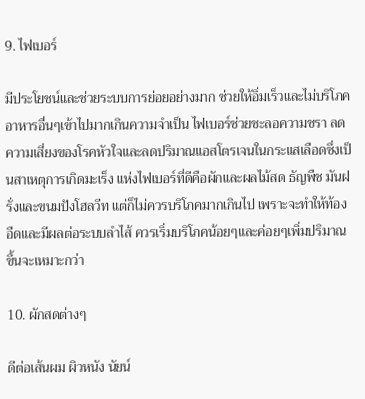9. ไฟเบอร์

มีประโยชน์และช่วยระบบการย่อยอย่างมาก ช่วยให้อิ่มเร็วและไม่บริโภคอาหารอื่นๆเข้าไปมากเกินความจำเป็น ไฟเบอร์ช่วยชะลอความชรา ลดความเสี่ยงของโรคหัวใจและลดปริมาณแอสโตรเจนในกระแสเลือดซึ่งเป็นสาเหตุการเกิดมะเร็ง แห่งไฟเบอร์ที่ดีคือผักและผลไม้สด ธัญพืช มันฝรั่งและขนมปังโฮลวีท แต่ก็ไม่ควรบริโภคมากเกินไป เพราะจะทำให้ท้องอืดและมีผลต่อระบบลำไส้ ควรเริ่มบริโภคน้อยๆและค่อยๆเพิ่มปริมาณขึ้นจะเหมาะกว่า

10. ผักสดต่างๆ

ดีต่อเส้นผม ผิวหนัง นัยน์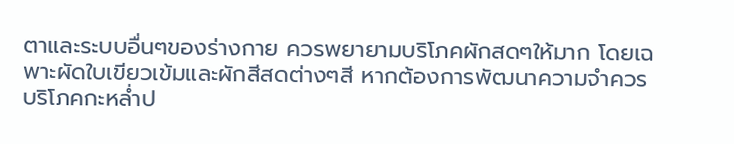ตาและระบบอื่นๆของร่างกาย ควรพยายามบริโภคผักสดๆให้มาก โดยเฉพาะผัดใบเขียวเข้มและผักสีสดต่างๆสี หากต้องการพัฒนาความจำควรบริโภคกะหล่ำป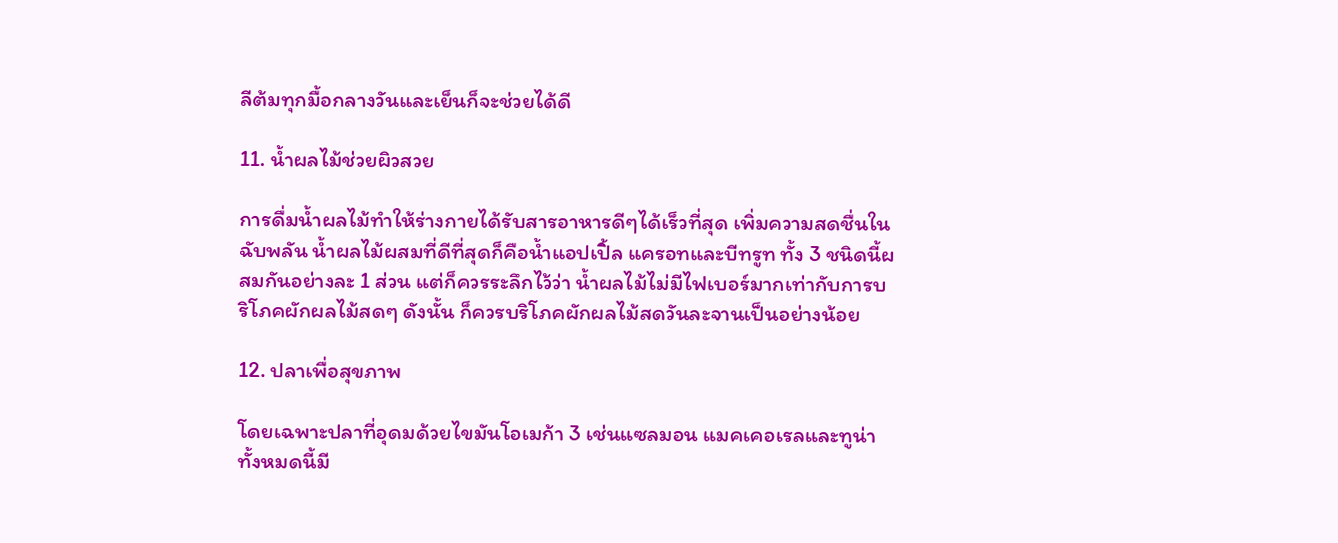ลีต้มทุกมื้อกลางวันและเย็นก็จะช่วยได้ดี

11. น้ำผลไม้ช่วยผิวสวย

การดื่มน้ำผลไม้ทำให้ร่างกายได้รับสารอาหารดีๆได้เร็วที่สุด เพิ่มความสดชื่นในฉับพลัน น้ำผลไม้ผสมที่ดีที่สุดก็คือน้ำแอปเปิ้ล แครอทและบีทรูท ทั้ง 3 ชนิดนี้ผสมกันอย่างละ 1 ส่วน แต่ก็ควรระลึกไว้ว่า น้ำผลไม้ไม่มีไฟเบอร์มากเท่ากับการบริโภคผักผลไม้สดๆ ดังนั้น ก็ควรบริโภคผักผลไม้สดวันละจานเป็นอย่างน้อย

12. ปลาเพื่อสุขภาพ

โดยเฉพาะปลาที่อุดมด้วยไขมันโอเมก้า 3 เช่นแซลมอน แมคเคอเรลและทูน่า ทั้งหมดนี้มี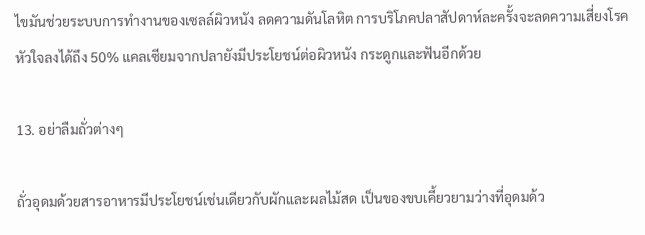ไขมันช่วยระบบการทำงานของเซลล์ผิวหนัง ลดความดันโลหิต การบริโภคปลาสัปดาห์ละครั้งจะลดความเสี่ยงโรคหัวใจลงได้ถึง 50% แคลเซียมจากปลายังมีประโยชน์ต่อผิวหนัง กระดูกและฟันอีกด้วย

13. อย่าลืมถั่วต่างๆ

ถั่วอุดมด้วยสารอาหารมีประโยชน์เช่นเดียวกับผักและผลไม้สด เป็นของขบเคี้ยวยามว่างที่อุดมด้ว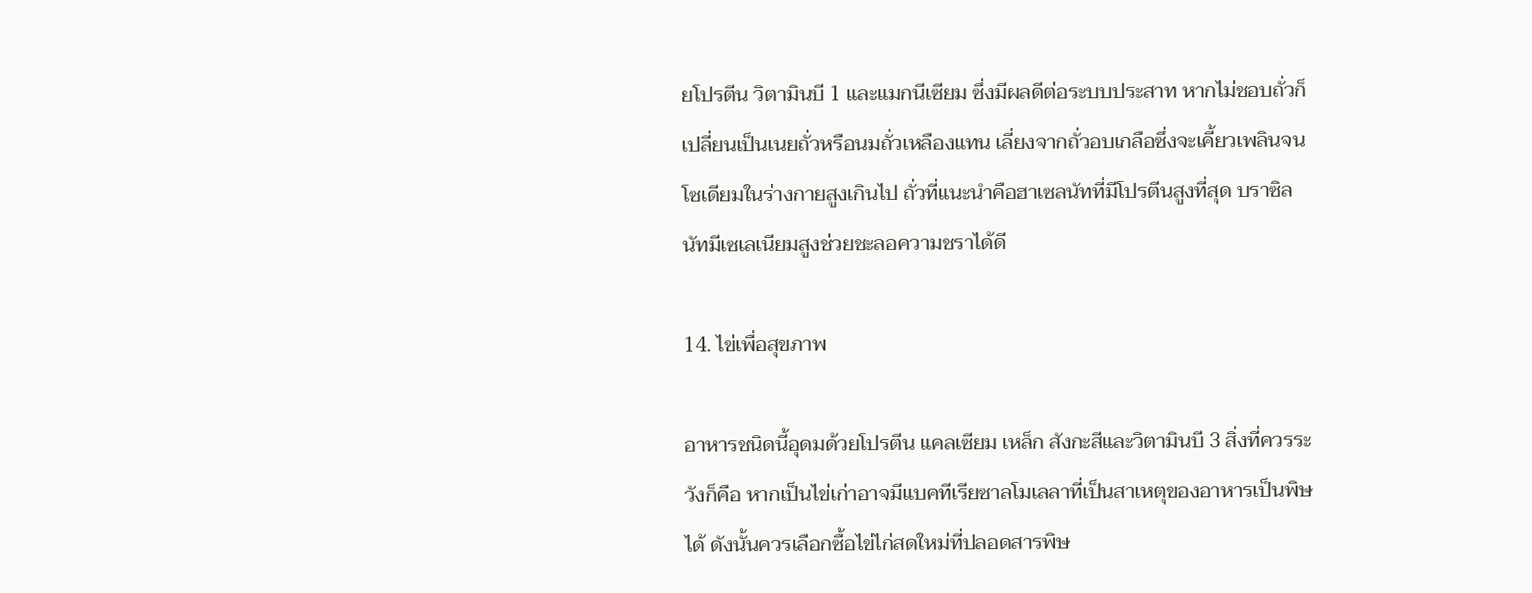ยโปรตีน วิตามินบี 1 และแมกนีเซียม ซึ่งมีผลดีต่อระบบประสาท หากไม่ชอบถั่วก็เปลี่ยนเป็นเนยถั่วหรือนมถั่วเหลืองแทน เลี่ยงจากถั่วอบเกลือซึ่งจะเคี้ยวเพลินจนโซเดียมในร่างกายสูงเกินไป ถั่วที่แนะนำคือฮาเซลนัทที่มีโปรตีนสูงที่สุด บราซิลนัทมีเซเลเนียมสูงช่วยชะลอความชราได้ดี

14. ไข่เพื่อสุขภาพ

อาหารชนิดนี้อุดมด้วยโปรตีน แคลเซียม เหล็ก สังกะสีและวิตามินบี 3 สิ่งที่ควรระวังก็คือ หากเป็นไข่เก่าอาจมีแบคทีเรียซาลโมเลลาที่เป็นสาเหตุของอาหารเป็นพิษได้ ดังนั้นควรเลือกซื้อไข่ไก่สดใหม่ที่ปลอดสารพิษ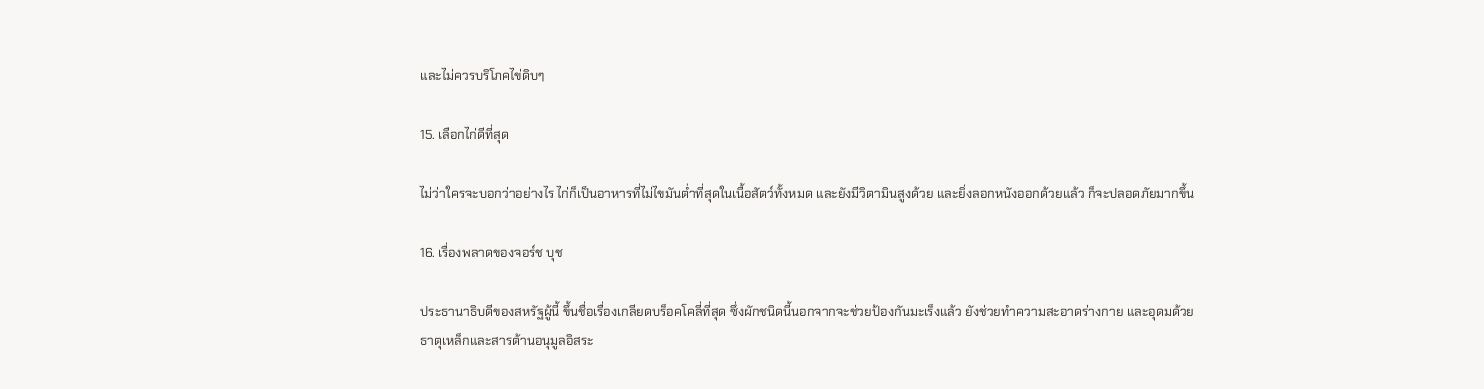และไม่ควรบริโภคไข่ดิบๆ

15. เลือกไก่ดีที่สุด

ไม่ว่าใครจะบอกว่าอย่างไร ไก่ก็เป็นอาหารที่ไม่ไขมันต่ำที่สุดในเนื้อสัตว์ทั้งหมด และยังมีวิตามินสูงด้วย และยิ่งลอกหนังออกด้วยแล้ว ก็จะปลอดภัยมากขึ้น

16. เรื่องพลาดของจอร์ช บุช

ประธานาธิบดีของสหรัฐผู้นี้ ขึ้นชื่อเรื่องเกลียดบร็อคโคลี่ที่สุด ซึ่งผักชนิดนี้นอกจากจะช่วยป้องกันมะเร็งแล้ว ยังช่วยทำความสะอาดร่างกาย และอุดมด้วยธาตุเหล็กและสารต้านอนุมูลอิสระ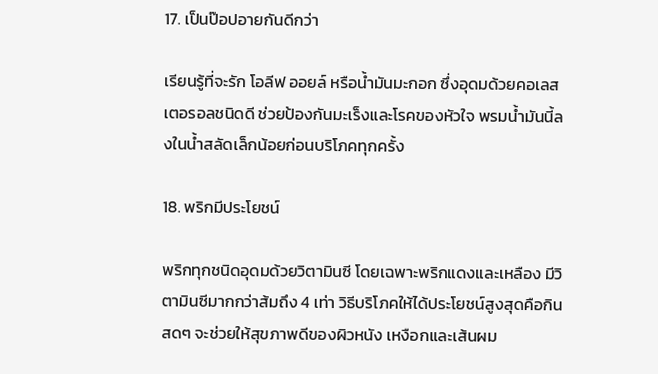17. เป็นป๊อปอายกันดีกว่า

เรียนรู้ที่จะรัก โอลีฟ ออยล์ หรือน้ำมันมะกอก ซึ่งอุดมด้วยคอเลสเตอรอลชนิดดี ช่วยป้องกันมะเร็งและโรคของหัวใจ พรมน้ำมันนี้ลงในน้ำสลัดเล็กน้อยก่อนบริโภคทุกครั้ง

18. พริกมีประโยชน์

พริกทุกชนิดอุดมด้วยวิตามินซี โดยเฉพาะพริกแดงและเหลือง มีวิตามินซีมากกว่าส้มถึง 4 เท่า วิธีบริโภคให้ได้ประโยชน์สูงสุดคือกินสดๆ จะช่วยให้สุขภาพดีของผิวหนัง เหงือกและเส้นผม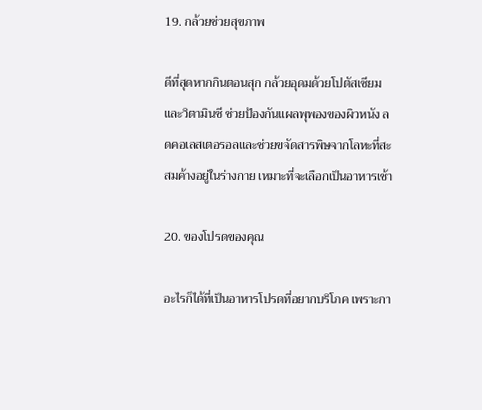19. กล้วยช่วยสุขภาพ

ดีที่สุดหากกินตอนสุก กล้วยอุดมด้วยโปตัสเซียมและวิตามินซี ช่วยป้องกันแผลพุพองของผิวหนัง ลดคอเลสเตอรอลและช่วยขจัดสารพิษจากโลหะที่สะสมค้างอยู่ในร่างกาย เหมาะที่จะเลือกเป็นอาหารเช้า

20. ของโปรดของคุณ

อะไรก็ได้ที่เป็นอาหารโปรดที่อยากบริโภค เพราะกา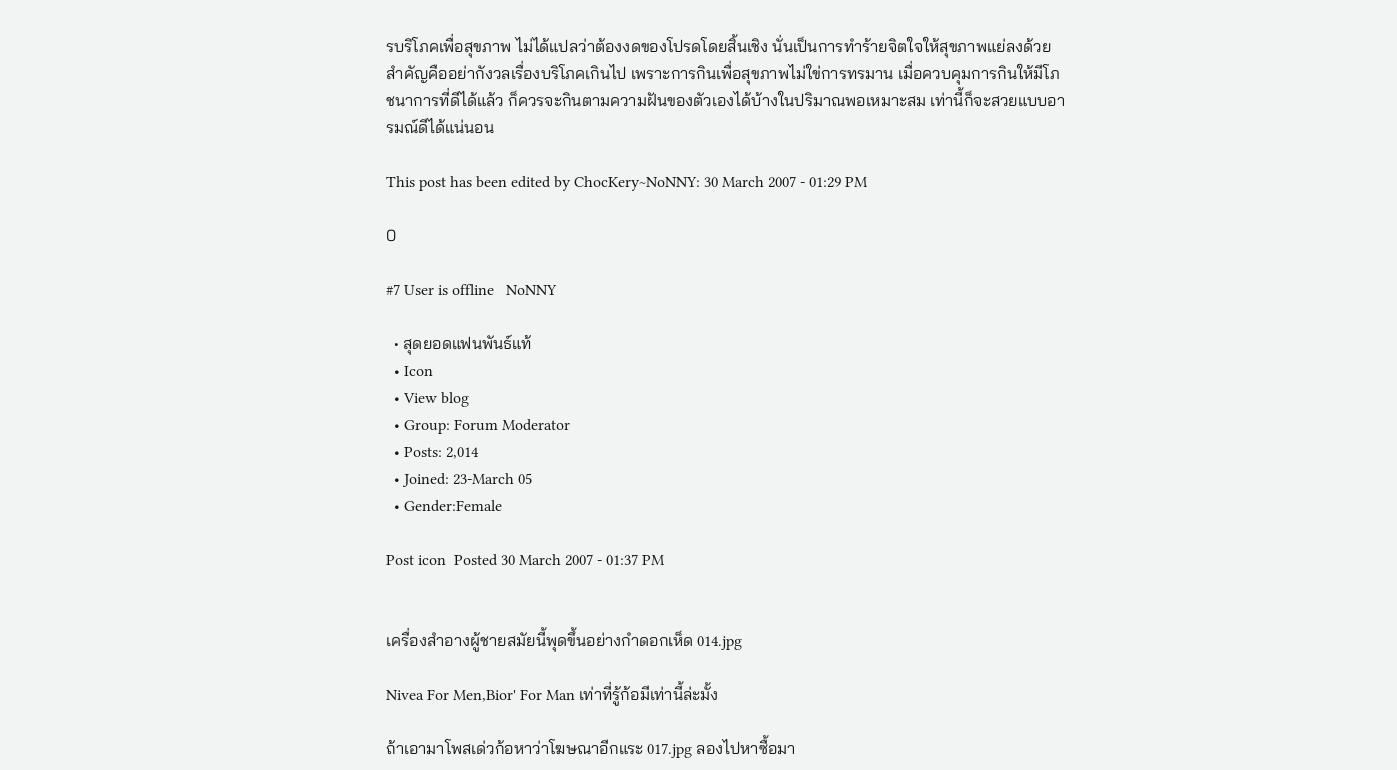รบริโภคเพื่อสุขภาพ ไม่ได้แปลว่าต้องงดของโปรดโดยสิ้นเชิง นั่นเป็นการทำร้ายจิตใจให้สุขภาพแย่ลงด้วย สำคัญคืออย่ากังวลเรื่องบริโภคเกินไป เพราะการกินเพื่อสุขภาพไม่ใข่การทรมาน เมื่อควบคุมการกินให้มีโภชนาการที่ดีได้แล้ว ก็ควรจะกินตามความฝันของตัวเองได้บ้างในปริมาณพอเหมาะสม เท่านี้ก็จะสวยแบบอารมณ์ดีได้แน่นอน

This post has been edited by ChocKery~NoNNY: 30 March 2007 - 01:29 PM

0

#7 User is offline   NoNNY

  • สุดยอดแฟนพันธ์แท้
  • Icon
  • View blog
  • Group: Forum Moderator
  • Posts: 2,014
  • Joined: 23-March 05
  • Gender:Female

Post icon  Posted 30 March 2007 - 01:37 PM


เครื่องสำอางผู้ชายสมัยนี้พุดขึ้นอย่างกำดอกเห็ด 014.jpg

Nivea For Men,Bior' For Man เท่าที่รู้ก้อมีเท่านี้ล่ะมั้ง

ถ้าเอามาโพสเด่วก้อหาว่าโฆษณาอีกแระ 017.jpg ลองไปหาซื้อมา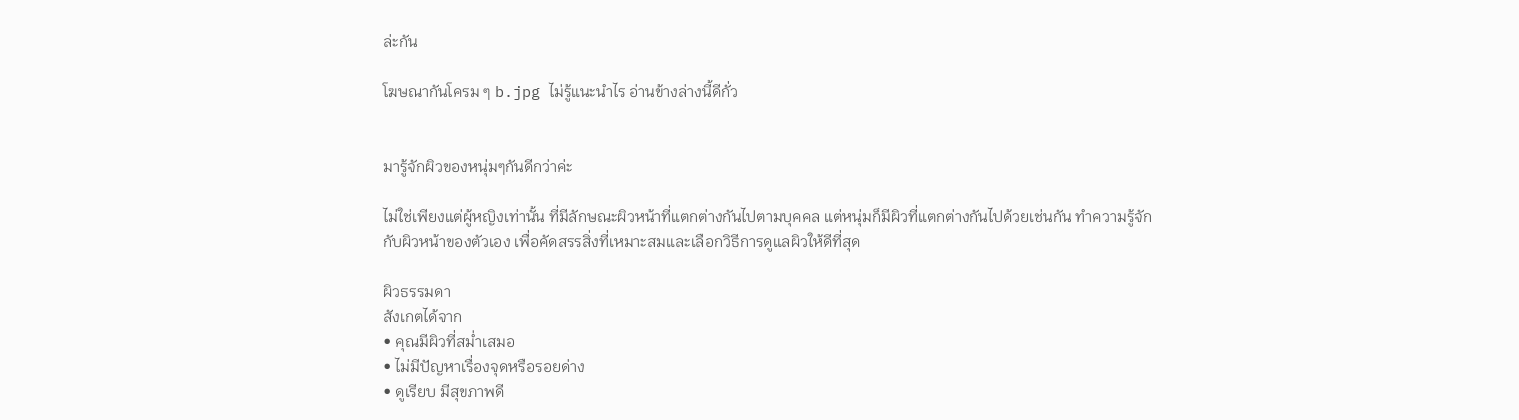ล่ะกัน

โฆษณากันโครม ๆ b.jpg ไม่รู้แนะนำไร อ่านข้างล่างนี้ดีกั่ว


มารู้จักผิวของหนุ่มๆกันดีกว่าค่ะ

ไม่ใช่เพียงแต่ผู้หญิงเท่านั้น ที่มีลักษณะผิวหน้าที่แตกต่างกันไปตามบุคคล แต่หนุ่มก็มีผิวที่แตกต่างกันไปด้วยเช่นกัน ทำความรู้จักกับผิวหน้าของตัวเอง เพื่อคัดสรรสิ่งที่เหมาะสมและเลือกวิธีการดูแลผิวให้ดีที่สุด

ผิวธรรมดา
สังเกตได้จาก
• คุณมีผิวที่สม่ำเสมอ
• ไม่มีปัญหาเรื่องจุดหรือรอยด่าง
• ดูเรียบ มีสุขภาพดี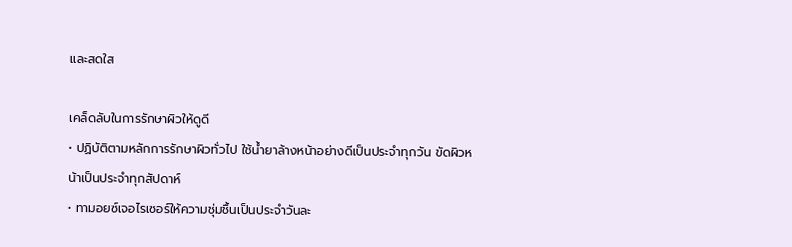และสดใส

เคล็ดลับในการรักษาผิวให้ดูดี
• ปฏิบัติตามหลักการรักษาผิวทั่วไป ใช้น้ำยาล้างหน้าอย่างดีเป็นประจำทุกวัน ขัดผิวหน้าเป็นประจำทุกสัปดาห์
• ทามอยซ์เจอไรเซอร์ให้ความชุ่มชื้นเป็นประจำวันละ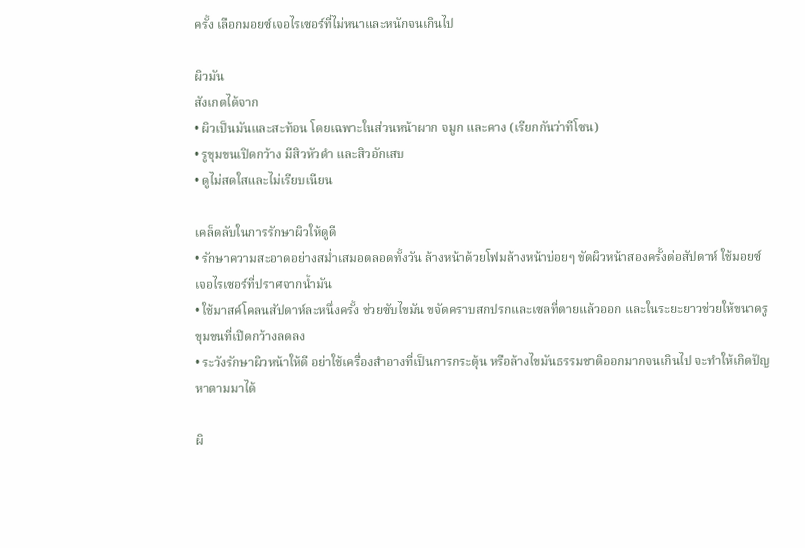ครั้ง เลือกมอยซ์เจอไรเซอร์ที่ไม่หนาและหนักจนเกินไป

ผิวมัน
สังเกตได้จาก
• ผิวเป็นมันและสะท้อน โดยเฉพาะในส่วนหน้าผาก จมูก และคาง (เรียกกันว่าทีโซน)
• รูขุมขนเปิดกว้าง มีสิวหัวดำ และสิวอักเสบ
• ดูไม่สดใสและไม่เรียบเนียน

เคล็ดลับในการรักษาผิวให้ดูดี
• รักษาความสะอาดอย่างสม่ำเสมอตลอดทั้งวัน ล้างหน้าด้วยโฟมล้างหน้าบ่อยๆ ขัดผิวหน้าสองครั้งต่อสัปดาห์ ใช้มอยซ์เจอไรเซอร์ที่ปราศจากน้ำมัน
• ใช้มาสค์โคลนสัปดาห์ละหนึ่งครั้ง ช่วยซับไขมัน ขจัดคราบสกปรกและเซลที่ตายแล้วออก และในระยะยาวช่วยให้ขนาดรูขุมขนที่เปิดกว้างลดลง
• ระวังรักษาผิวหน้าให้ดี อย่าใช้เครื่องสำอางที่เป็นการกระตุ้น หรือล้างไขมันธรรมชาติออกมากจนเกินไป จะทำให้เกิดปัญหาตามมาได้

ผิ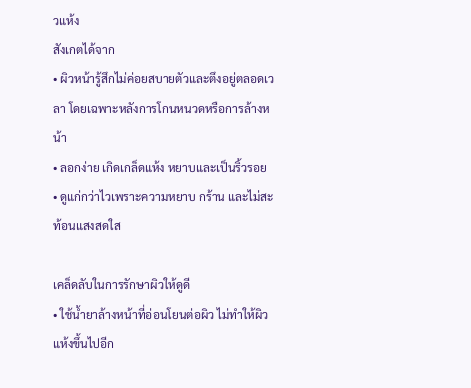วแห้ง
สังเกตได้จาก
• ผิวหน้ารู้สึกไม่ค่อยสบายตัวและตึงอยู่ตลอดเวลา โดยเฉพาะหลังการโกนหนวดหรือการล้างหน้า
• ลอกง่าย เกิดเกล็ดแห้ง หยาบและเป็นริ้วรอย
• ดูแก่กว่าไวเพราะความหยาบ กร้าน และไม่สะท้อนแสงสดใส

เคล็ดลับในการรักษาผิวให้ดูดี
• ใช้น้ำยาล้างหน้าที่อ่อนโยนต่อผิว ไม่ทำให้ผิวแห้งขึ้นไปอีก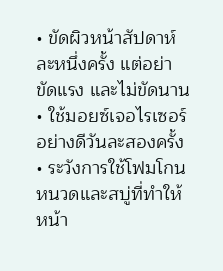• ขัดผิวหน้าสัปดาห์ละหนึ่งครั้ง แต่อย่าขัดแรง และไม่ขัดนาน
• ใช้มอยซ์เจอไรเซอร์อย่างดีวันละสองครั้ง
• ระวังการใช้โฟมโกนหนวดและสบู่ที่ทำให้หน้า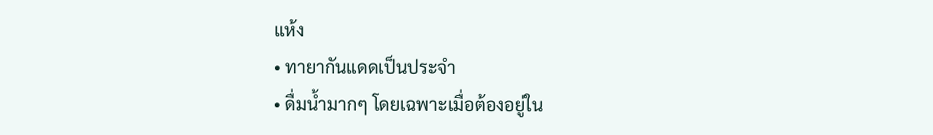แห้ง
• ทายากันแดดเป็นประจำ
• ดื่มน้ำมากๆ โดยเฉพาะเมื่อต้องอยู่ใน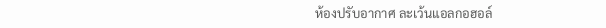ห้องปรับอากาศ ละเว้นแอลกอฮอล์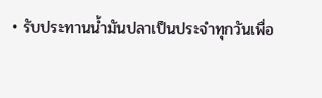• รับประทานน้ำมันปลาเป็นประจำทุกวันเพื่อ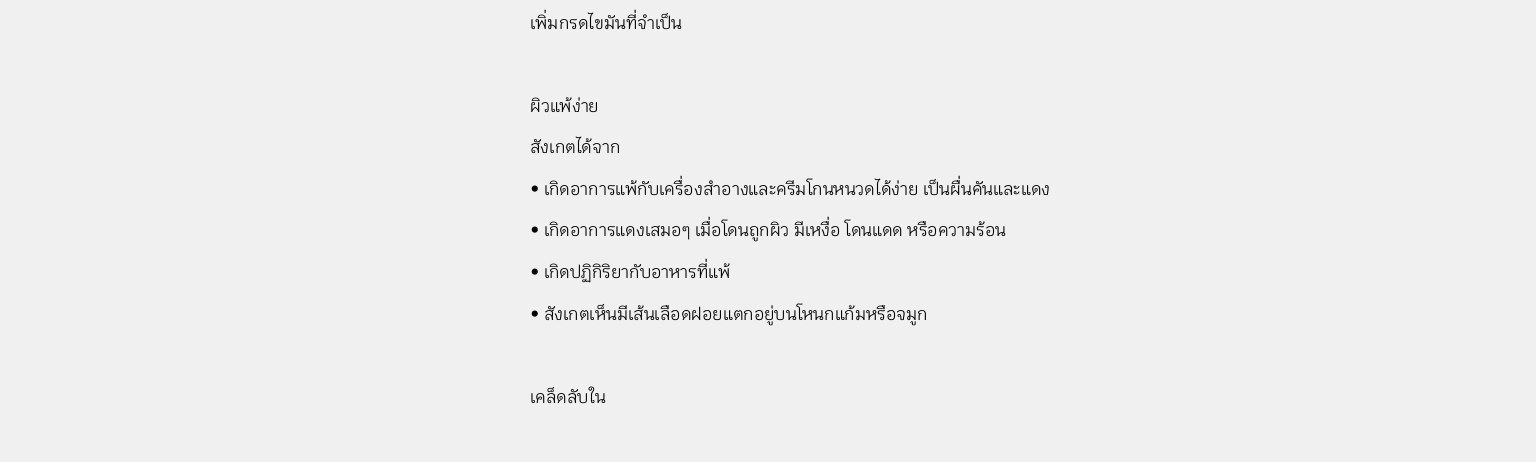เพิ่มกรดไขมันที่จำเป็น

ผิวแพ้ง่าย
สังเกตได้จาก
• เกิดอาการแพ้กับเครื่องสำอางและครีมโกนหนวดได้ง่าย เป็นผื่นคันและแดง
• เกิดอาการแดงเสมอๆ เมื่อโดนถูกผิว มีเหงื่อ โดนแดด หรือความร้อน
• เกิดปฏิกิริยากับอาหารที่แพ้
• สังเกตเห็นมีเส้นเลือดฝอยแตกอยู่บนโหนกแก้มหรือจมูก

เคล็ดลับใน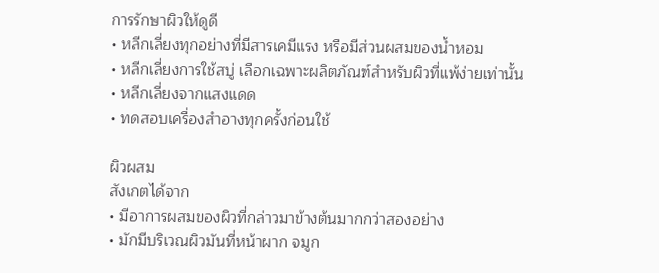การรักษาผิวให้ดูดี
• หลีกเลี่ยงทุกอย่างที่มีสารเคมีแรง หรือมีส่วนผสมของน้ำหอม
• หลีกเลี่ยงการใช้สบู่ เลือกเฉพาะผลิตภัณฑ์สำหรับผิวที่แพ้ง่ายเท่านั้น
• หลีกเลี่ยงจากแสงแดด
• ทดสอบเครื่องสำอางทุกครั้งก่อนใช้

ผิวผสม
สังเกตได้จาก
• มีอาการผสมของผิวที่กล่าวมาข้างต้นมากกว่าสองอย่าง
• มักมีบริเวณผิวมันที่หน้าผาก จมูก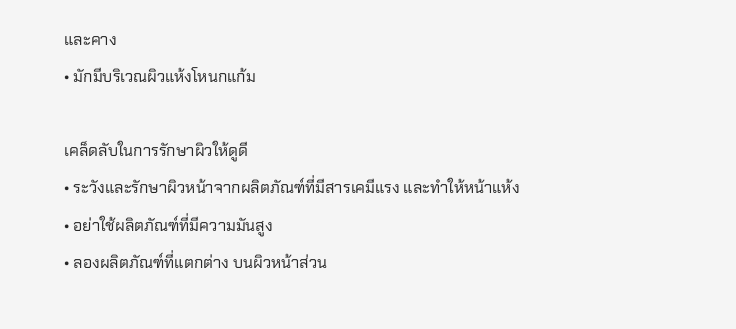และคาง
• มักมีบริเวณผิวแห้งโหนกแก้ม

เคล็ดลับในการรักษาผิวให้ดูดี
• ระวังและรักษาผิวหน้าจากผลิตภัณฑ์ที่มีสารเคมีแรง และทำให้หน้าแห้ง
• อย่าใช้ผลิตภัณฑ์ที่มีความมันสูง
• ลองผลิตภัณฑ์ที่แตกต่าง บนผิวหน้าส่วน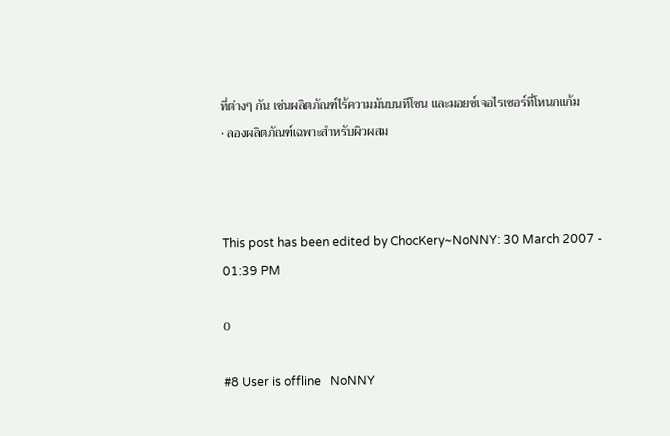ที่ต่างๆ กัน เช่นผลิตภัณฑ์ไร้ความมันบนทีโซน และมอยซ์เจอไรเซอร์ที่โหนกแก้ม
• ลองผลิตภัณฑ์เฉพาะสำหรับผิวผสม



This post has been edited by ChocKery~NoNNY: 30 March 2007 - 01:39 PM

0

#8 User is offline   NoNNY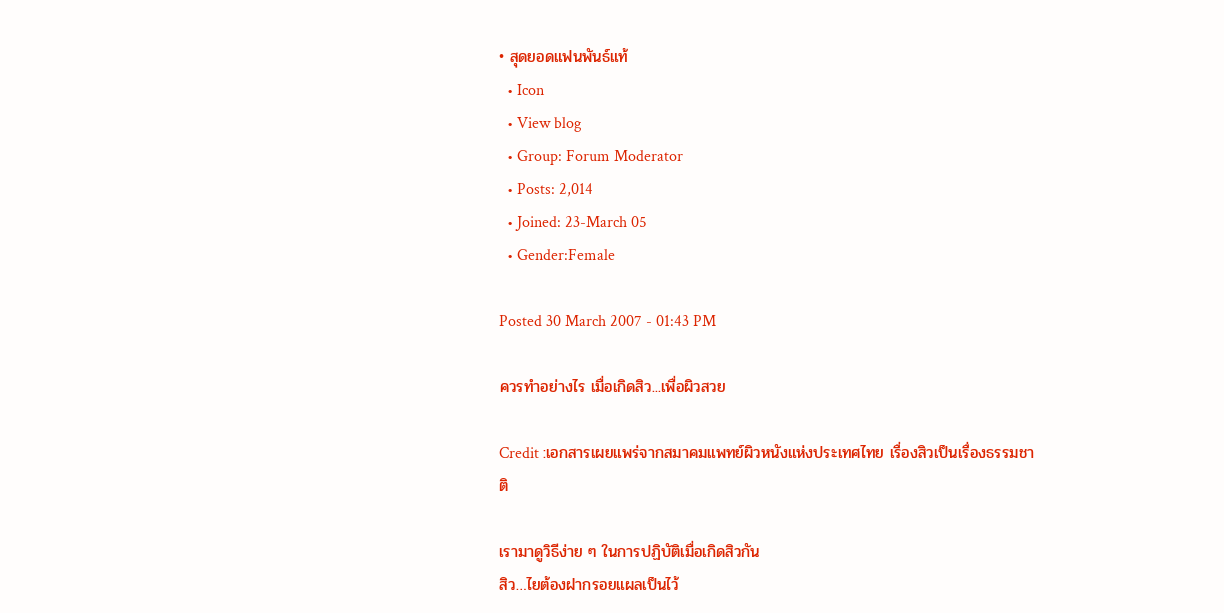• สุดยอดแฟนพันธ์แท้
  • Icon
  • View blog
  • Group: Forum Moderator
  • Posts: 2,014
  • Joined: 23-March 05
  • Gender:Female

Posted 30 March 2007 - 01:43 PM

ควรทำอย่างไร เมื่อเกิดสิว...เพื่อผิวสวย

Credit :เอกสารเผยแพร่จากสมาคมแพทย์ผิวหนังแห่งประเทศไทย เรื่องสิวเป็นเรื่องธรรมชาติ

เรามาดูวิธีง่าย ๆ ในการปฏิบัติเมื่อเกิดสิวกัน
สิว…ไยต้องฝากรอยแผลเป็นไว้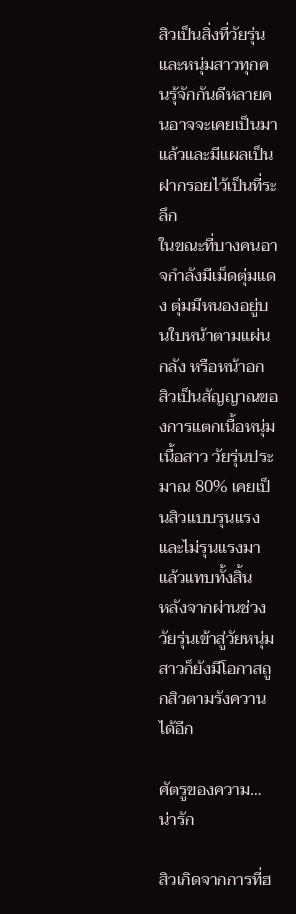สิวเป็นสิ่งที่วัยรุ่นและหนุ่มสาวทุกคนรุ้จักกันดีหลายคนอาจจะเคยเป็นมาแล้วและมีแผลเป็นฝากรอยไว้เป็นที่ระลึก
ในขณะที่บางคนอาจกำลังมีเม็ดตุ่มแดง ตุ่มมีหนองอยู่บนใบหน้าตามแผ่นกลัง หรือหน้าอก
สิวเป็นสัญญาณของการแตกเนื้อหนุ่มเนื้อสาว วัยรุ่นประมาณ 80% เคยเป็นสิวแบบรุนแรง และไม่รุนแรงมาแล้วแทบทั้งสิ้น
หลังจากผ่านช่วงวัยรุ่นเข้าสู่วัยหนุ่มสาวก็ยังมีโอกาสถูกสิวตามรังควานได้อีก

ศัตรูของความ…น่ารัก

สิวเกิดจากการที่ฮ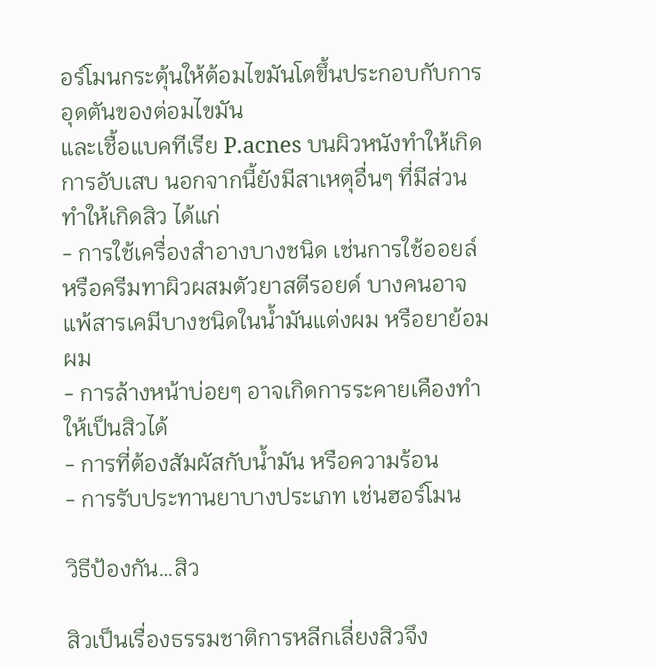อร์โมนกระตุ้นให้ต้อมไขมันโตขึ้นประกอบกับการอุดตันของต่อมไขมัน
และเชื้อแบคทีเรีย P.acnes บนผิวหนังทำให้เกิดการอับเสบ นอกจากนี้ยังมีสาเหตุอื่นๆ ที่มีส่วนทำให้เกิดสิว ได้แก่
- การใช้เครื่องสำอางบางชนิด เช่นการใช้ออยล์หรือครีมทาผิวผสมตัวยาสตีรอยด์ บางคนอาจแพ้สารเคมีบางชนิดในน้ำมันแต่งผม หรือยาย้อมผม
- การล้างหน้าบ่อยๆ อาจเกิดการระคายเคืองทำให้เป็นสิวได้
- การที่ต้องสัมผัสกับน้ำมัน หรือความร้อน
- การรับประทานยาบางประเภท เช่นฮอร์โมน

วิธีป้องกัน…สิว

สิวเป็นเรื่องธรรมชาติการหลีกเลี่ยงสิวจึง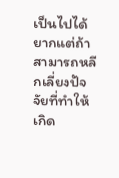เป็นไปได้ยากแต่ถ้าสามารถหลีกเลี่ยงปัจจัยที่ทำให้เกิด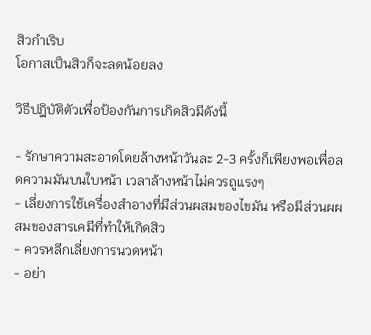สิวกำเริบ
โอกาสเป็นสิวก็จะลดน้อยลง

วิธีปฎิบัติตัวเพื่อป้องกันการเกิดสิวมีดังนี้

- รักษาความสะอาดโดยล้างหน้าวันละ 2-3 ครั้งก็เพียงพอเพื่อลดความมันบนใบหน้า เวลาล้างหน้าไม่ควรถูแรงๆ
- เลี่ยงการใช้เครื่องสำอางที่มีส่วนผสมของไขมัน หรือมีส่วนผผสมของสารเคมีที่ทำให้เกิดสิว
- ควรหลีกเลี่ยงการนวดหน้า
- อย่า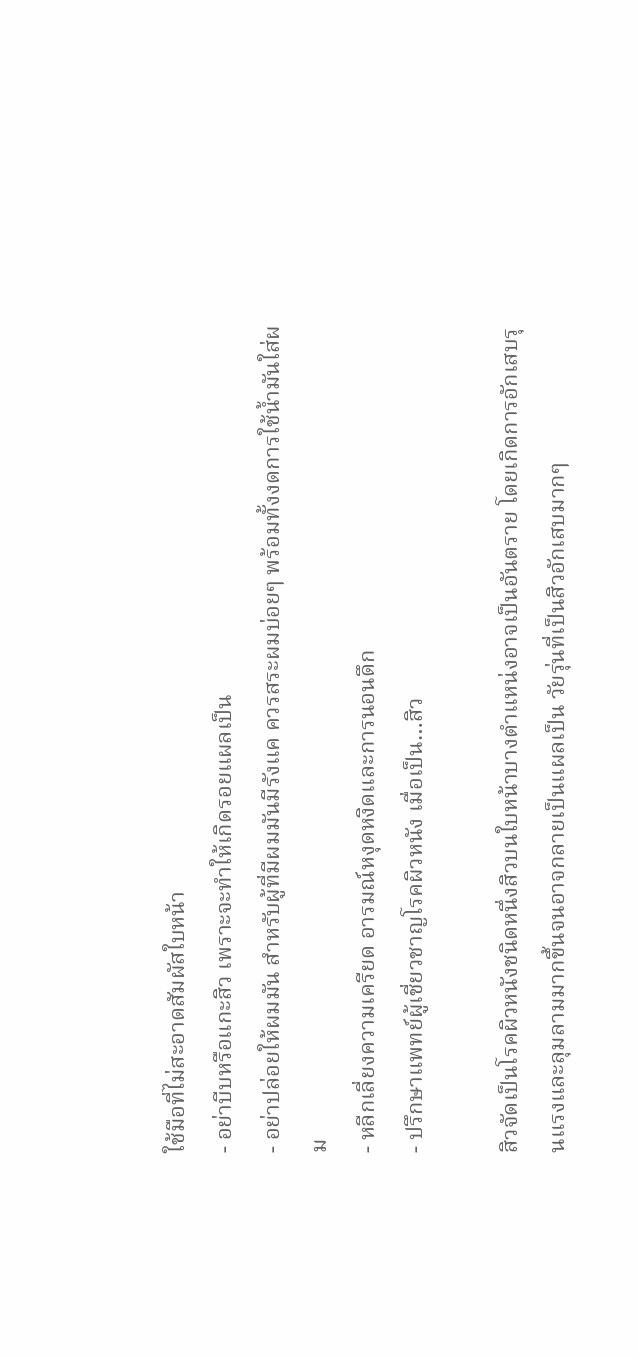ใช้มือที่ไม่สะอาดสัมผัสใบหน้า
- อย่าบีบหรือแกะสิว เพราะจะทำให้เกิดรอยแผลเป็น
- อย่าปล่อยให้ผมมัน สำหรับผู้ที่มีผมมันมีรังแค ควรสระผมบ่อยๆ พร้อมทั้งงดการใช้น้ำมันใส่ผม
- หลีกเลี่ยงความเครียด อารมณ์หงุดหงิดและการนอนดึก
- ปรึกษาแพทย์ผู้เชี่ยวชาญโรคผิวหนัง เมื่อเป็น…สิว

สิวจัดเป็นโรคผิวหนังชนิดหนึ่งสิวบนใบหน้าบางตำแหน่งอาจเป็นอันตราย โดยเกิดการอักเสบรุนแรงและลุมลามมากขึ้นจนอาจกลายเป็นแผลเป็น วัยรุ่นที่เป็นสิวอักเสบมากๆ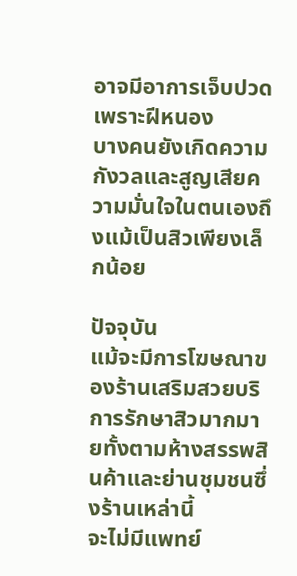อาจมีอาการเจ็บปวดเพราะฝีหนอง
บางคนยังเกิดความกังวลและสูญเสียความมั่นใจในตนเองถึงแม้เป็นสิวเพียงเล็กน้อย

ปัจจุบัน
แม้จะมีการโฆษณาของร้านเสริมสวยบริการรักษาสิวมากมายทั้งตามห้างสรรพสินค้าและย่านชุมชนซึ่งร้านเหล่านี้
จะไม่มีแพทย์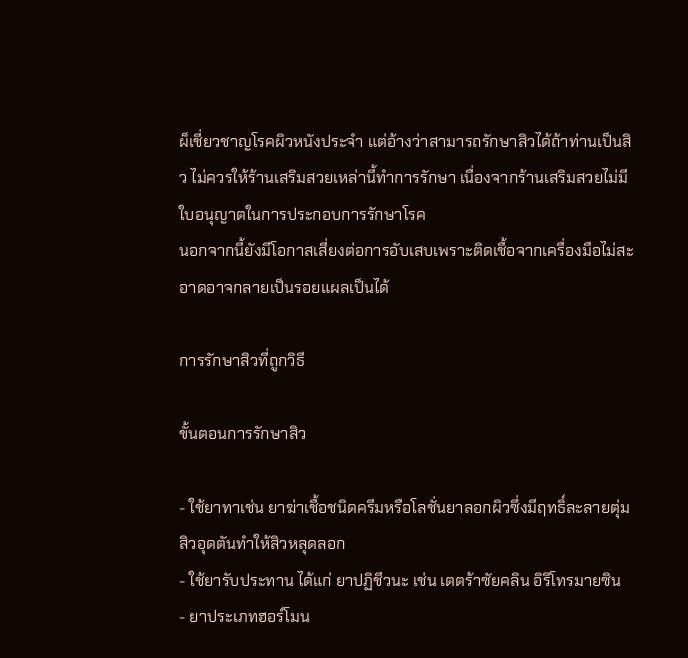ผ็เชี่ยวชาญโรคผิวหนังประจำ แต่อ้างว่าสามารถรักษาสิวได้ถ้าท่านเป็นสิว ไม่ควรให้ร้านเสริมสวยเหล่านี้ทำการรักษา เนื่องจากร้านเสริมสวยไม่มีใบอนุญาตในการประกอบการรักษาโรค
นอกจากนี้ยังมีโอกาสเสี่ยงต่อการอับเสบเพราะติดเชื้อจากเครื่องมือไม่สะอาดอาจกลายเป็นรอยแผลเป็นได้

การรักษาสิวที่ถูกวิธี

ขั้นตอนการรักษาสิว

- ใช้ยาทาเช่น ยาฆ่าเชื้อชนิดครีมหรือโลชั่นยาลอกผิวซึ่งมีฤทธิ์ละลายตุ่มสิวอุดตันทำให้สิวหลุดลอก
- ใช้ยารับประทาน ได้แก่ ยาปฏิชีวนะ เช่น เตตร้าซัยคลิน อิริโทรมายซิน
- ยาประเภทฮอร์โมน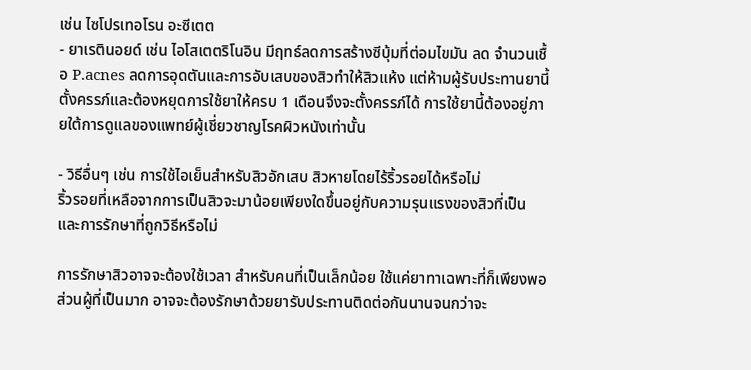เช่น ไซโปรเทอโรน อะซีเตต
- ยาเรตินอยด์ เช่น ไอโสเตตริโนอิน มีฤทธ์ลดการสร้างซีบุ้มที่ต่อมไขมัน ลด จำนวนเชื้อ P.acnes ลดการอุดตันและการอับเสบของสิวทำให้สิวแห้ง แต่ห้ามผู้รับประทานยานี้ตั้งครรภ์และต้องหยุดการใช้ยาให้ครบ 1 เดือนจึงจะตั้งครรภ์ได้ การใช้ยานี้ต้องอยู่ภายใต้การดูแลของแพทย์ผู้เชี่ยวชาญโรคผิวหนังเท่านั้น

- วิธีอื่นๆ เช่น การใช้ไอเย็นสำหรับสิวอักเสบ สิวหายโดยไร้ริ้วรอยได้หรือไม่
ริ้วรอยที่เหลือจากการเป็นสิวจะมาน้อยเพียงใดขึ้นอยู่กับความรุนแรงของสิวที่เป็นและการรักษาที่ถูกวิธีหรือไม่

การรักษาสิวอาจจะต้องใช้เวลา สำหรับคนที่เป็นเล็กน้อย ใช้แค่ยาทาเฉพาะที่ก็เพียงพอ ส่วนผู้ที่เป็นมาก อาจจะต้องรักษาด้วยยารับประทานติดต่อกันนานจนกว่าจะ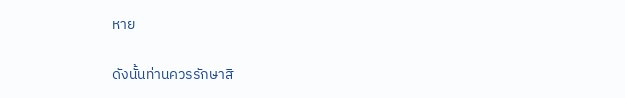หาย

ดังนั้นท่านควรรักษาสิ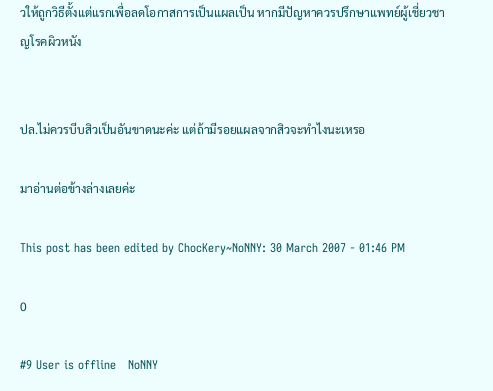วให้ถูกวิธีตั้งแต่แรกเพื่อลดโอกาสการเป็นแผลเป็น หากมีปัญหาควรปรึกษาแพทย์ผู้เชี่ยวชาญโรคผิวหนัง


ปล.ไม่ควรบีบสิวเป็นอันขาดนะค่ะ แต่ถ้ามีรอยแผลจากสิวจะทำไงนะเหรอ

มาอ่านต่อข้างล่างเลยค่ะ

This post has been edited by ChocKery~NoNNY: 30 March 2007 - 01:46 PM

0

#9 User is offline   NoNNY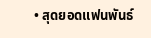• สุดยอดแฟนพันธ์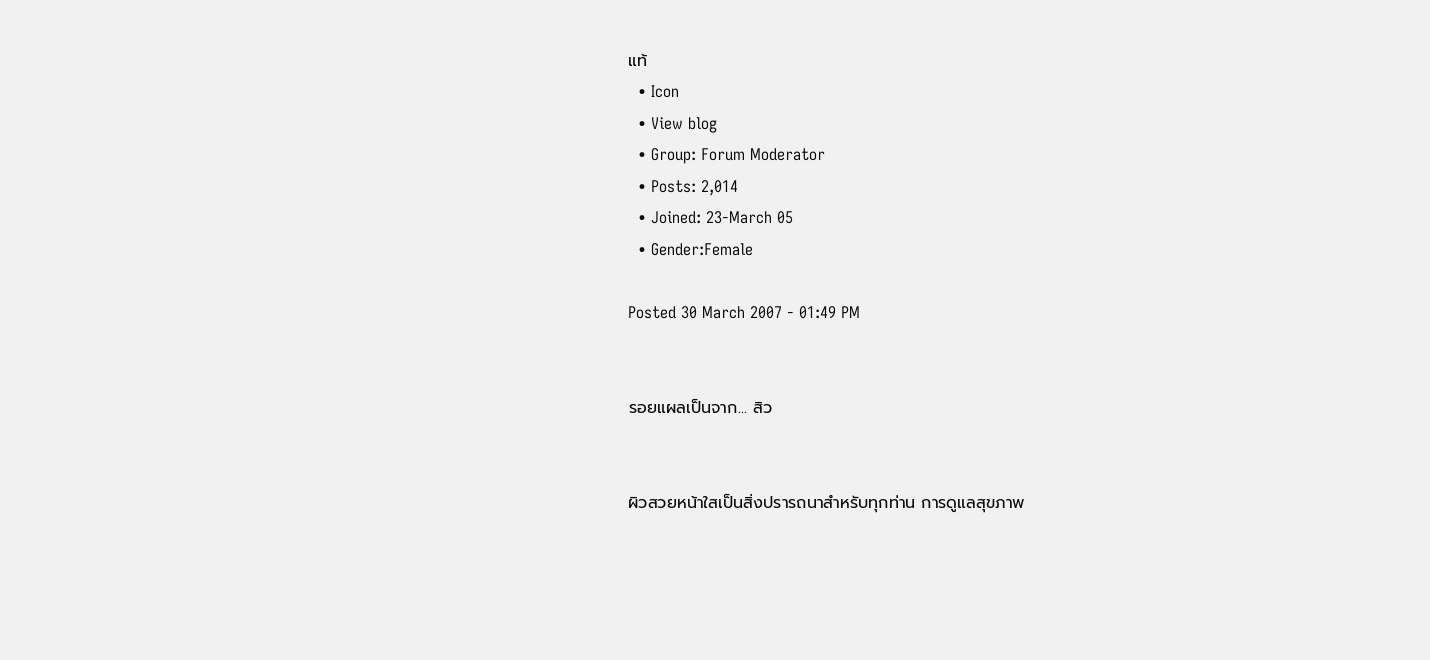แท้
  • Icon
  • View blog
  • Group: Forum Moderator
  • Posts: 2,014
  • Joined: 23-March 05
  • Gender:Female

Posted 30 March 2007 - 01:49 PM


รอยแผลเป็นจาก... สิว


ผิวสวยหน้าใสเป็นสิ่งปรารถนาสำหรับทุกท่าน การดูแลสุขภาพ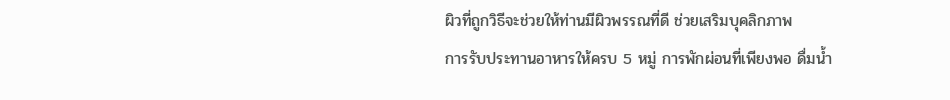ผิวที่ถูกวิธีจะช่วยให้ท่านมีผิวพรรณที่ดี ช่วยเสริมบุคลิกภาพ
การรับประทานอาหารให้ครบ 5 หมู่ การพักผ่อนที่เพียงพอ ดื่มน้ำ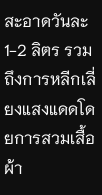สะอาดวันละ 1-2 ลิตร รวมถึงการหลีกเลี่ยงแสงแดดโดยการสวมเสื้อผ้า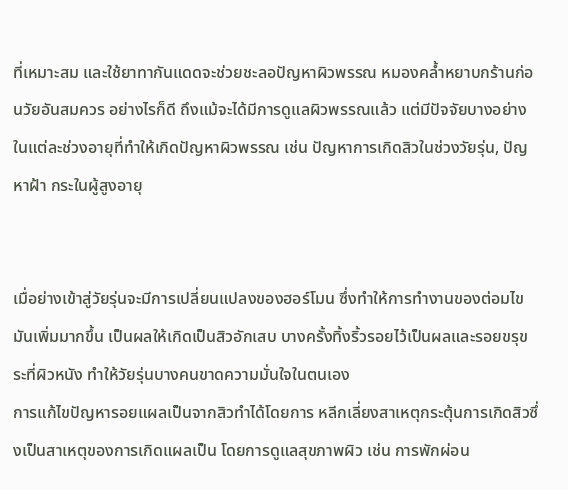ที่เหมาะสม และใช้ยาทากันแดดจะช่วยชะลอปัญหาผิวพรรณ หมองคล้ำหยาบกร้านก่อนวัยอันสมควร อย่างไรก็ดี ถึงแม้จะได้มีการดูแลผิวพรรณแล้ว แต่มีปัจจัยบางอย่างในแต่ละช่วงอายุที่ทำให้เกิดปัญหาผิวพรรณ เช่น ปัญหาการเกิดสิวในช่วงวัยรุ่น, ปัญหาฝ้า กระในผู้สูงอายุ


เมื่อย่างเข้าสู่วัยรุ่นจะมีการเปลี่ยนแปลงของฮอร์โมน ซึ่งทำให้การทำงานของต่อมไขมันเพิ่มมากขึ้น เป็นผลให้เกิดเป็นสิวอักเสบ บางครั้งทิ้งริ้วรอยไว้เป็นผลและรอยขรุขระที่ผิวหนัง ทำให้วัยรุ่นบางคนขาดความมั่นใจในตนเอง
การแก้ไขปัญหารอยแผลเป็นจากสิวทำได้โดยการ หลีกเลี่ยงสาเหตุกระตุ้นการเกิดสิวซึ่งเป็นสาเหตุของการเกิดแผลเป็น โดยการดูแลสุขภาพผิว เช่น การพักผ่อน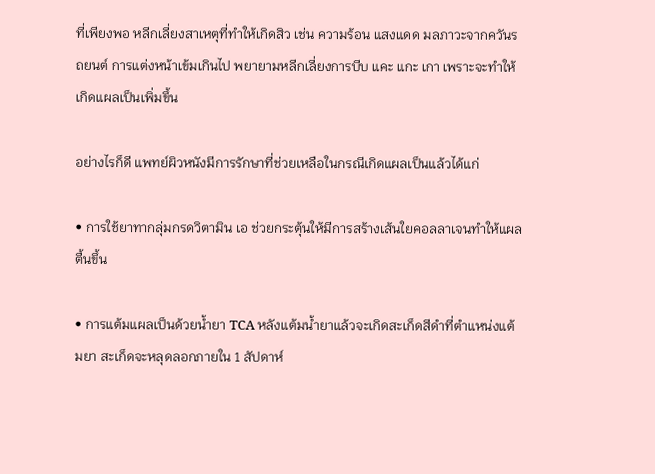ที่เพียงพอ หลีกเลี่ยงสาเหตุที่ทำให้เกิดสิว เช่น ความร้อน แสงแดด มลภาวะจากควันรถยนต์ การแต่งหน้าเข้มเกินไป พยายามหลีกเลี่ยงการบีบ แคะ แกะ เกา เพราะจะทำให้เกิดแผลเป็นเพิ่มขึ้น

อย่างไรก็ดี แพทย์ผิวหนังมีการรักษาที่ช่วยเหลือในกรณีเกิดแผลเป็นแล้วได้แก่

• การใช้ยาทากลุ่มกรดวิตามิน เอ ช่วยกระตุ้นให้มีการสร้างเส้นใยคอลลาเจนทำให้แผลตื้นขึ้น

• การแต้มแผลเป็นด้วยน้ำยา TCA หลังแต้มน้ำยาแล้วจะเกิดสะเก็ดสีดำที่ตำแหน่งแต้มยา สะเก็ดจะหลุดลอกภายใน 1 สัปดาห์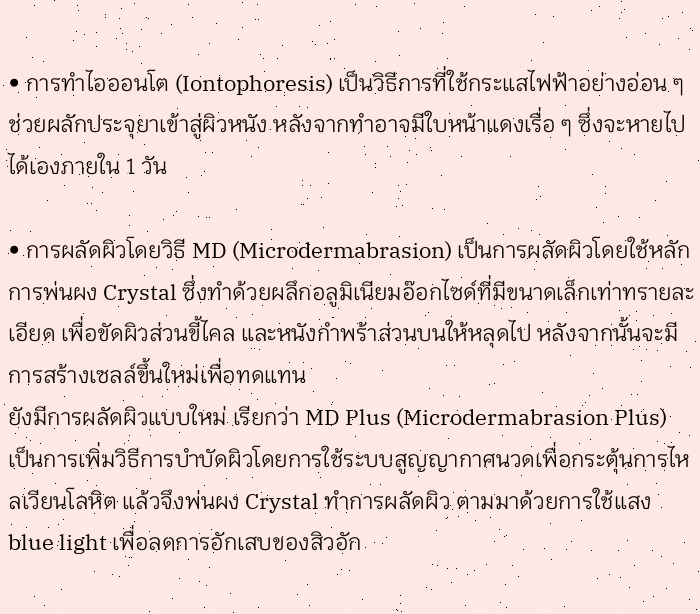• การทำไอออนโต (Iontophoresis) เป็นวิธีการที่ใช้กระแสไฟฟ้าอย่างอ่อน ๆ ช่วยผลักประจุยาเข้าสู่ผิวหนัง หลังจากทำอาจมีใบหน้าแดงเรื่อ ๆ ซึ่งจะหายไปได้เองภายใน 1 วัน

• การผลัดผิวโดยวิธี MD (Microdermabrasion) เป็นการผลัดผิวโดยใช้หลัก
การพ่นผง Crystal ซึ่งทำด้วยผลึกอลูมิเนียมอ๊อกไซด์ที่มีขนาดเล็กเท่าทรายละเอียด เพื่อขัดผิวส่วนขี้ไคล และหนังกำพร้าส่วนบนให้หลุดไป หลังจากนั้นจะมีการสร้างเซลล์ขึ้นใหม่เพื่อทดแทน
ยังมีการผลัดผิวแบบใหม่ เรียกว่า MD Plus (Microdermabrasion Plus)
เป็นการเพิ่มวิธีการบำบัดผิวโดยการใช้ระบบสูญญากาศนวดเพื่อกระตุ้นการไหลเวียนโลหิต แล้วจึงพ่นผง Crystal ทำการผลัดผิว ตามมาด้วยการใช้แสง blue light เพื่อลดการอักเสบของสิวอัก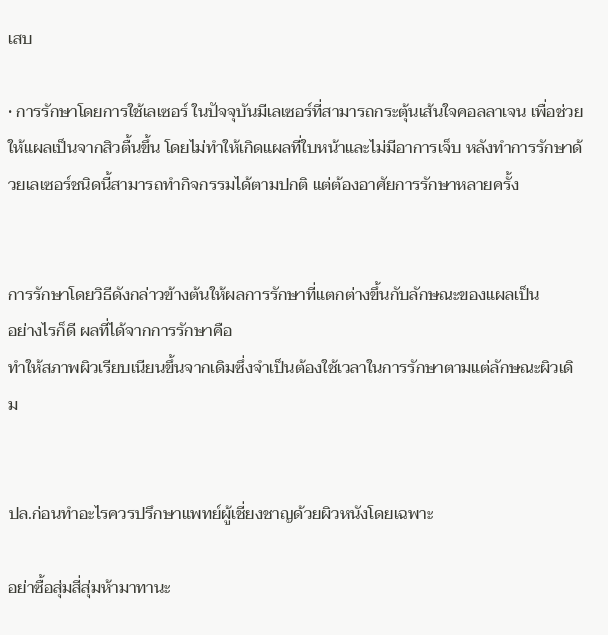เสบ

• การรักษาโดยการใช้เลเซอร์ ในปัจจุบันมีเลเซอร์ที่สามารถกระตุ้นเส้นใจคอลลาเจน เพื่อช่วยให้แผลเป็นจากสิวตื้นขึ้น โดยไม่ทำให้เกิดแผลที่ใบหน้าและไม่มีอาการเจ็บ หลังทำการรักษาด้วยเลเซอร์ชนิดนี้สามารถทำกิจกรรมได้ตามปกติ แต่ต้องอาศัยการรักษาหลายครั้ง


การรักษาโดยวิธีดังกล่าวข้างต้นให้ผลการรักษาที่แตกต่างขึ้นกับลักษณะของแผลเป็น
อย่างไรก็ดี ผลที่ได้จากการรักษาคือ
ทำให้สภาพผิวเรียบเนียนขึ้นจากเดิมซึ่งจำเป็นต้องใช้เวลาในการรักษาตามแต่ลักษณะผิวเดิม


ปล.ก่อนทำอะไรควรปรึกษาแพทย์ผู้เชี่ยงชาญด้วยผิวหนังโดยเฉพาะ

อย่าซื้อสุ่มสี่สุ่มห้ามาทานะ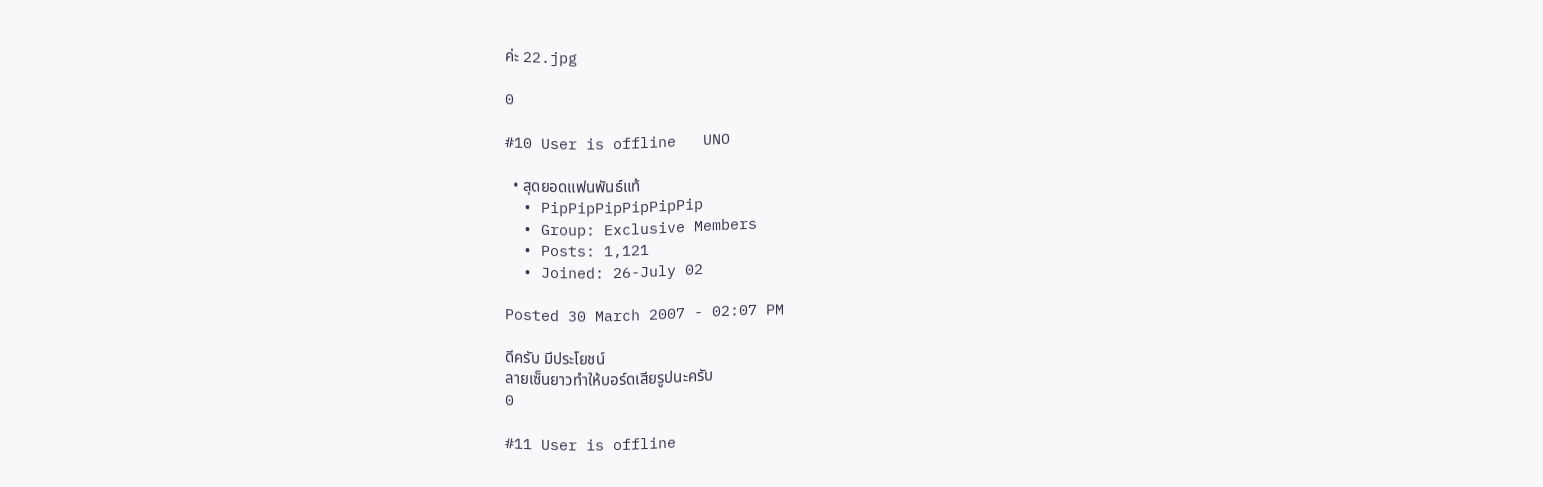ค่ะ 22.jpg

0

#10 User is offline   UNO

  • สุดยอดแฟนพันธ์แท้
  • PipPipPipPipPipPip
  • Group: Exclusive Members
  • Posts: 1,121
  • Joined: 26-July 02

Posted 30 March 2007 - 02:07 PM

ดีครับ มีประโยชน์
ลายเซ็นยาวทำให้บอร์ดเสียรูปนะครับ
0

#11 User is offline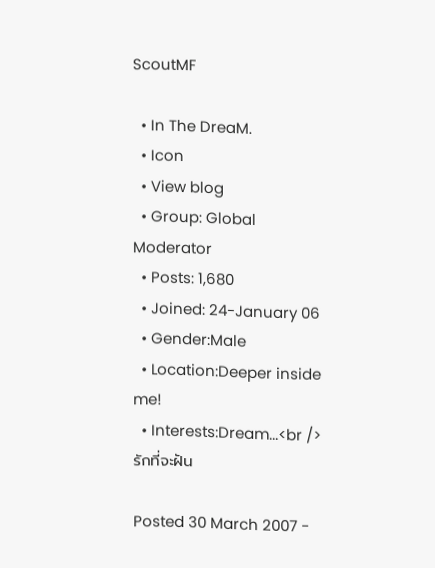ScoutMF

  • In The DreaM.
  • Icon
  • View blog
  • Group: Global Moderator
  • Posts: 1,680
  • Joined: 24-January 06
  • Gender:Male
  • Location:Deeper inside me!
  • Interests:Dream...<br />รักที่จะฝัน

Posted 30 March 2007 -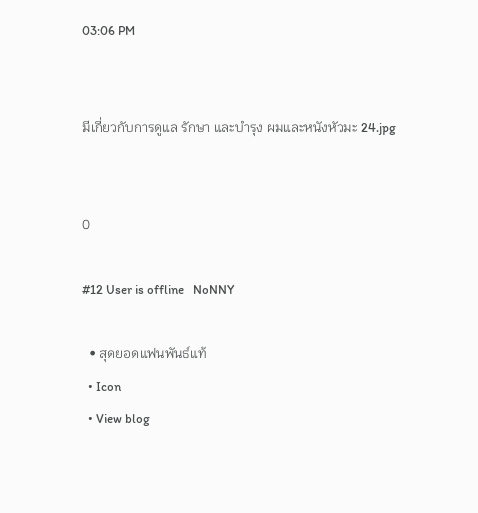03:06 PM


มีเกี่ยวกับการดูแล รักษา และบำรุง ผมและหนังหัวมะ 24.jpg


0

#12 User is offline   NoNNY

  • สุดยอดแฟนพันธ์แท้
  • Icon
  • View blog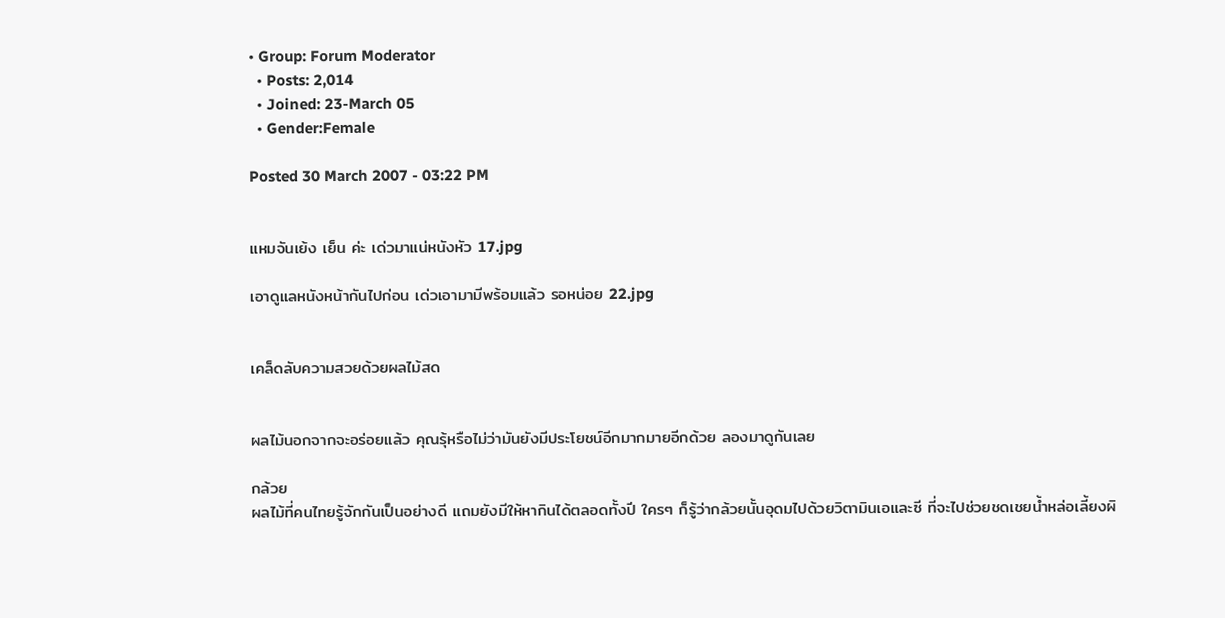• Group: Forum Moderator
  • Posts: 2,014
  • Joined: 23-March 05
  • Gender:Female

Posted 30 March 2007 - 03:22 PM


แหมจันเย้ง เย็น ค่ะ เด่วมาแน่หนังหัว 17.jpg

เอาดูแลหนังหน้ากันไปก่อน เด่วเอามามีพร้อมแล้ว รอหน่อย 22.jpg


เคล็ดลับความสวยด้วยผลไม้สด


ผลไม้นอกจากจะอร่อยแล้ว คุณรุ้หรือไม่ว่ามันยังมีประโยชน์อีกมากมายอีกด้วย ลองมาดูกันเลย

กล้วย
ผลไม้ที่คนไทยรู้จักกันเป็นอย่างดี แถมยังมีให้หากินได้ตลอดทั้งปี ใครๆ ก็รู้ว่ากล้วยนั้นอุดมไปด้วยวิตามินเอและซี ที่จะไปช่วยชดเชยน้ำหล่อเลี้ยงผิ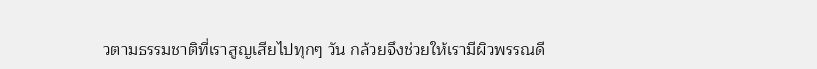วตามธรรมชาติที่เราสูญเสียไปทุกๆ วัน กล้วยจึงช่วยให้เรามีผิวพรรณดี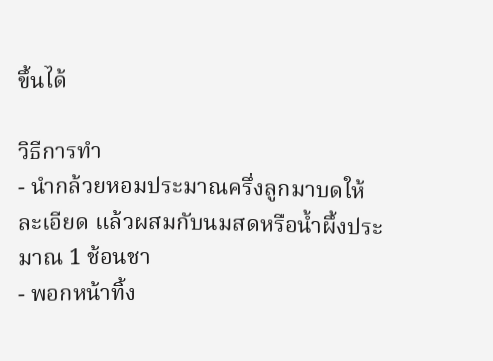ขึ้นได้

วิธีการทำ
- นำกล้วยหอมประมาณครึ่งลูกมาบดให้ละเอียด แล้วผสมกับนมสดหรือน้ำผึ้งประมาณ 1 ช้อนชา
- พอกหน้าทิ้ง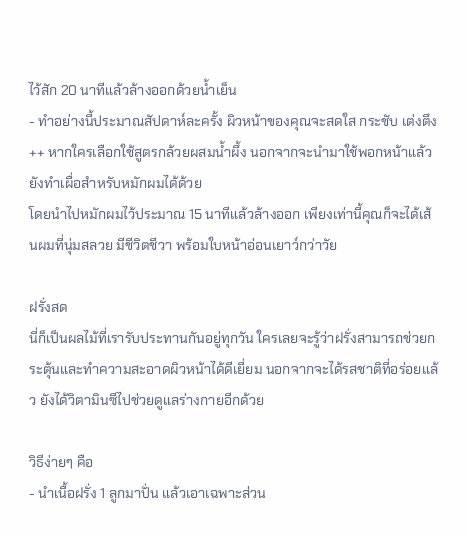ไว้สัก 20 นาทีแล้วล้างออกด้วยน้ำเย็น
- ทำอย่างนี้ประมาณสัปดาห์ละครั้ง ผิวหน้าของคุณจะสดใส กระชับ เต่งตึง
++ หากใครเลือกใช้สูตรกล้วยผสมน้ำผึ้ง นอกจากจะนำมาใช้พอกหน้าแล้ว ยังทำเผื่อสำหรับหมักผมได้ด้วย
โดยนำไปหมักผมไว้ประมาณ 15 นาทีแล้วล้างออก เพียงเท่านี้คุณก็จะได้เส้นผมที่นุ่มสลวย มีชีวิตชีวา พร้อมใบหน้าอ่อนเยาว์กว่าวัย

ฝรั่งสด
นี่ก็เป็นผลไม้ที่เรารับประทานกันอยู่ทุกวัน ใครเลยจะรู้ว่าฝรั่งสามารถช่วยกระตุ้นและทำความสะอาดผิวหน้าได้ดีเยี่ยม นอกจากจะได้รสชาติที่อร่อยแล้ว ยังได้วิตามินซีไปช่วยดูแลร่างกายอีกด้วย

วิธีง่ายๆ คือ
- นำเนื้อฝรั่ง 1 ลูกมาปั่น แล้วเอาเฉพาะส่วน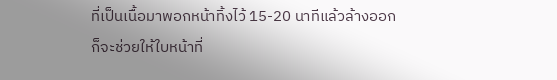ที่เป็นเนื้อมาพอกหน้าทิ้งไว้ 15-20 นาทีแล้วล้างออก
ก็จะช่วยให้ใบหน้าที่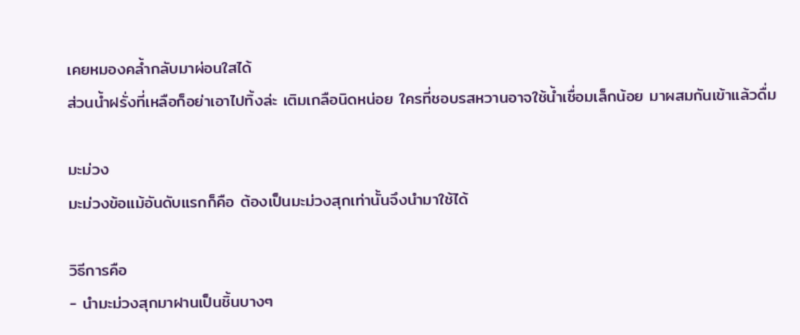เคยหมองคล้ำกลับมาผ่อนใสได้
ส่วนน้ำฝรั่งที่เหลือก็อย่าเอาไปทิ้งล่ะ เติมเกลือนิดหน่อย ใครที่ชอบรสหวานอาจใช้น้ำเชื่อมเล็กน้อย มาผสมกันเข้าแล้วดื่ม

มะม่วง
มะม่วงข้อแม้อันดับแรกก็คือ ต้องเป็นมะม่วงสุกเท่านั้นจึงนำมาใช้ได้

วิธีการคือ
- นำมะม่วงสุกมาฝานเป็นชิ้นบางๆ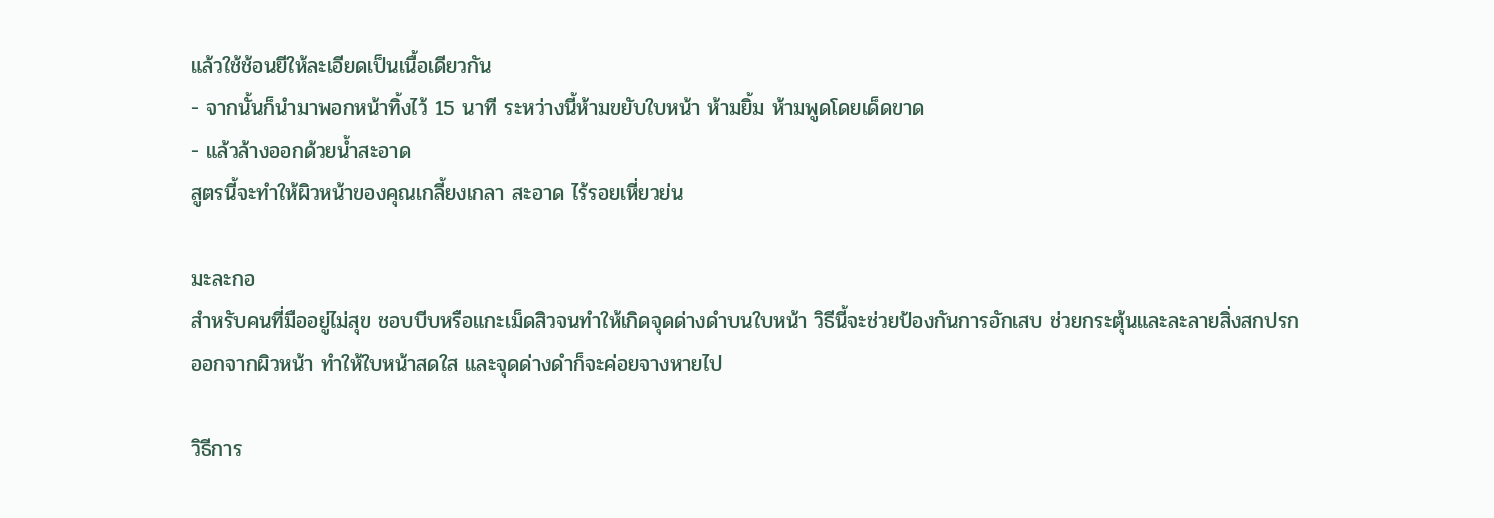แล้วใช้ช้อนยีให้ละเอียดเป็นเนื้อเดียวกัน
- จากนั้นก็นำมาพอกหน้าทิ้งไว้ 15 นาที ระหว่างนี้ห้ามขยับใบหน้า ห้ามยิ้ม ห้ามพูดโดยเด็ดขาด
- แล้วล้างออกด้วยน้ำสะอาด
สูตรนี้จะทำให้ผิวหน้าของคุณเกลี้ยงเกลา สะอาด ไร้รอยเหี่ยวย่น

มะละกอ
สำหรับคนที่มืออยู่ไม่สุข ชอบบีบหรือแกะเม็ดสิวจนทำให้เกิดจุดด่างดำบนใบหน้า วิธีนี้จะช่วยป้องกันการอักเสบ ช่วยกระตุ้นและละลายสิ่งสกปรกออกจากผิวหน้า ทำให้ใบหน้าสดใส และจุดด่างดำก็จะค่อยจางหายไป

วิธีการ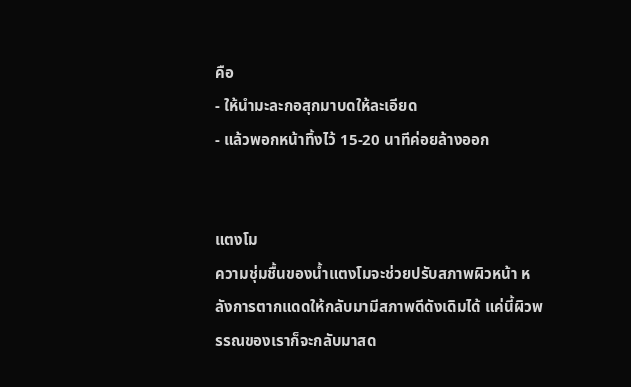คือ
- ให้นำมะละกอสุกมาบดให้ละเอียด
- แล้วพอกหน้าทิ้งไว้ 15-20 นาทีค่อยล้างออก


แตงโม
ความชุ่มชื้นของน้ำแตงโมจะช่วยปรับสภาพผิวหน้า หลังการตากแดดให้กลับมามีสภาพดีดังเดิมได้ แค่นี้ผิวพรรณของเราก็จะกลับมาสด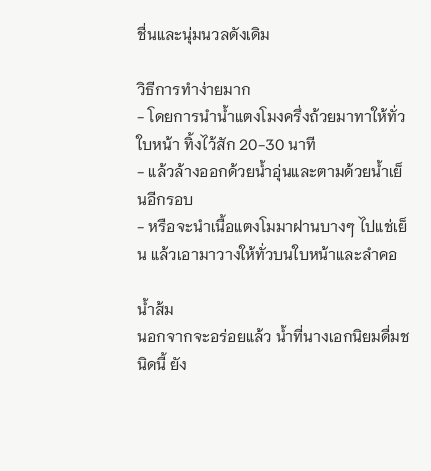ชื่นและนุ่มนวลดังเดิม

วิธีการทำง่ายมาก
- โดยการนำน้ำแตงโมงครึ่งถ้วยมาทาให้ทั่วใบหน้า ทิ้งไว้สัก 20-30 นาที
- แล้วล้างออกด้วยน้ำอุ่นและตามด้วยน้ำเย็นอีกรอบ
- หรือจะนำเนื้อแตงโมมาฝานบางๆ ไปแช่เย็น แล้วเอามาวางให้ทั่วบนใบหน้าและลำคอ

น้ำส้ม
นอกจากจะอร่อยแล้ว น้ำที่นางเอกนิยมดื่มชนิดนี้ ยัง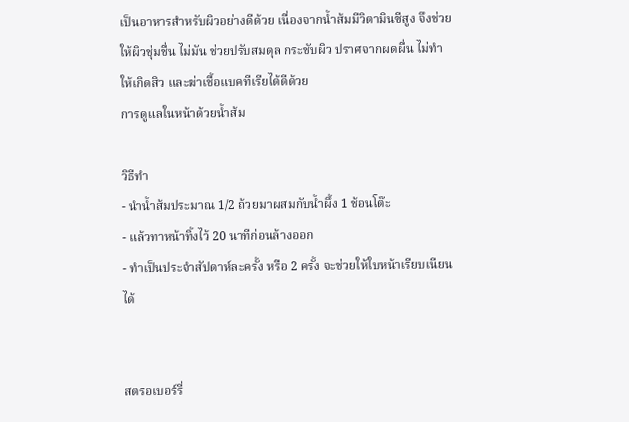เป็นอาหารสำหรับผิวอย่างดีด้วย เนื่องจากน้ำส้มมีวิตามินซีสูง จึงช่วยให้ผิวชุ่มชื่น ไม่มัน ช่วยปรับสมดุล กระชับผิว ปราศจากผดผื่น ไม่ทำให้เกิดสิว และฆ่าเชื้อแบคทีเรียได้ดีด้วย
การดูแลในหน้าด้วยน้ำส้ม

วิธีทำ
- นำน้ำส้มประมาณ 1/2 ถ้วยมาผสมกับน้ำผึ้ง 1 ช้อนโต๊ะ
- แล้วทาหน้าทิ้งไว้ 20 นาทีก่อนล้างออก
- ทำเป็นประจำสัปดาห์ละครั้ง หรือ 2 ครั้ง จะช่วยให้ใบหน้าเรียบเนียนได้


สตรอเบอร์รี่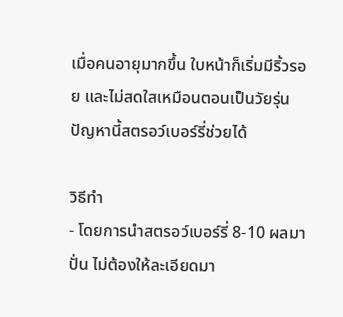เมื่อคนอายุมากขึ้น ใบหน้าก็เริ่มมีริ้วรอย และไม่สดใสเหมือนตอนเป็นวัยรุ่น ปัญหานี้สตรอว์เบอร์รี่ช่วยได้

วิธีทำ
- โดยการนำสตรอว์เบอร์รี่ 8-10 ผลมาปั่น ไม่ต้องให้ละเอียดมา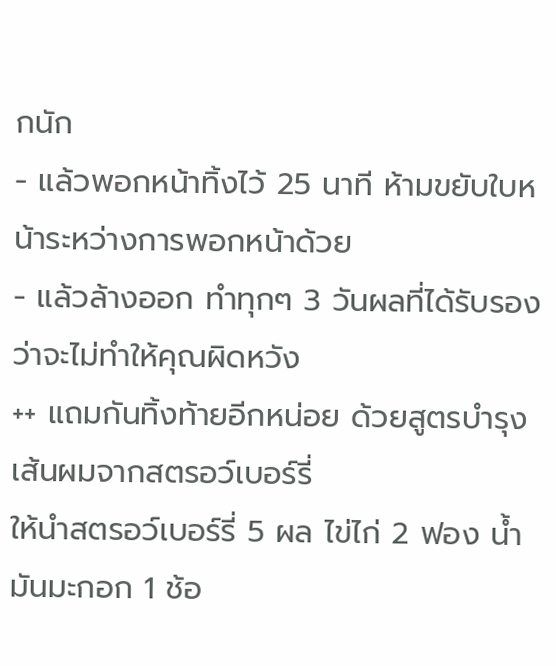กนัก
- แล้วพอกหน้าทิ้งไว้ 25 นาที ห้ามขยับใบหน้าระหว่างการพอกหน้าด้วย
- แล้วล้างออก ทำทุกๆ 3 วันผลที่ได้รับรองว่าจะไม่ทำให้คุณผิดหวัง
++ แถมกันทิ้งท้ายอีกหน่อย ด้วยสูตรบำรุงเส้นผมจากสตรอว์เบอร์รี่
ให้นำสตรอว์เบอร์รี่ 5 ผล ไข่ไก่ 2 ฟอง น้ำมันมะกอก 1 ช้อ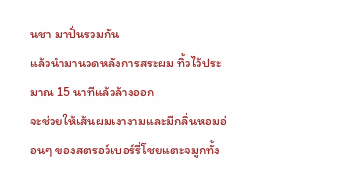นชา มาปั่นรวมกัน
แล้วนำมานวดหลังการสระผม ทิ้วไว้ประมาณ 15 นาทีแล้วล้างออก
จะช่วยให้เส้นผมเงางามและมีกลิ่นหอมอ่อนๆ ของสตรอว์เบอร์รี่โชยแตะจมูกทั้ง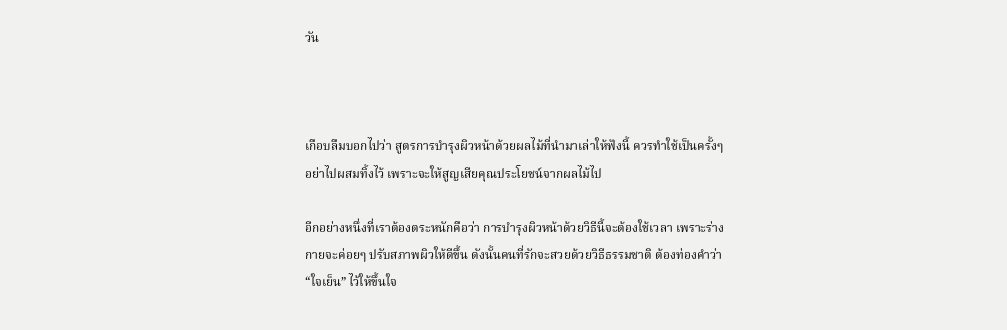วัน



เกือบลืมบอกไปว่า สูตรการบำรุงผิวหน้าด้วยผลไม้ที่นำมาเล่าให้ฟังนี้ ควรทำใช้เป็นครั้งๆ อย่าไปผสมทิ้งไว้ เพราะจะให้สูญเสียคุณประโยชน์จากผลไม้ไป

อีกอย่างหนึ่งที่เราต้องตระหนักคือว่า การบำรุงผิวหน้าด้วยวิธีนี้จะต้องใช้เวลา เพราะร่างกายจะค่อยๆ ปรับสภาพผิวให้ดีขึ้น ดังนั้นคนที่รักจะสวยด้วยวิธีธรรมชาติ ต้องท่องคำว่า “ใจเย็น” ไว้ให้ขึ้นใจ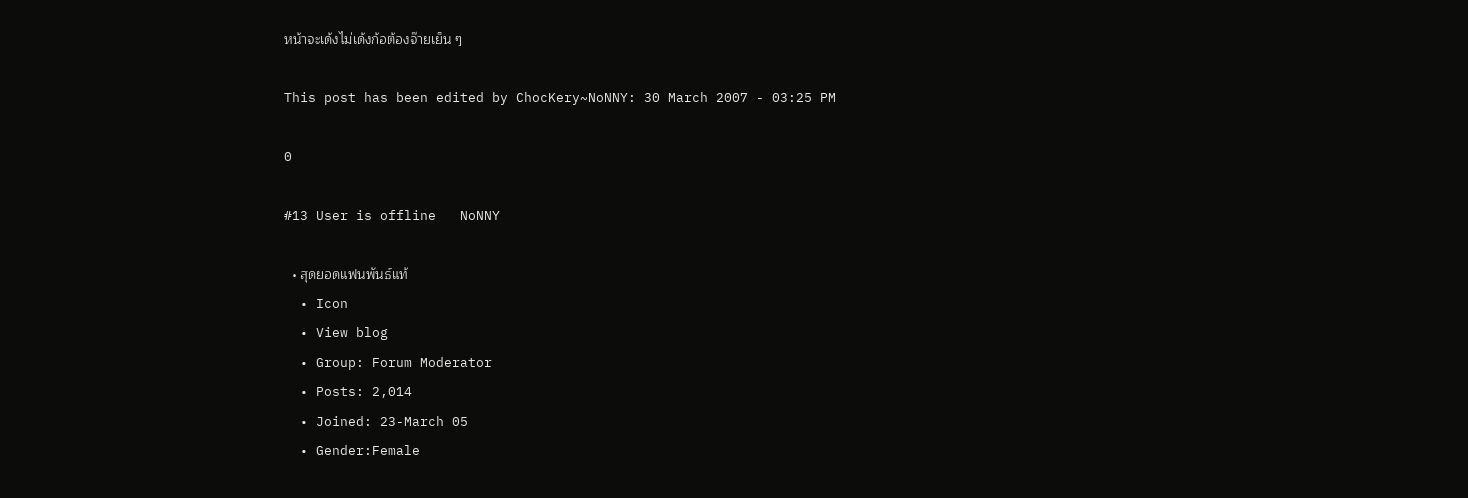หน้าจะเด้งไม่เด้งก้อต้องจ๊ายเย็น ๆ

This post has been edited by ChocKery~NoNNY: 30 March 2007 - 03:25 PM

0

#13 User is offline   NoNNY

  • สุดยอดแฟนพันธ์แท้
  • Icon
  • View blog
  • Group: Forum Moderator
  • Posts: 2,014
  • Joined: 23-March 05
  • Gender:Female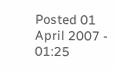Posted 01 April 2007 - 01:25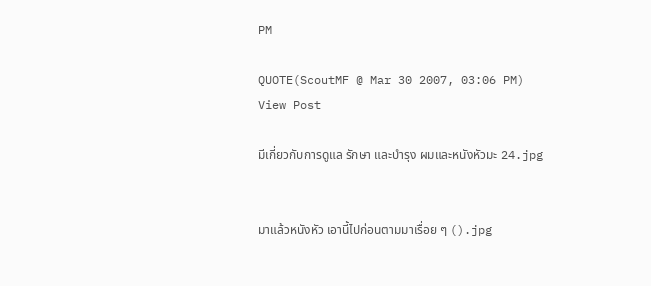PM

QUOTE(ScoutMF @ Mar 30 2007, 03:06 PM) View Post

มีเกี่ยวกับการดูแล รักษา และบำรุง ผมและหนังหัวมะ 24.jpg


มาแล้วหนังหัว เอานี้ไปก่อนตามมาเรื่อย ๆ ().jpg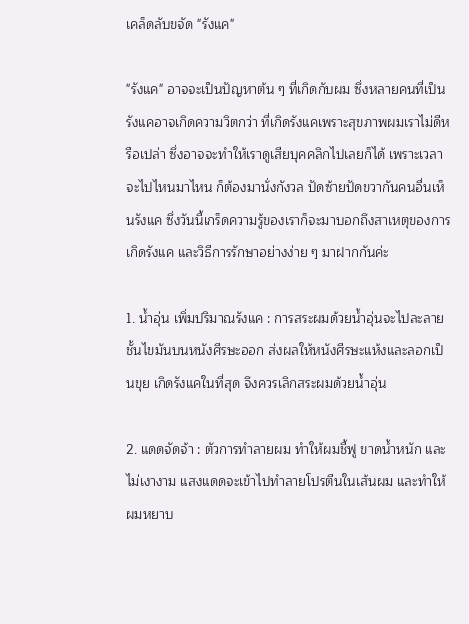เคล็ดลับขจัด "รังแค"

"รังแค" อาจจะเป็นปัญหาต้น ๆ ที่เกิดกับผม ซึ่งหลายคนที่เป็นรังแคอาจเกิดความวิตกว่า ที่เกิดรังแคเพราะสุขภาพผมเราไม่ดีหรือเปล่า ซึ่งอาจจะทำให้เราดูเสียบุคคลิกไปเลยก็ได้ เพราะเวลาจะไปไหนมาไหน ก็ต้องมานั่งกังวล ปัดซ้ายปัดขวากันคนอื่นเห็นรังแค ซึ่งวันนี้เกร็ดความรู้ของเราก็จะมาบอกถึงสาเหตุของการเกิดรังแค และวิธีการรักษาอย่างง่าย ๆ มาฝากกันค่ะ

1. น้ำอุ่น เพิ่มปริมาณรังแค : การสระผมด้วยน้ำอุ่นจะไปละลายชั้นไขมันบนหนังศีรษะออก ส่งผลให้หนังศีรษะแห้งและลอกเป็นขุย เกิดรังแคในที่สุด จึงควรเลิกสระผมด้วยน้ำอุ่น

2. แดดจัดจ้า : ตัวการทำลายผม ทำให้ผมชี้ฟู ขาดน้ำหนัก และไม่เงางาม แสงแดดจะเข้าไปทำลายโปรตีนในเส้นผม และทำให้ผมหยาบ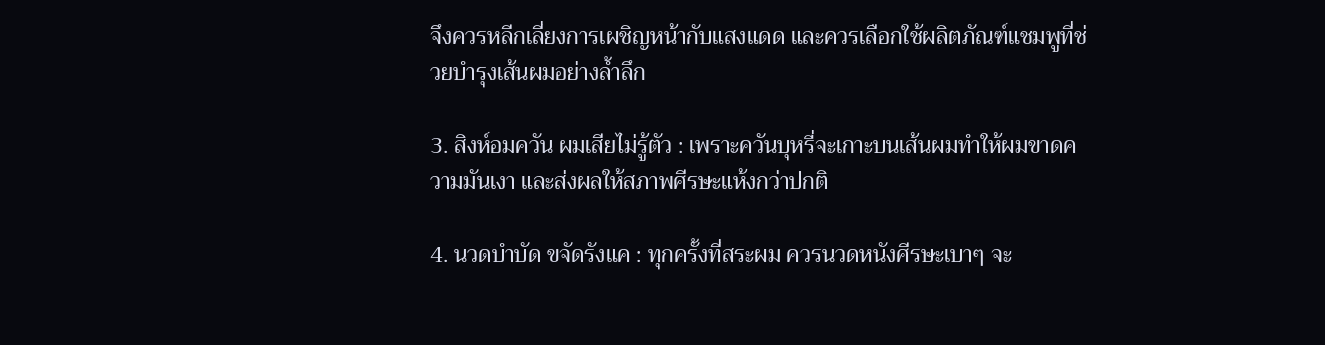จึงควรหลีกเลี่ยงการเผชิญหน้ากับแสงแดด และควรเลือกใช้ผลิตภัณฑ์แชมพูที่ช่วยบำรุงเส้นผมอย่างล้ำลึก

3. สิงห์อมควัน ผมเสียไม่รู้ตัว : เพราะควันบุหรี่จะเกาะบนเส้นผมทำให้ผมขาดความมันเงา และส่งผลให้สภาพศีรษะแห้งกว่าปกติ

4. นวดบำบัด ขจัดรังแค : ทุกครั้งที่สระผม ควรนวดหนังศีรษะเบาๆ จะ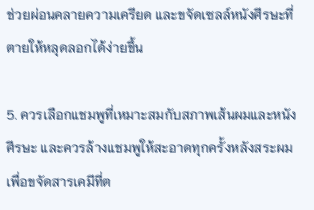ช่วยผ่อนคลายความเครียด และขจัดเซลล์หนังศีรษะที่ตายให้หลุดลอกได้ง่ายขึ้น

5. ควรเลือกแชมพูที่เหมาะสมกับสภาพเส้นผมและหนังศีรษะ และควรล้างแชมพูให้สะอาดทุกครั้งหลังสระผมเพื่อขจัดสารเคมีที่ต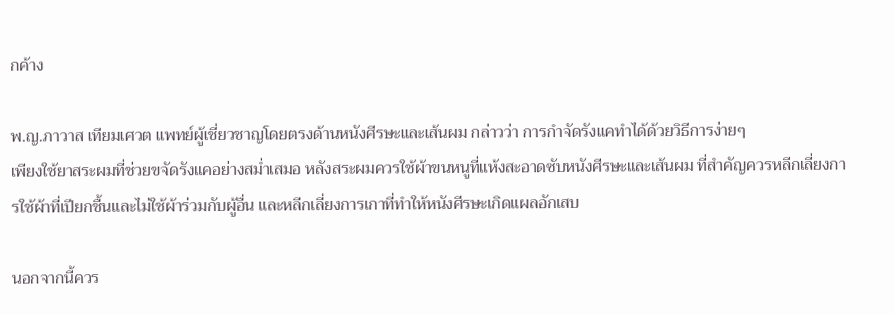กค้าง

พ.ญ.ภาวาส เทียมเศวต แพทย์ผู้เชี่ยวชาญโดยตรงด้านหนังศีรษะและเส้นผม กล่าวว่า การกำจัดรังแคทำได้ด้วยวิธีการง่ายๆ
เพียงใช้ยาสระผมที่ช่วยขจัดรังแคอย่างสม่ำเสมอ หลังสระผมควรใช้ผ้าขนหนูที่แห้งสะอาดซับหนังศีรษะและเส้นผม ที่สำคัญควรหลีกเลี่ยงการใช้ผ้าที่เปียกชื้นและไม่ใช้ผ้าร่วมกับผู้อื่น และหลีกเลี่ยงการเกาที่ทำให้หนังศีรษะเกิดแผลอักเสบ

นอกจากนี้ควร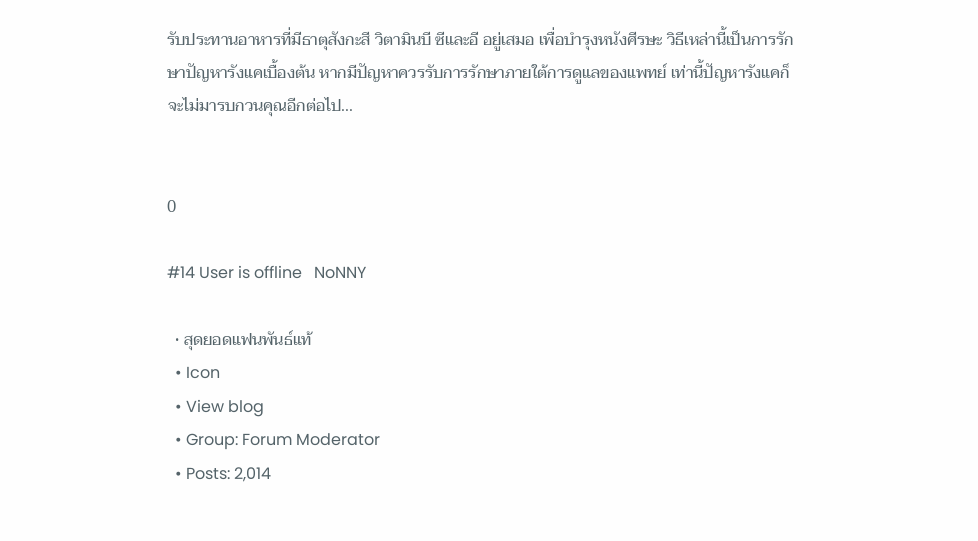รับประทานอาหารที่มีธาตุสังกะสี วิตามินบี ซีและอี อยู่เสมอ เพื่อบำรุงหนังศีรษะ วิธีเหล่านี้เป็นการรักษาปัญหารังแคเบื้องต้น หากมีปัญหาควรรับการรักษาภายใต้การดูแลของแพทย์ เท่านี้ปัญหารังแคก็จะไม่มารบกวนคุณอีกต่อไป...


0

#14 User is offline   NoNNY

  • สุดยอดแฟนพันธ์แท้
  • Icon
  • View blog
  • Group: Forum Moderator
  • Posts: 2,014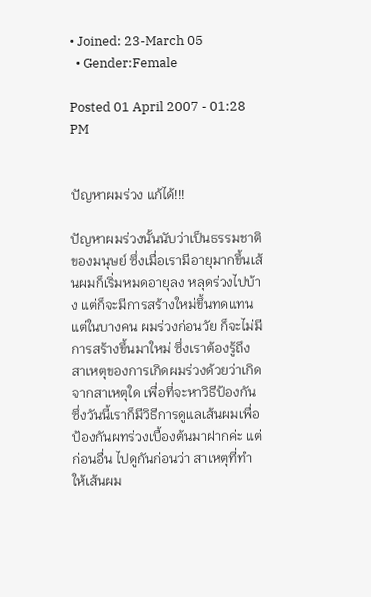• Joined: 23-March 05
  • Gender:Female

Posted 01 April 2007 - 01:28 PM


ปัญหาผมร่วง แก้ได้!!!

ปัญหาผมร่วงนั้นนับว่าเป็นธรรมชาติของมนุษย์ ซึ่งเมื่อเรามีอายุมากขึ้นเส้นผมก็เริ่มหมดอายุลง หลุดร่วงไปบ้าง แต่ก็จะมีการสร้างใหม่ขึ้นทดแทน แต่ในบางคน ผมร่วงก่อนวัย ก็จะไม่มีการสร้างขึ้นมาใหม่ ซึ่งเราต้องรู้ถึงสาเหตุของการเกิดผมร่วงด้วยว่าเกิดจากสาเหตุใด เพื่อที่จะหาวิธีป้องกัน ซึ่งวันนี้เราก็มีวิธีการดูแลเส้นผมเพื่อป้องกันผทร่วงเบื้องต้นมาฝากค่ะ แต่ก่อนอื่น ไปดูกันก่อนว่า สาเหตุที่ทำให้เส้นผม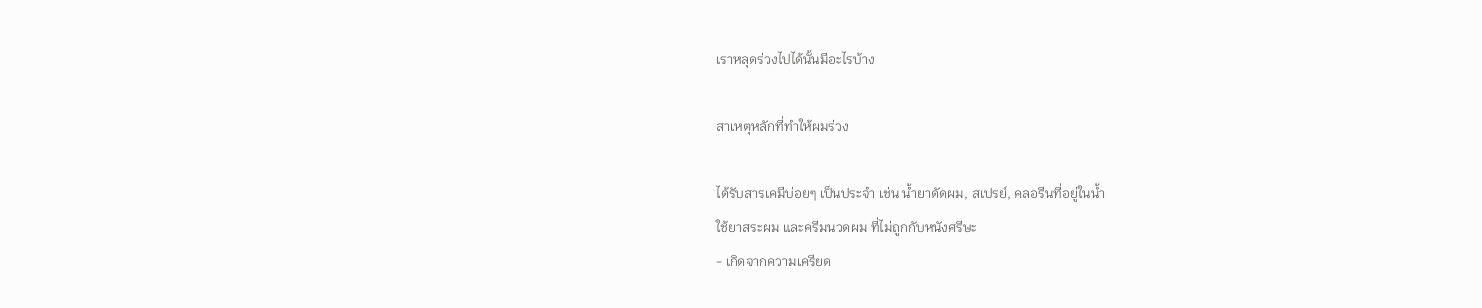เราหลุดร่วงไปได้นั้นมีอะไรบ้าง

สาเหตุหลักที่ทำให้ผมร่วง

ได้รับสารเคมีบ่อยๆ เป็นประจำ เช่น น้ำยาดัดผม, สเปรย์, คลอรีนที่อยู่ในน้ำ
ใช้ยาสระผม และครีมนวดผม ที่ไม่ถูกกับหนังศรีษะ
- เกิดจากความเครียด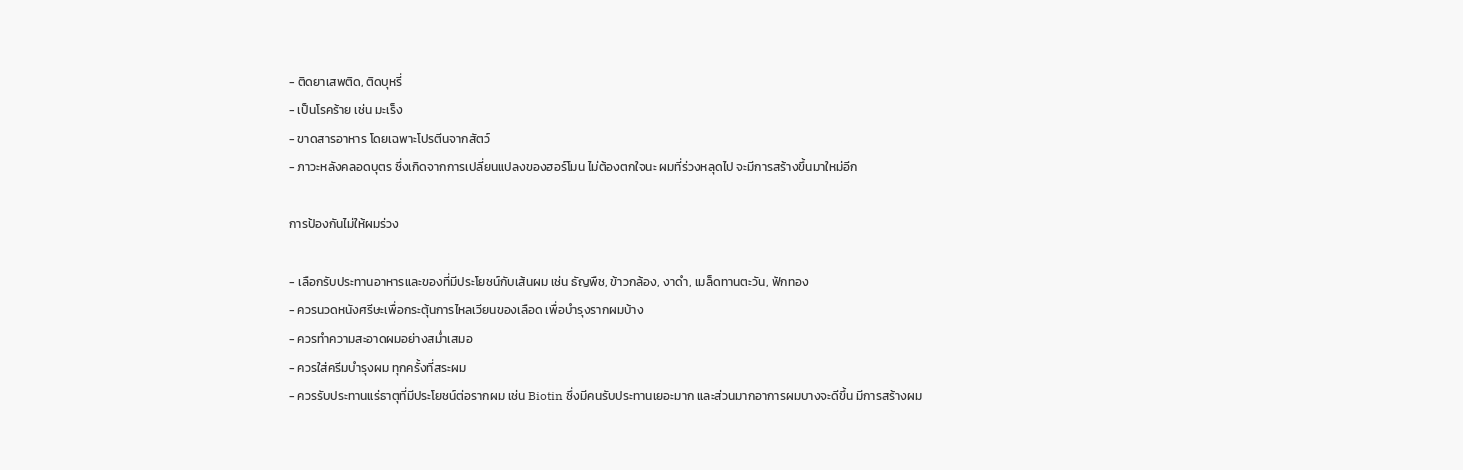- ติดยาเสพติด, ติดบุหรี่
- เป็นโรคร้าย เช่น มะเร็ง
- ขาดสารอาหาร โดยเฉพาะโปรตีนจากสัตว์
- ภาวะหลังคลอดบุตร ซึ่งเกิดจากการเปลี่ยนแปลงของฮอร์โมน ไม่ต้องตกใจนะ ผมที่ร่วงหลุดไป จะมีการสร้างขึ้นมาใหม่อีก

การป้องกันไม่ให้ผมร่วง

- เลือกรับประทานอาหารและของที่มีประโยชน์กับเส้นผม เช่น ธัญพืช, ข้าวกล้อง, งาดำ, เมล็ดทานตะวัน, ฟักทอง
- ควรนวดหนังศรีษะเพื่อกระตุ้นการไหลเวียนของเลือด เพื่อบำรุงรากผมบ้าง
- ควรทำความสะอาดผมอย่างสม่ำเสมอ
- ควรใส่ครีมบำรุงผม ทุกครั้งที่สระผม
- ควรรับประทานแร่ธาตุที่มีประโยชน์ต่อรากผม เช่น Biotin ซึ่งมีคนรับประทานเยอะมาก และส่วนมากอาการผมบางจะดีขึ้น มีการสร้างผม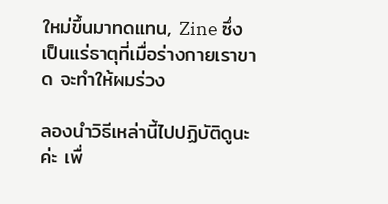ใหม่ขึ้นมาทดแทน, Zine ซึ่งเป็นแร่ธาตุที่เมื่อร่างกายเราขาด จะทำให้ผมร่วง

ลองนำวิธีเหล่านี้ไปปฏิบัติดูนะค่ะ เพื่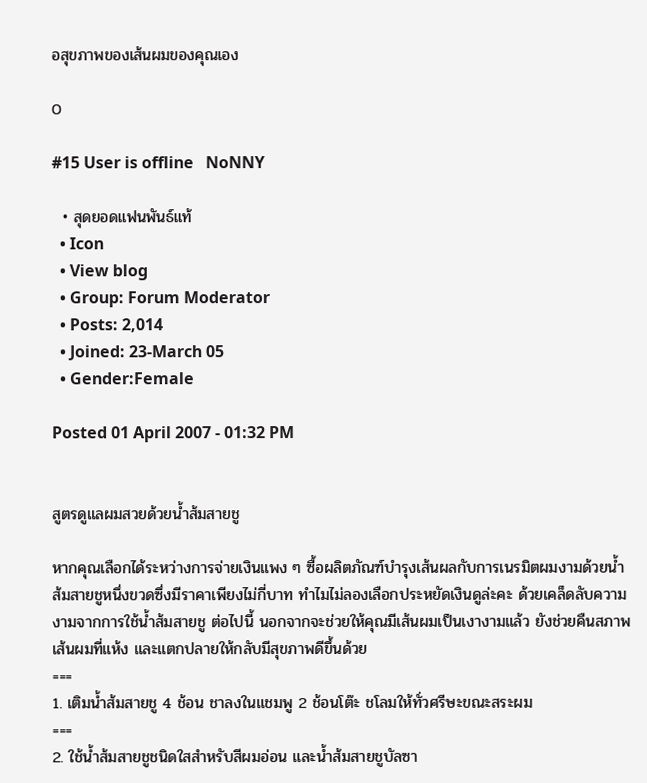อสุขภาพของเส้นผมของคุณเอง

0

#15 User is offline   NoNNY

  • สุดยอดแฟนพันธ์แท้
  • Icon
  • View blog
  • Group: Forum Moderator
  • Posts: 2,014
  • Joined: 23-March 05
  • Gender:Female

Posted 01 April 2007 - 01:32 PM


สูตรดูแลผมสวยด้วยน้ำส้มสายชู

หากคุณเลือกได้ระหว่างการจ่ายเงินแพง ๆ ซื้อผลิตภัณฑ์บำรุงเส้นผลกับการเนรมิตผมงามด้วยน้ำส้มสายชูหนึ่งขวดซึ่งมีราคาเพียงไม่กี่บาท ทำไมไม่ลองเลือกประหยัดเงินดูล่ะคะ ด้วยเคล็ดลับความงามจากการใช้น้ำส้มสายชู ต่อไปนี้ นอกจากจะช่วยให้คุณมีเส้นผมเป็นเงางามแล้ว ยังช่วยคืนสภาพเส้นผมที่แห้ง และแตกปลายให้กลับมีสุขภาพดีขึ้นด้วย
===
1. เติมน้ำส้มสายชู 4 ช้อน ชาลงในแชมพู 2 ช้อนโต๊ะ ชโลมให้ทั่วศรีษะขณะสระผม
===
2. ใช้น้ำส้มสายชูชนิดใสสำหรับสีผมอ่อน และน้ำส้มสายชูบัลซา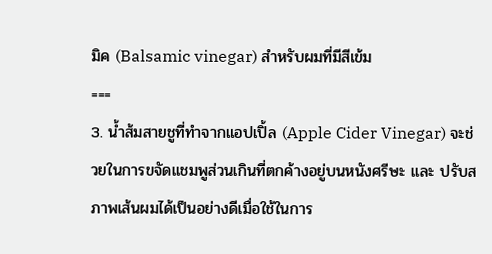มิค (Balsamic vinegar) สำหรับผมที่มีสีเข้ม
===
3. น้ำส้มสายชูที่ทำจากแอปเปิ้ล (Apple Cider Vinegar) จะช่วยในการขจัดแชมพูส่วนเกินที่ตกค้างอยู่บนหนังศรีษะ และ ปรับสภาพเส้นผมได้เป็นอย่างดีเมื่อใช้ในการ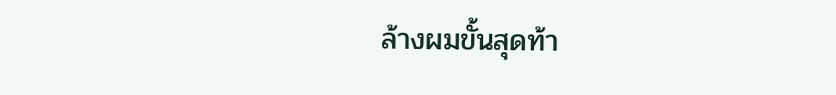ล้างผมขั้นสุดท้า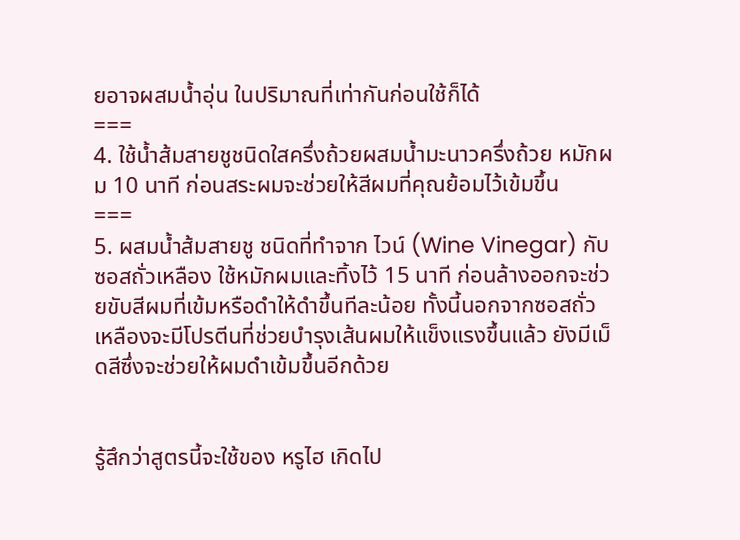ยอาจผสมน้ำอุ่น ในปริมาณที่เท่ากันก่อนใช้ก็ได้
===
4. ใช้น้ำส้มสายชูชนิดใสครึ่งถ้วยผสมน้ำมะนาวครึ่งถ้วย หมักผม 10 นาที ก่อนสระผมจะช่วยให้สีผมที่คุณย้อมไว้เข้มขึ้น
===
5. ผสมน้ำส้มสายชู ชนิดที่ทำจาก ไวน์ (Wine Vinegar) กับซอสถั่วเหลือง ใช้หมักผมและทิ้งไว้ 15 นาที ก่อนล้างออกจะช่วยขับสีผมที่เข้มหรือดำให้ดำขึ้นทีละน้อย ทั้งนี้นอกจากซอสถั่วเหลืองจะมีโปรตีนที่ช่วยบำรุงเส้นผมให้แข็งแรงขึ้นแล้ว ยังมีเม็ดสีซึ่งจะช่วยให้ผมดำเข้มขึ้นอีกด้วย


รู้สึกว่าสูตรนี้จะใช้ของ หรูไฮ เกิดไป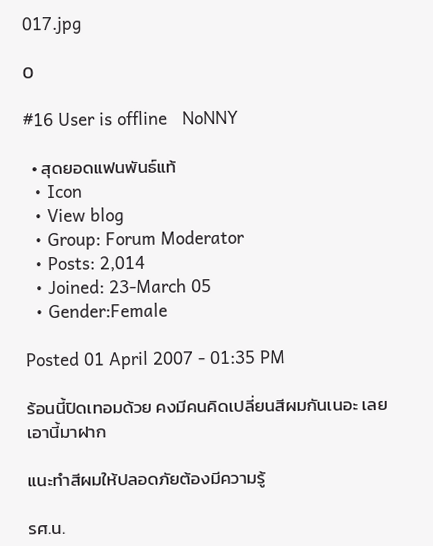017.jpg

0

#16 User is offline   NoNNY

  • สุดยอดแฟนพันธ์แท้
  • Icon
  • View blog
  • Group: Forum Moderator
  • Posts: 2,014
  • Joined: 23-March 05
  • Gender:Female

Posted 01 April 2007 - 01:35 PM

ร้อนนี้ปิดเทอมด้วย คงมีคนคิดเปลี่ยนสีผมกันเนอะ เลยเอานี้มาฝาก

แนะทำสีผมให้ปลอดภัยต้องมีความรู้

รศ.น.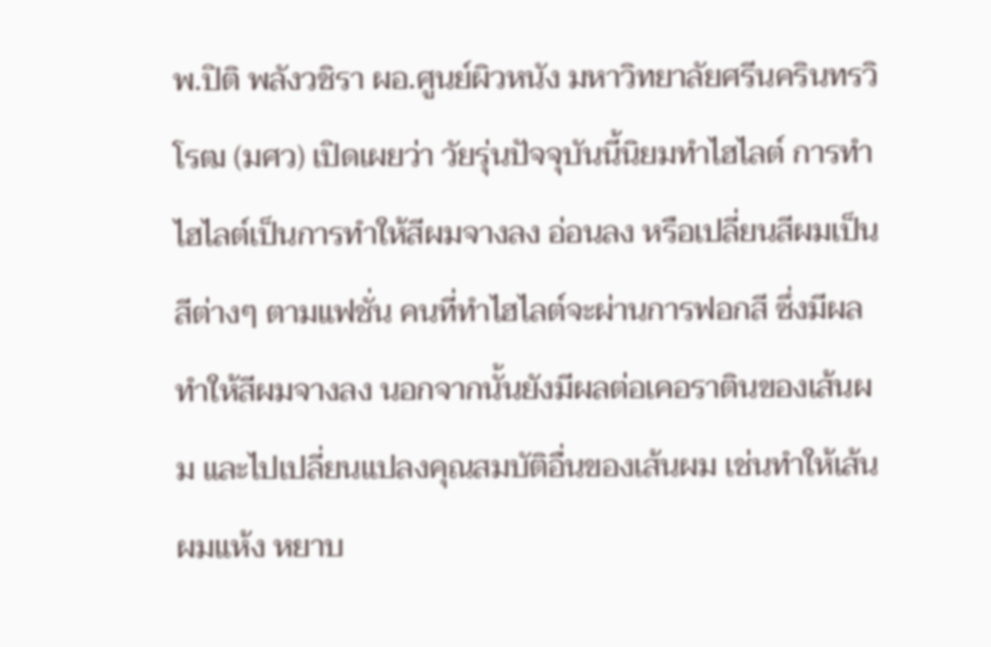พ.ปิติ พลังวชิรา ผอ.ศูนย์ผิวหนัง มหาวิทยาลัยศรีนครินทรวิโรฒ (มศว) เปิดเผยว่า วัยรุ่นปัจจุบันนี้นิยมทำไฮไลต์ การทำไฮไลต์เป็นการทำให้สีผมจางลง อ่อนลง หรือเปลี่ยนสีผมเป็นสีต่างๆ ตามแฟชั่น คนที่ทำไฮไลต์จะผ่านการฟอกสี ซึ่งมีผลทำให้สีผมจางลง นอกจากนั้นยังมีผลต่อเคอราตินของเส้นผม และไปเปลี่ยนแปลงคุณสมบัติอื่นของเส้นผม เช่นทำให้เส้นผมแห้ง หยาบ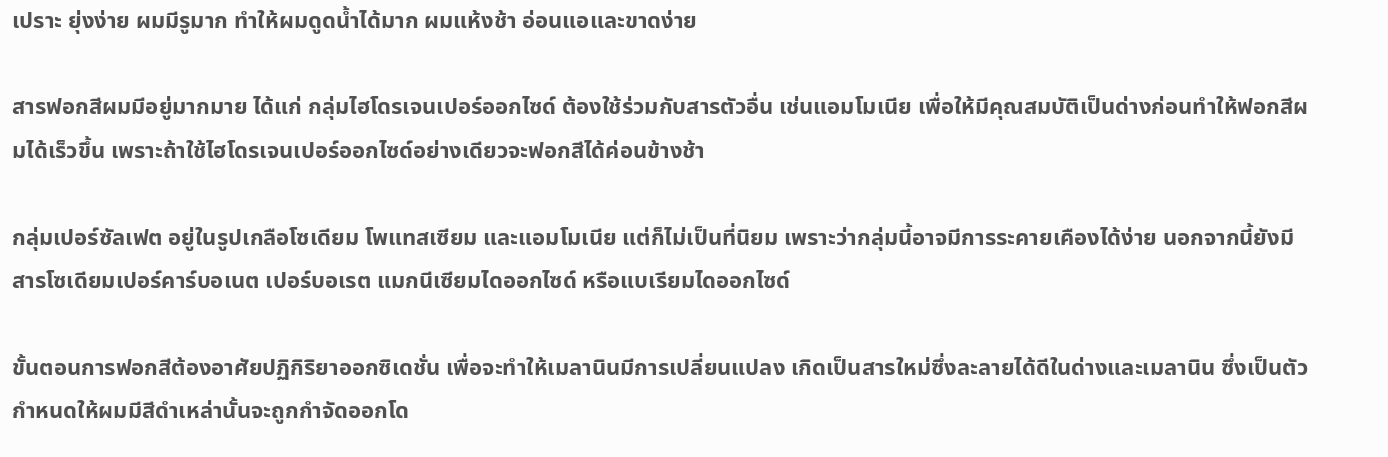เปราะ ยุ่งง่าย ผมมีรูมาก ทำให้ผมดูดน้ำได้มาก ผมแห้งช้า อ่อนแอและขาดง่าย

สารฟอกสีผมมีอยู่มากมาย ได้แก่ กลุ่มไฮโดรเจนเปอร์ออกไซด์ ต้องใช้ร่วมกับสารตัวอื่น เช่นแอมโมเนีย เพื่อให้มีคุณสมบัติเป็นด่างก่อนทำให้ฟอกสีผมได้เร็วขึ้น เพราะถ้าใช้ไฮโดรเจนเปอร์ออกไซด์อย่างเดียวจะฟอกสีได้ค่อนข้างช้า

กลุ่มเปอร์ซัลเฟต อยู่ในรูปเกลือโซเดียม โพแทสเซียม และแอมโมเนีย แต่ก็ไม่เป็นที่นิยม เพราะว่ากลุ่มนี้อาจมีการระคายเคืองได้ง่าย นอกจากนี้ยังมีสารโซเดียมเปอร์คาร์บอเนต เปอร์บอเรต แมกนีเซียมไดออกไซด์ หรือแบเรียมไดออกไซด์

ขั้นตอนการฟอกสีต้องอาศัยปฏิกิริยาออกซิเดชั่น เพื่อจะทำให้เมลานินมีการเปลี่ยนแปลง เกิดเป็นสารใหม่ซึ่งละลายได้ดีในด่างและเมลานิน ซึ่งเป็นตัวกำหนดให้ผมมีสีดำเหล่านั้นจะถูกกำจัดออกโด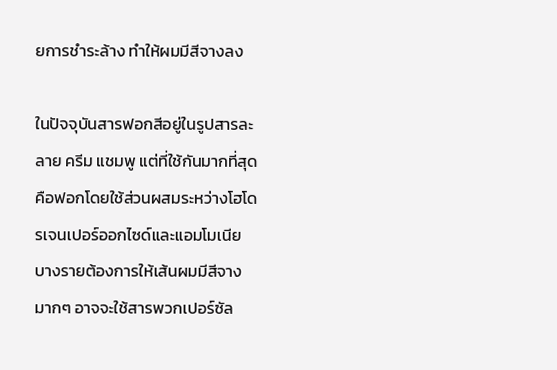ยการชำระล้าง ทำให้ผมมีสีจางลง

ในปัจจุบันสารฟอกสีอยู่ในรูปสารละลาย ครีม แชมพู แต่ที่ใช้กันมากที่สุดคือฟอกโดยใช้ส่วนผสมระหว่างโฮโดรเจนเปอร์ออกไซด์และแอมโมเนีย บางรายต้องการให้เส้นผมมีสีจางมากๆ อาจจะใช้สารพวกเปอร์ซัล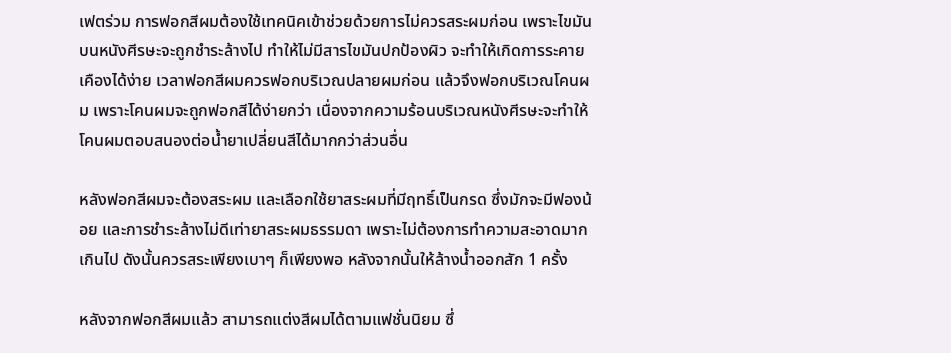เฟตร่วม การฟอกสีผมต้องใช้เทคนิคเข้าช่วยด้วยการไม่ควรสระผมก่อน เพราะไขมันบนหนังศีรษะจะถูกชำระล้างไป ทำให้ไม่มีสารไขมันปกป้องผิว จะทำให้เกิดการระคายเคืองได้ง่าย เวลาฟอกสีผมควรฟอกบริเวณปลายผมก่อน แล้วจึงฟอกบริเวณโคนผม เพราะโคนผมจะถูกฟอกสีได้ง่ายกว่า เนื่องจากความร้อนบริเวณหนังศีรษะจะทำให้โคนผมตอบสนองต่อน้ำยาเปลี่ยนสีได้มากกว่าส่วนอื่น

หลังฟอกสีผมจะต้องสระผม และเลือกใช้ยาสระผมที่มีฤทธิ์เป็นกรด ซึ่งมักจะมีฟองน้อย และการชำระล้างไม่ดีเท่ายาสระผมธรรมดา เพราะไม่ต้องการทำความสะอาดมากเกินไป ดังนั้นควรสระเพียงเบาๆ ก็เพียงพอ หลังจากนั้นให้ล้างน้ำออกสัก 1 ครั้ง

หลังจากฟอกสีผมแล้ว สามารถแต่งสีผมได้ตามแฟชั่นนิยม ซึ่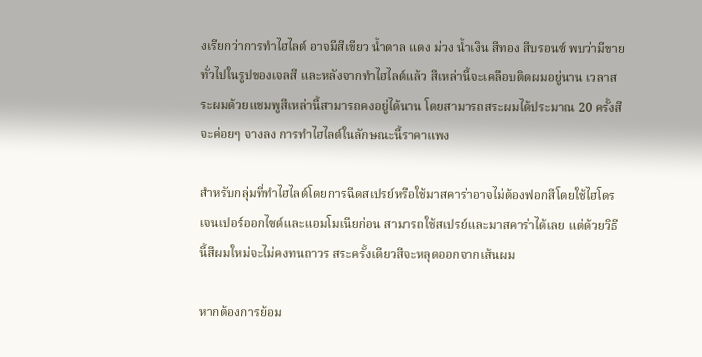งเรียกว่าการทำไฮไลต์ อาจมีสีเขียว น้ำตาล แดง ม่วง น้ำเงิน สีทอง สีบรอนซ์ พบว่ามีขายทั่วไปในรูปของเจลสี และหลังจากทำไฮไลต์แล้ว สีเหล่านี้จะเคลือบติดผมอยู่นาน เวลาสระผมด้วยแชมพูสีเหล่านี้สามารถคงอยู่ได้นาน โดยสามารถสระผมได้ประมาณ 20 ครั้งสีจะค่อยๆ จางลง การทำไฮไลต์ในลักษณะนี้ราคาแพง

สำหรับกลุ่มที่ทำไฮไลต์โดยการฉีดสเปรย์หรือใช้มาสคาร่าอาจไม่ต้องฟอกสีโดยใช้ไฮโดรเจนเปอร์ออกไซด์และแอมโมเนียก่อน สามารถใช้สเปรย์และมาสคาร่าได้เลย แต่ด้วยวิธีนี้สีผมใหม่จะไม่คงทนถาวร สระครั้งเดียวสีจะหลุดออกจากเส้นผม

หากต้องการย้อม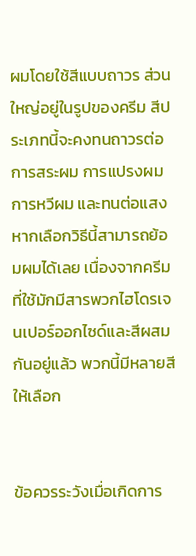ผมโดยใช้สีแบบถาวร ส่วนใหญ่อยู่ในรูปของครีม สีประเภทนี้จะคงทนถาวรต่อการสระผม การแปรงผม การหวีผม และทนต่อแสง หากเลือกวิธีนี้สามารถย้อมผมได้เลย เนื่องจากครีมที่ใช้มักมีสารพวกไฮโดรเจนเปอร์ออกไซด์และสีผสมกันอยู่แล้ว พวกนี้มีหลายสีให้เลือก


ข้อควรระวังเมื่อเกิดการ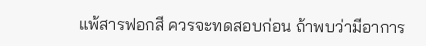แพ้สารฟอกสี ควรจะทดสอบก่อน ถ้าพบว่ามีอาการ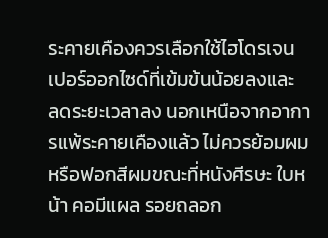ระคายเคืองควรเลือกใช้ไฮโดรเจนเปอร์ออกไซด์ที่เข้มข้นน้อยลงและ
ลดระยะเวลาลง นอกเหนือจากอาการแพ้ระคายเคืองแล้ว ไม่ควรย้อมผมหรือฟอกสีผมขณะที่หนังศีรษะ ใบหน้า คอมีแผล รอยถลอก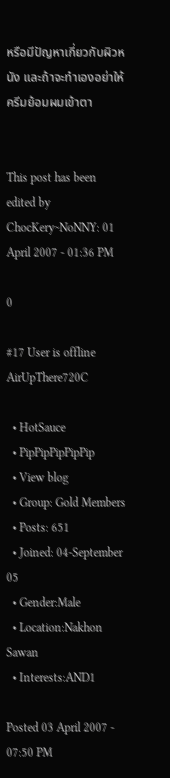หรือมีปัญหาเกี่ยวกับผิวหนัง และถ้าจะทำเองอย่าให้ครีมย้อมผมเข้าตา


This post has been edited by ChocKery~NoNNY: 01 April 2007 - 01:36 PM

0

#17 User is offline   AirUpThere720C

  • HotSauce
  • PipPipPipPipPip
  • View blog
  • Group: Gold Members
  • Posts: 651
  • Joined: 04-September 05
  • Gender:Male
  • Location:Nakhon Sawan
  • Interests:AND1

Posted 03 April 2007 - 07:50 PM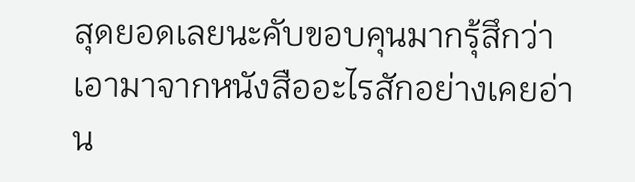สุดยอดเลยนะคับขอบคุนมากรุ้สึกว่าเอามาจากหนังสืออะไรสักอย่างเคยอ่าน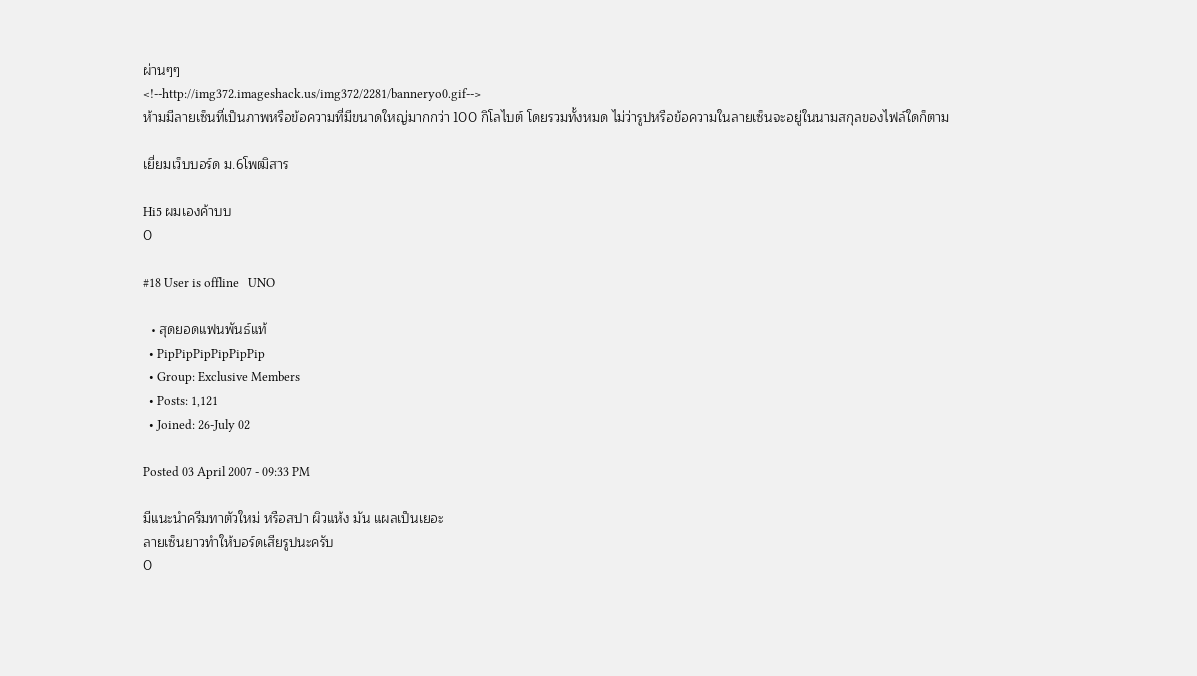ผ่านๆๆ
<!--http://img372.imageshack.us/img372/2281/banneryo0.gif-->
ห้ามมีลายเซ็นที่เป็นภาพหรือข้อความที่มีขนาดใหญ่มากกว่า 100 กิโลไบต์ โดยรวมทั้งหมด ไม่ว่ารูปหรือข้อความในลายเซ็นจะอยู่ในนามสกุลของไฟล์ใดก็ตาม

เยี่ยมเว็บบอร์ด ม.6โพฒิสาร

Hi5 ผมเองค้าบบ
0

#18 User is offline   UNO

  • สุดยอดแฟนพันธ์แท้
  • PipPipPipPipPipPip
  • Group: Exclusive Members
  • Posts: 1,121
  • Joined: 26-July 02

Posted 03 April 2007 - 09:33 PM

มีแนะนำครีมทาตัวใหม่ หรือสปา ผิวแห้ง มัน แผลเป็นเยอะ
ลายเซ็นยาวทำให้บอร์ดเสียรูปนะครับ
0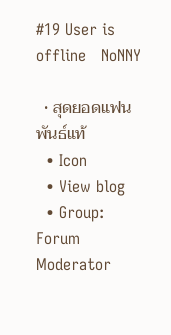#19 User is offline   NoNNY

  • สุดยอดแฟนพันธ์แท้
  • Icon
  • View blog
  • Group: Forum Moderator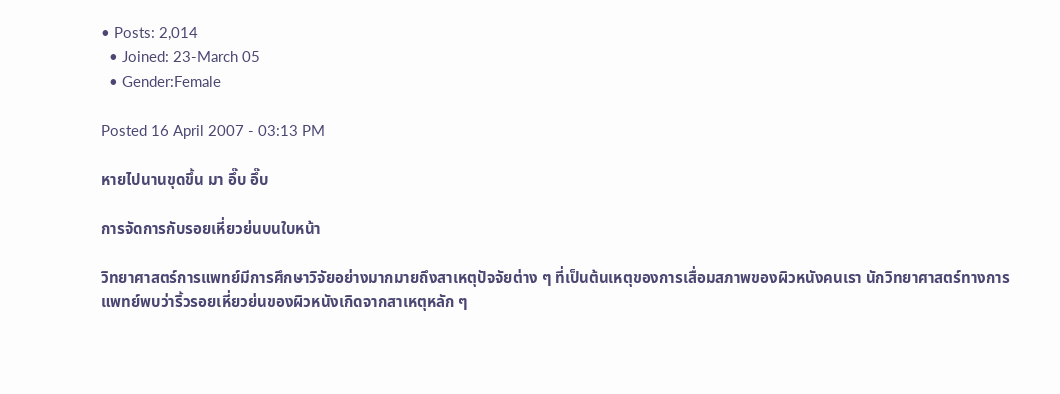• Posts: 2,014
  • Joined: 23-March 05
  • Gender:Female

Posted 16 April 2007 - 03:13 PM

หายไปนานขุดขึ้น มา อึ๊บ อึ๊บ

การจัดการกับรอยเหี่ยวย่นบนใบหน้า

วิทยาศาสตร์การแพทย์มีการศึกษาวิจัยอย่างมากมายถึงสาเหตุปัจจัยต่าง ๆ ที่เป็นต้นเหตุของการเสื่อมสภาพของผิวหนังคนเรา นักวิทยาศาสตร์ทางการแพทย์พบว่าริ้วรอยเหี่ยวย่นของผิวหนังเกิดจากสาเหตุหลัก ๆ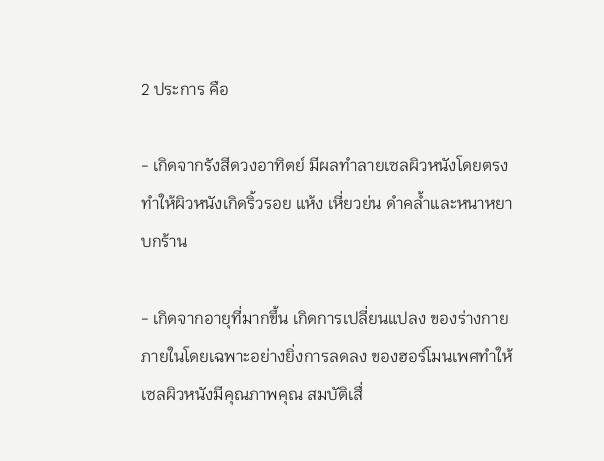2 ประการ คือ

- เกิดจากรังสีดวงอาทิตย์ มีผลทำลายเซลผิวหนังโดยตรง ทำให้ผิวหนังเกิดริ้วรอย แห้ง เหี่ยวย่น ดำคล้ำและหนาหยาบกร้าน

- เกิดจากอายุที่มากขึ้น เกิดการเปลี่ยนแปลง ของร่างกายภายในโดยเฉพาะอย่างยิ่งการลดลง ของฮอร์โมนเพศทำให้เซลผิวหนังมีคุณภาพคุณ สมบัติเสื่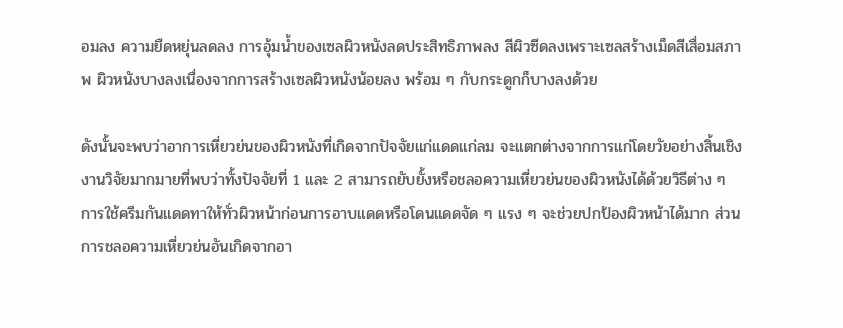อมลง ความยืดหยุ่นลดลง การอุ้มน้ำของเซลผิวหนังลดประสิทธิภาพลง สีผิวซีดลงเพราะเซลสร้างเม็ดสีเสื่อมสภาพ ผิวหนังบางลงเนื่องจากการสร้างเซลผิวหนังน้อยลง พร้อม ๆ กับกระดูกก็บางลงด้วย

ดังนั้นจะพบว่าอาการเหี่ยวย่นของผิวหนังที่เกิดจากปัจจัยแก่แดดแก่ลม จะแตกต่างจากการแก่โดยวัยอย่างสิ้นเชิง งานวิจัยมากมายที่พบว่าทั้งปัจจัยที่ 1 และ 2 สามารถยับยั้งหรือชลอความเหี่ยวย่นของผิวหนังได้ด้วยวิธีต่าง ๆ
การใช้ครีมกันแดดทาให้ทั่วผิวหน้าก่อนการอาบแดดหรือโดนแดดจัด ๆ แรง ๆ จะช่วยปกป้องผิวหน้าได้มาก ส่วนการชลอความเหี่ยวย่นอันเกิดจากอา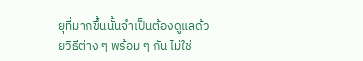ยุที่มากขึ้นนั้นจำเป็นต้องดูแลด้วยวิธีต่าง ๆ พร้อม ๆ กัน ไม่ใช่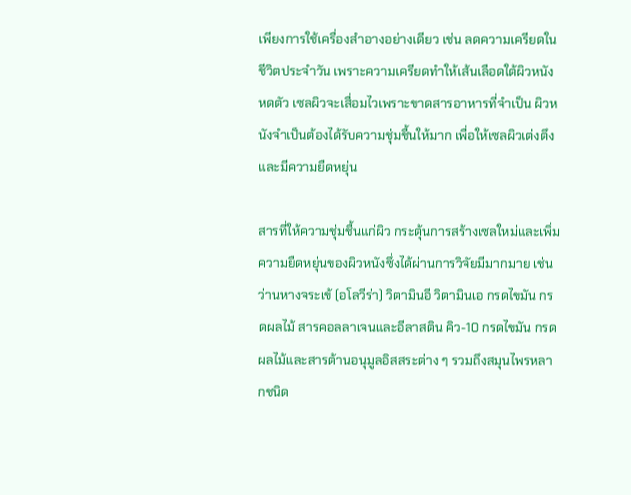เพียงการใช้เครื่องสำอางอย่างเดียว เช่น ลดความเครียดในชีวิตประจำวัน เพราะความเครียดทำให้เส้นเลือดใต้ผิวหนังหดตัว เซลผิวจะเสื่อมไวเพราะขาดสารอาหารที่จำเป็น ผิวหนังจำเป็นต้องได้รับความชุ่มชื้นให้มาก เพื่อให้เซลผิวเต่งตึงและมีความยืดหยุ่น

สารที่ให้ความชุ่มชื้นแก่ผิว กระตุ้นการสร้างเซลใหม่และเพิ่มความยืดหยุ่นของผิวหนังซึ่งได้ผ่านการวิจัยมีมากมาย เช่น ว่านหางจระเข้ (อโลวีร่า) วิตามินอี วิตามินเอ กรดไขมัน กรดผลไม้ สารคอลลาเจนและอีลาสติน คิว-10 กรดไขมัน กรดผลไม้และสารต้านอนุมูลอิสสระต่าง ๆ รวมถึงสมุนไพรหลากชนิด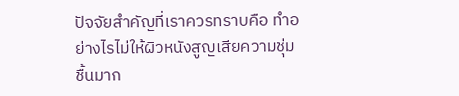ปัจจัยสำคัญที่เราควรทราบคือ ทำอย่างไรไม่ให้ผิวหนังสูญเสียความชุ่มชื้นมาก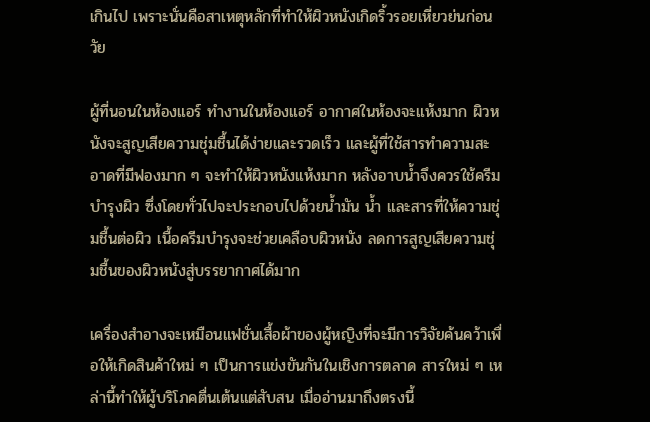เกินไป เพราะนั่นคือสาเหตุหลักที่ทำให้ผิวหนังเกิดริ้วรอยเหี่ยวย่นก่อนวัย

ผู้ที่นอนในห้องแอร์ ทำงานในห้องแอร์ อากาศในห้องจะแห้งมาก ผิวหนังจะสูญเสียความชุ่มชื้นได้ง่ายและรวดเร็ว และผู้ที่ใช้สารทำความสะอาดที่มีฟองมาก ๆ จะทำให้ผิวหนังแห้งมาก หลังอาบน้ำจึงควรใช้ครีมบำรุงผิว ซึ่งโดยทั่วไปจะประกอบไปด้วยน้ำมัน น้ำ และสารที่ให้ความชุ่มชื้นต่อผิว เนื้อครีมบำรุงจะช่วยเคลือบผิวหนัง ลดการสูญเสียความชุ่มชื้นของผิวหนังสู่บรรยากาศได้มาก

เครื่องสำอางจะเหมือนแฟชั่นเสื้อผ้าของผู้หญิงที่จะมีการวิจัยค้นคว้าเพื่อให้เกิดสินค้าใหม่ ๆ เป็นการแข่งขันกันในเชิงการตลาด สารใหม่ ๆ เหล่านี้ทำให้ผู้บริโภคตื่นเต้นแต่สับสน เมื่ออ่านมาถึงตรงนี้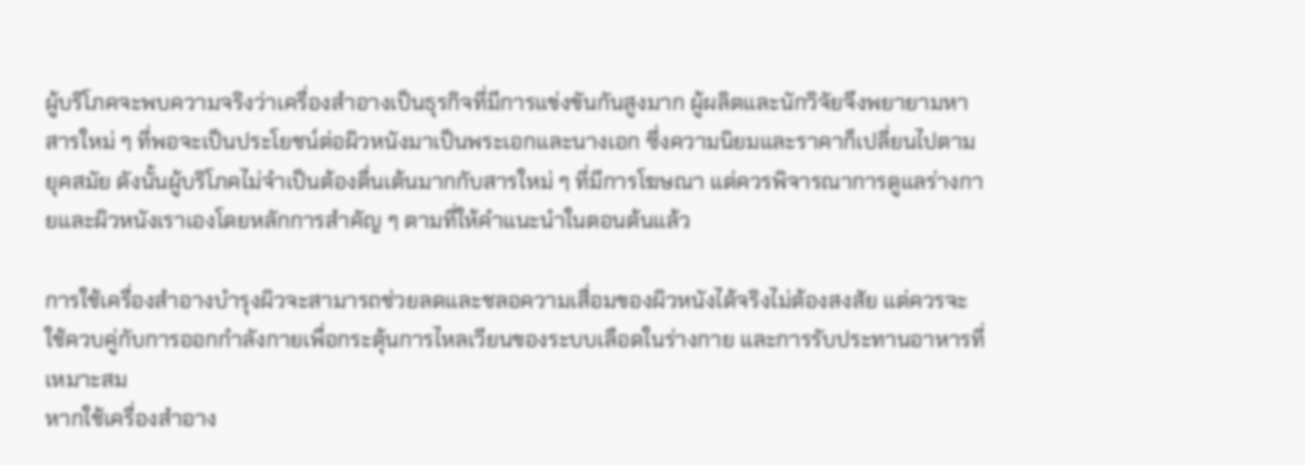ผู้บริโภคจะพบความจริงว่าเครื่องสำอางเป็นธุรกิจที่มีการแข่งขันกันสูงมาก ผู้ผลิตและนักวิจัยจึงพยายามหาสารใหม่ ๆ ที่พอจะเป็นประโยชน์ต่อผิวหนังมาเป็นพระเอกและนางเอก ซึ่งความนิยมและราคาก็เปลี่ยนไปตามยุคสมัย ดังนั้นผู้บริโภคไม่จำเป็นต้องตื่นเต้นมากกับสารใหม่ ๆ ที่มีการโฆษณา แต่ควรพิจารณาการดูแลร่างกายและผิวหนังเราเองโดยหลักการสำคัญ ๆ ตามที่ให้คำแนะนำในตอนต้นแล้ว

การใช้เครื่องสำอางบำรุงผิวจะสามารถช่วยลดและชลอความเสื่อมของผิวหนังได้จริงไม่ต้องสงสัย แต่ควรจะใช้ควบคู่กับการออกกำลังกายเพื่อกระตุ้นการไหลเวียนของระบบเลือดในร่างกาย และการรับประทานอาหารที่เหมาะสม
หากใช้เครื่องสำอาง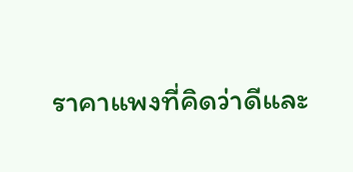ราคาแพงที่คิดว่าดีและ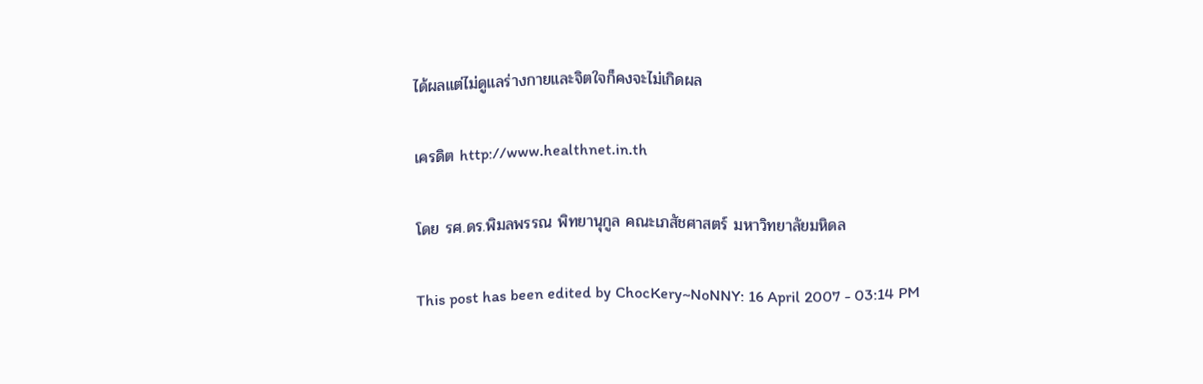ได้ผลแต่ไม่ดูแลร่างกายและจิตใจก็คงจะไม่เกิดผล

เครดิต http://www.healthnet.in.th

โดย รศ.ดร.พิมลพรรณ พิทยานุกูล คณะเภสัชศาสตร์ มหาวิทยาลัยมหิดล

This post has been edited by ChocKery~NoNNY: 16 April 2007 - 03:14 PM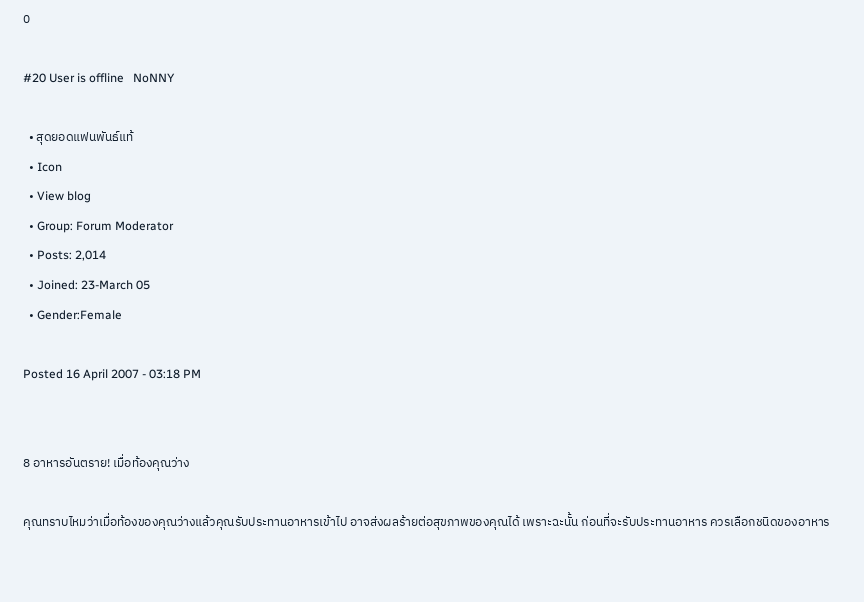0

#20 User is offline   NoNNY

  • สุดยอดแฟนพันธ์แท้
  • Icon
  • View blog
  • Group: Forum Moderator
  • Posts: 2,014
  • Joined: 23-March 05
  • Gender:Female

Posted 16 April 2007 - 03:18 PM


8 อาหารอันตราย! เมื่อท้องคุณว่าง

คุณทราบไหมว่าเมื่อท้องของคุณว่างแล้วคุณรับประทานอาหารเข้าไป อาจส่งผลร้ายต่อสุขภาพของคุณได้ เพราะฉะนั้น ก่อนที่จะรับประทานอาหาร ควรเลือกชนิดของอาหาร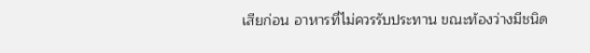เสียก่อน อาหารที่ไม่ควรรับประทาน ขณะท้องว่างมีชนิด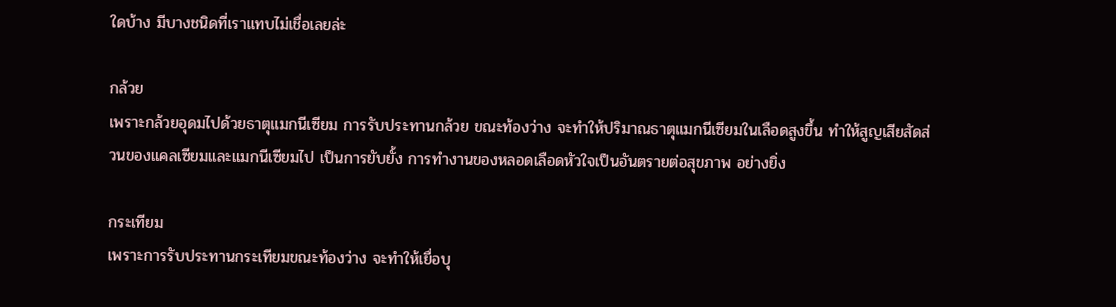ใดบ้าง มีบางชนิดที่เราแทบไม่เชื่อเลยล่ะ

กล้วย
เพราะกล้วยอุดมไปด้วยธาตุแมกนีเซียม การรับประทานกล้วย ขณะท้องว่าง จะทำให้ปริมาณธาตุแมกนีเซียมในเลือดสูงขึ้น ทำให้สูญเสียสัดส่วนของแคลเซียมและแมกนีเซียมไป เป็นการยับยั้ง การทำงานของหลอดเลือดหัวใจเป็นอันตรายต่อสุขภาพ อย่างยิ่ง

กระเทียม
เพราะการรับประทานกระเทียมขณะท้องว่าง จะทำให้เยื่อบุ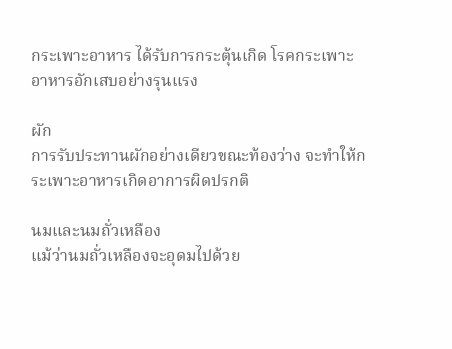กระเพาะอาหาร ได้รับการกระตุ้นเกิด โรคกระเพาะอาหารอักเสบอย่างรุนแรง

ผัก
การรับประทานผักอย่างเดียวขณะท้องว่าง จะทำให้กระเพาะอาหารเกิดอาการผิดปรกติ

นมและนมถั่วเหลือง
แม้ว่านมถั่วเหลืองจะอุดมไปด้วย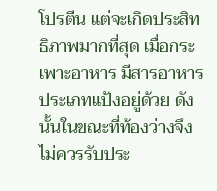โปรตีน แต่จะเกิดประสิทธิภาพมากที่สุด เมื่อกระเพาะอาหาร มีสารอาหารประเภทแป้งอยู่ด้วย ดังนั้นในขณะที่ท้องว่างจึงไม่ควรรับประ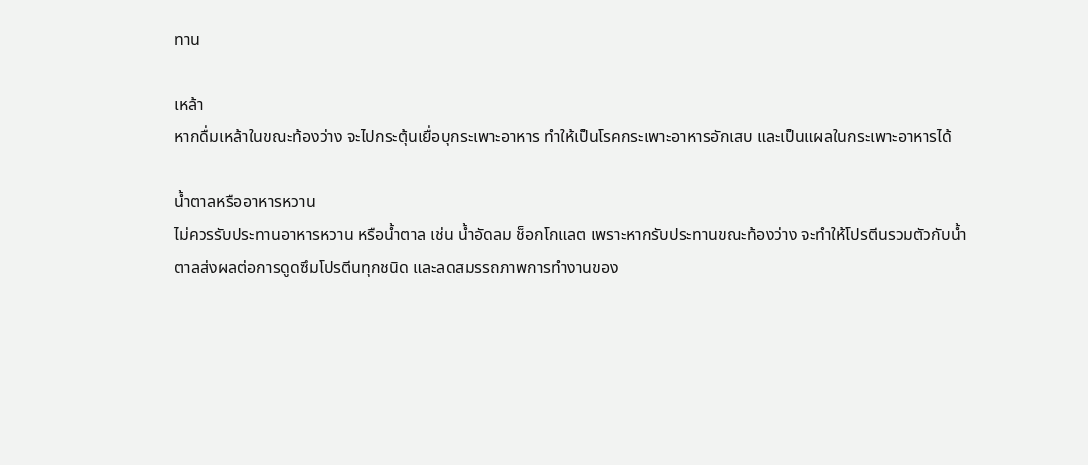ทาน

เหล้า
หากดื่มเหล้าในขณะท้องว่าง จะไปกระตุ้นเยื่อบุกระเพาะอาหาร ทำให้เป็นโรคกระเพาะอาหารอักเสบ และเป็นแผลในกระเพาะอาหารได้

น้ำตาลหรืออาหารหวาน
ไม่ควรรับประทานอาหารหวาน หรือน้ำตาล เช่น น้ำอัดลม ช็อกโกแลต เพราะหากรับประทานขณะท้องว่าง จะทำให้โปรตีนรวมตัวกับน้ำตาลส่งผลต่อการดูดซึมโปรตีนทุกชนิด และลดสมรรถภาพการทำงานของ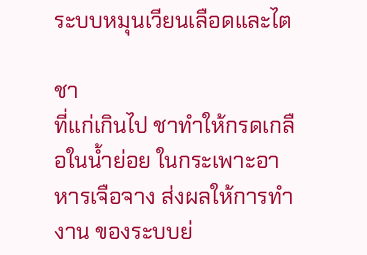ระบบหมุนเวียนเลือดและไต

ชา
ที่แก่เกินไป ชาทำให้กรดเกลือในน้ำย่อย ในกระเพาะอาหารเจือจาง ส่งผลให้การทำงาน ของระบบย่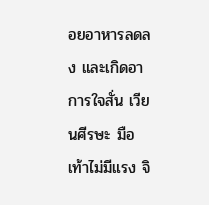อยอาหารลดลง และเกิดอาการใจสั่น เวียนศีรษะ มือเท้าไม่มีแรง จิ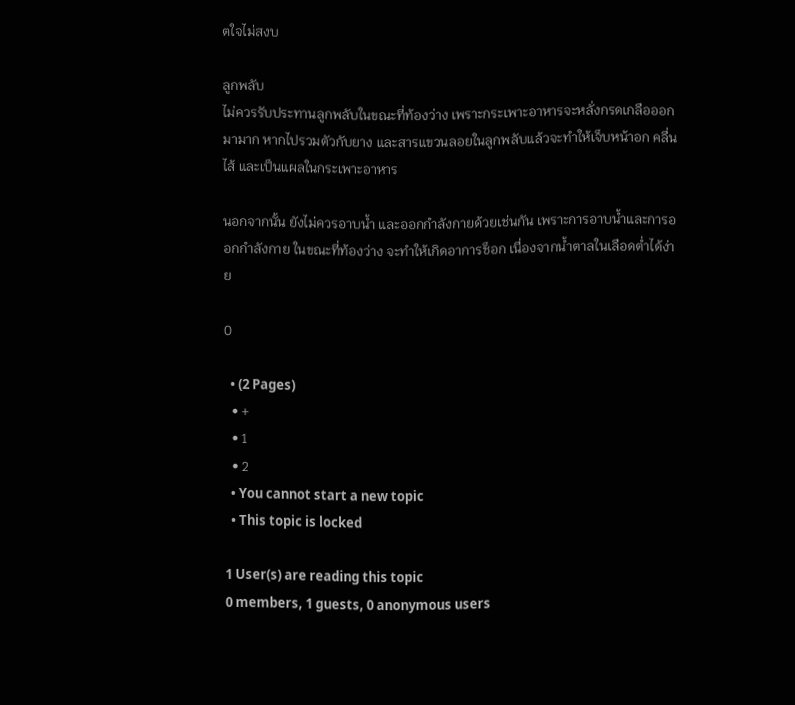ตใจไม่สงบ

ลูกพลับ
ไม่ควรรับประทานลูกพลับในขณะที่ท้องว่าง เพราะกระเพาะอาหารจะหลั่งกรดเกลือออกมามาก หากไปรวมตัวกับยาง และสารแขวนลอยในลูกพลับแล้วจะทำให้เจ็บหน้าอก คลื่นไส้ และเป็นแผลในกระเพาะอาหาร

นอกจากนั้น ยังไม่ควรอาบน้ำ และออกกำลังกายด้วยเช่นกัน เพราะการอาบน้ำและการออกกำลังกาย ในขณะที่ท้องว่าง จะทำให้เกิดอาการช็อก เนื่องจากน้ำตาลในเลือดต่ำได้ง่าย

0

  • (2 Pages)
  • +
  • 1
  • 2
  • You cannot start a new topic
  • This topic is locked

1 User(s) are reading this topic
0 members, 1 guests, 0 anonymous users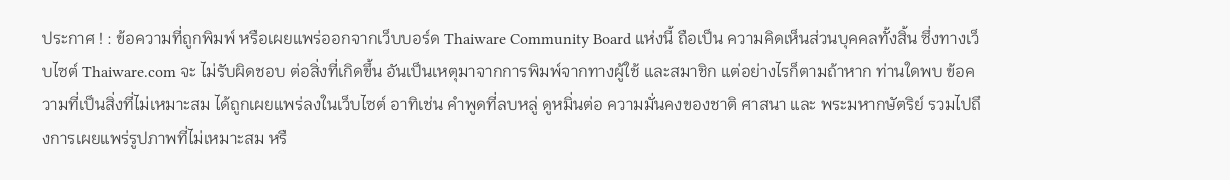ประกาศ ! : ข้อความที่ถูกพิมพ์ หรือเผยแพร่ออกจากเว็บบอร์ด Thaiware Community Board แห่งนี้ ถือเป็น ความคิดเห็นส่วนบุคคลทั้งสิ้น ซึ่งทางเว็บไซต์ Thaiware.com จะ ไม่รับผิดชอบ ต่อสิ่งที่เกิดขึ้น อันเป็นเหตุมาจากการพิมพ์จากทางผู้ใช้ และสมาชิก แต่อย่างไรก็ตามถ้าหาก ท่านใดพบ ข้อความที่เป็นสิ่งที่ไม่เหมาะสม ได้ถูกเผยแพร่ลงในเว็บไซต์ อาทิเช่น คำพูดที่ลบหลู่ ดูหมิ่นต่อ ความมั่นคงของชาติ ศาสนา และ พระมหากษัตริย์ รวมไปถึงการเผยแพร่รูปภาพที่ไม่เหมาะสม หรื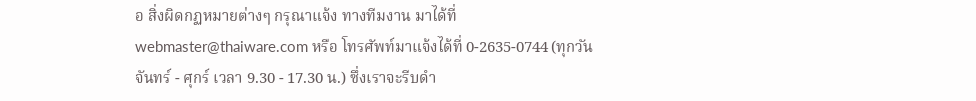อ สิ่งผิดกฏหมายต่างๆ กรุณาแจ้ง ทางทีมงาน มาได้ที่ webmaster@thaiware.com หรือ โทรศัพท์มาแจ้งได้ที่ 0-2635-0744 (ทุกวัน จันทร์ - ศุกร์ เวลา 9.30 - 17.30 น.) ซึ่งเราจะรีบดำ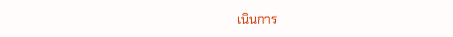เนินการ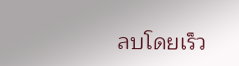ลบโดยเร็ว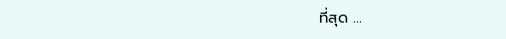ที่สุด ...